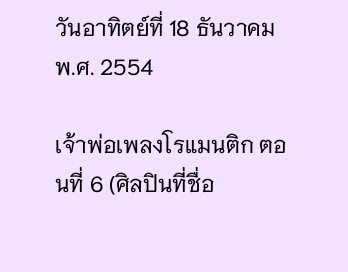วันอาทิตย์ที่ 18 ธันวาคม พ.ศ. 2554

เจ้าพ่อเพลงโรแมนติก ตอนที่ 6 (ศิลปินที่ชื่อ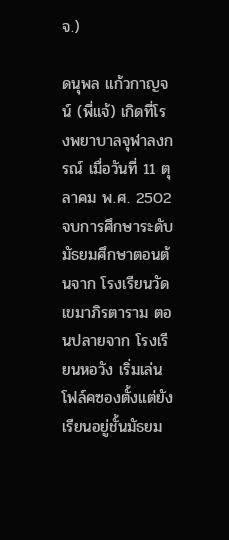จ.)

ดนุพล แก้วกาญจน์ (พี่แจ้) เกิดที่โรงพยาบาลจุฬาลงกรณ์ เมื่อวันที่ 11 ตุลาคม พ.ศ. 2502 จบการศึกษาระดับมัธยมศึกษาตอนต้นจาก โรงเรียนวัดเขมาภิรตาราม ตอนปลายจาก โรงเรียนหอวัง เริ่มเล่นโฟล์คซองตั้งแต่ยังเรียนอยู่ชั้นมัธยม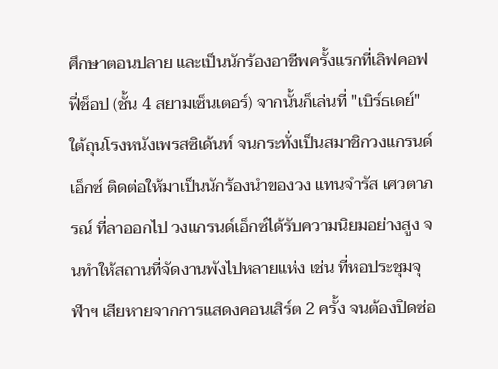ศึกษาตอนปลาย และเป็นนักร้องอาชีพครั้งแรกที่เลิฟคอฟฟี่ช็อป (ชั้น 4 สยามเซ็นเตอร์) จากนั้นก็เล่นที่ "เบิร์ธเดย์" ใต้ถุนโรงหนังเพรสซิเด้นท์ จนกระทั่งเป็นสมาชิกวงแกรนด์เอ็กซ์ ติดต่อให้มาเป็นนักร้องนำของวง แทนจำรัส เศวตาภรณ์ ที่ลาออกไป วงแกรนด์เอ็กซ์ได้รับความนิยมอย่างสูง จนทำให้สถานที่จัดงานพังไปหลายแห่ง เช่น ที่หอประชุมจุฬาฯ เสียหายจากการแสดงคอนเสิร์ต 2 ครั้ง จนต้องปิดซ่อ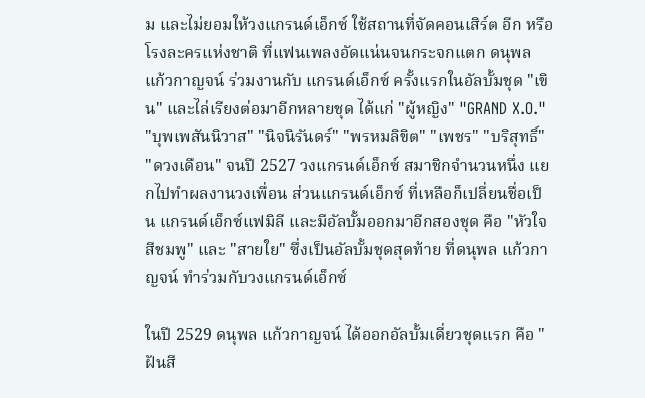ม และไม่ยอมให้วงแกรนด์เอ็กซ์ ใช้สถานที่จัดคอนเสิร์ต อีก หรือโรงละครแห่งชาติ ที่แฟนเพลงอัดแน่นจนกระจกแตก ดนุพล แก้วกาญจน์ ร่วมงานกับ แกรนด์เอ็กซ์ ครั้งแรกในอัลบั้มชุด "เขิน" และไล่เรียงต่อมาอีกหลายชุด ได้แก่ "ผู้หญิง" "GRAND X.O." "บุพเพสันนิวาส" "นิจนิรันดร์" "พรหมลิขิต" "เพชร" "บริสุทธิ์" "ดวงเดือน" จนปี 2527 วงแกรนด์เอ็กซ์ สมาชิกจำนวนหนึ่ง แยกไปทำผลงานวงเพื่อน ส่วนแกรนด์เอ็กซ์ ที่เหลือก็เปลี่ยนชื่อเป็น แกรนด์เอ็กซ์แฟมิลี และมีอัลบั้มออกมาอีกสองชุด คือ "หัวใจสีชมพู" และ "สายใย" ซึ่งเป็นอัลบั้มชุดสุดท้าย ที่ดนุพล แก้วกาญจน์ ทำร่วมกับวงแกรนด์เอ็กซ์

ในปี 2529 ดนุพล แก้วกาญจน์ ได้ออกอัลบั้มเดี่ยวชุดแรก คือ "ฝันสี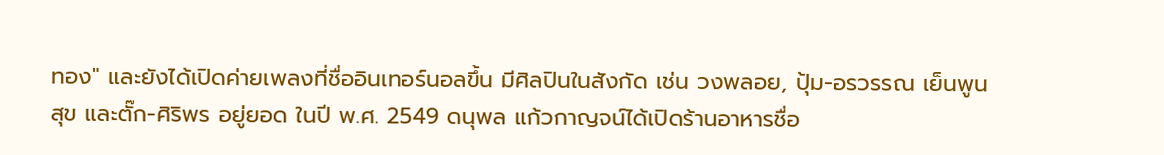ทอง" และยังได้เปิดค่ายเพลงที่ชื่ออินเทอร์นอลขึ้น มีศิลปินในสังกัด เช่น วงพลอย, ปุ้ม-อรวรรณ เย็นพูนสุข และตั๊ก-ศิริพร อยู่ยอด ในปี พ.ศ. 2549 ดนุพล แก้วกาญจน์ได้เปิดร้านอาหารชื่อ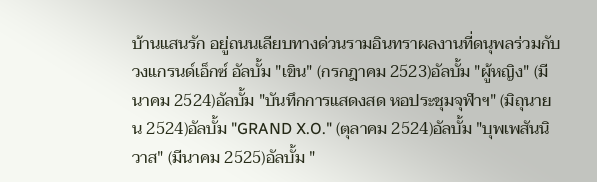บ้านแสนรัก อยู่ถนนเลียบทางด่วนรามอินทราผลงานที่ดนุพลร่วมกับวงแกรนด์เอ็กซ์ อัลบั้ม "เขิน" (กรกฎาคม 2523)อัลบั้ม "ผู้หญิง" (มีนาคม 2524)อัลบั้ม "บันทึกการแสดงสด หอประชุมจุฬาฯ" (มิถุนายน 2524)อัลบั้ม "GRAND X.O." (ตุลาคม 2524)อัลบั้ม "บุพเพสันนิวาส" (มีนาคม 2525)อัลบั้ม "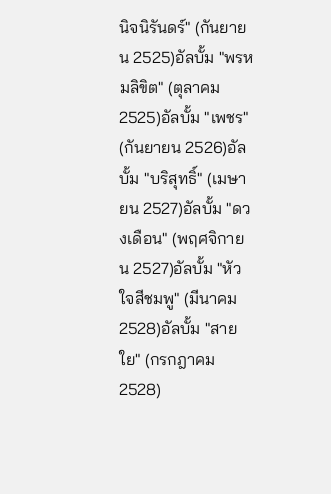นิจนิรันดร์" (กันยายน 2525)อัลบั้ม "พรหมลิขิต" (ตุลาคม 2525)อัลบั้ม "เพชร" (กันยายน 2526)อัลบั้ม "บริสุทธิ์" (เมษายน 2527)อัลบั้ม "ดวงเดือน" (พฤศจิกายน 2527)อัลบั้ม "หัวใจสีชมพู" (มีนาคม 2528)อัลบั้ม "สายใย" (กรกฎาคม 2528)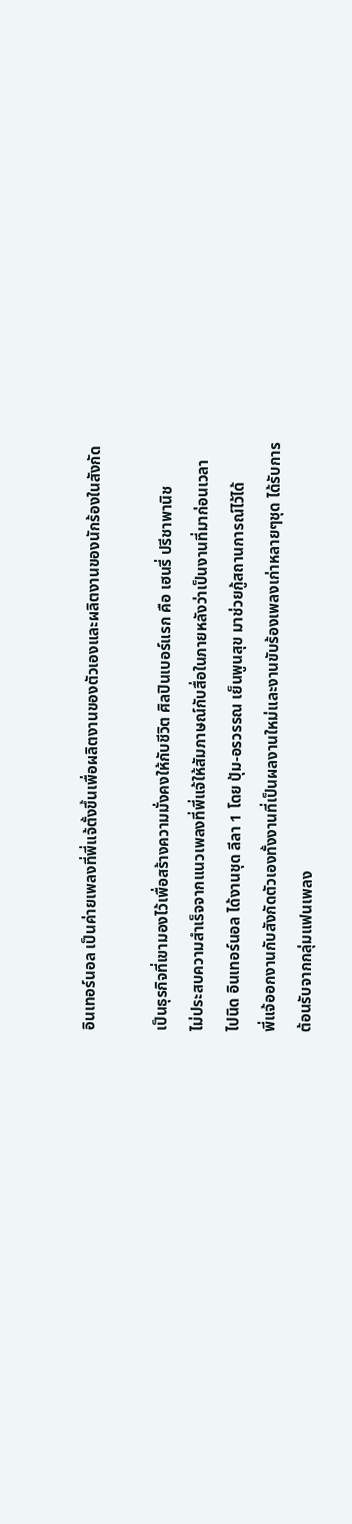อินเทอร์นอล เป็นค่ายเพลงที่พี่แจ้ตั้งขึ้นเพื่อผลิตงานของตัวเองและผลิตงานของนักร้องในสังกัด

เป็นธุรกิจที่เขามองไว้เพื่อสร้างความมั่งคงให้กับชีวิต ศิลปินเบอร์แรก คือ เฮนรี่ ปรีชาพานิช
ไม่ประสบความสำเร็จจากแนวเพลงที่พี่แจ้ให้สัมภาษณ์กับสื่อในภายหลังว่าเป็นงานที่มาก่อนเวลา
ไปนิด อินเทอร์นอล ได้งานชุด ลีลา 1 โดย ปุ้ม-อรวรรณ เย็นพูนสุข มาช่วยกู้สถานการณ์ไว้ได้
พี่แจ้ออกงานกับสังกัดตัวเองทั้งงานที่เป็นผลงานใหม่และงานขับร้องเพลงเก่าหลายๆชุด ได้รับการ
ต้อนรับจากกลุ่มแฟนเพลง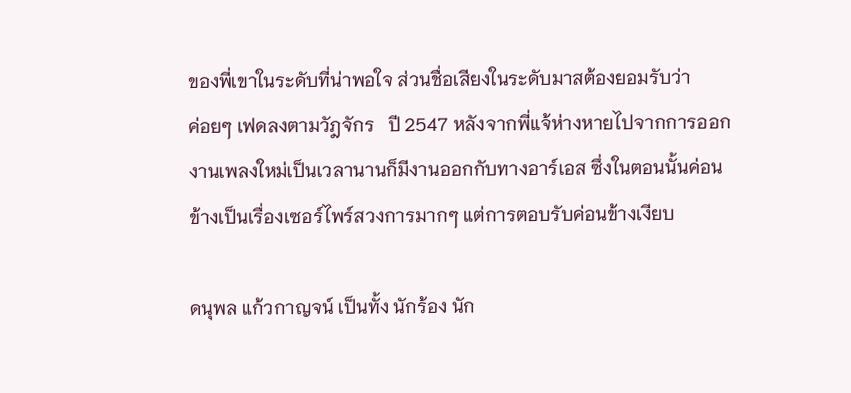ของพี่เขาในระดับที่น่าพอใจ ส่วนชื่อเสียงในระดับมาสต้องยอมรับว่า
ค่อยๆ เฟดลงตามวัฎจักร   ปี 2547 หลังจากพี่แจ้ห่างหายไปจากการออกงานเพลงใหม่เป็นเวลานานก็มีงานออกกับทางอาร์เอส ซึ่งในตอนนั้นค่อนข้างเป็นเรื่องเซอร์ไพร์สวงการมากๆ แต่การตอบรับค่อนข้างเงียบ

ดนุพล แก้วกาญจน์ เป็นทั้ง นักร้อง นัก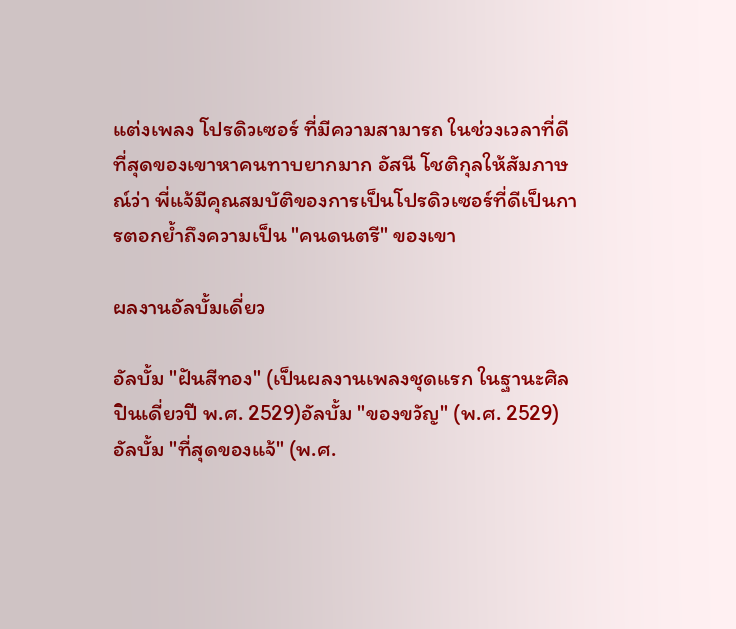แต่งเพลง โปรดิวเซอร์ ที่มีความสามารถ ในช่วงเวลาที่ดีที่สุดของเขาหาคนทาบยากมาก อัสนี โชติกุลให้สัมภาษณ์ว่า พี่แจ้มีคุณสมบัติของการเป็นโปรดิวเซอร์ที่ดีเป็นการตอกย้ำถึงความเป็น "คนดนตรี" ของเขา

ผลงานอัลบั้มเดี่ยว

อัลบั้ม "ฝันสีทอง" (เป็นผลงานเพลงชุดแรก ในฐานะศิลปินเดี่ยวปี พ.ศ. 2529)อัลบั้ม "ของขวัญ" (พ.ศ. 2529)อัลบั้ม "ที่สุดของแจ้" (พ.ศ.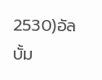2530)อัลบั้ม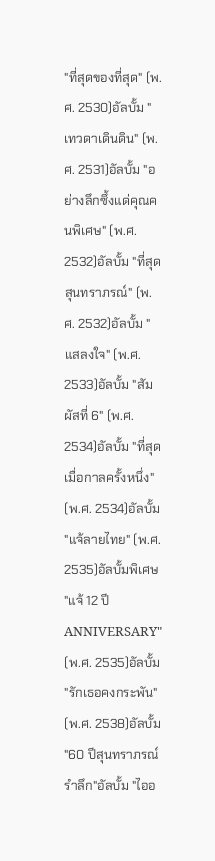"ที่สุดของที่สุด" (พ.ศ. 2530)อัลบั้ม "เทวดาเดินดิน" (พ.ศ. 2531)อัลบั้ม "อย่างลึกซึ้งแด่คุณคนพิเศษ" (พ.ศ. 2532)อัลบั้ม "ที่สุดสุนทราภรณ์" (พ.ศ. 2532)อัลบั้ม "แสลงใจ" (พ.ศ. 2533)อัลบั้ม "สัมผัสที่ 6" (พ.ศ. 2534)อัลบั้ม "ที่สุดเมื่อกาลครั้งหนึ่ง" (พ.ศ. 2534)อัลบั้ม "แจ้ลายไทย" (พ.ศ. 2535)อัลบั้มพิเศษ "แจ้ 12 ปี ANNIVERSARY" (พ.ศ. 2535)อัลบั้ม "รักเธอคงกระพัน" (พ.ศ. 2538)อัลบั้ม "60 ปีสุนทราภรณ์รำลึก"อัลบั้ม "ไออ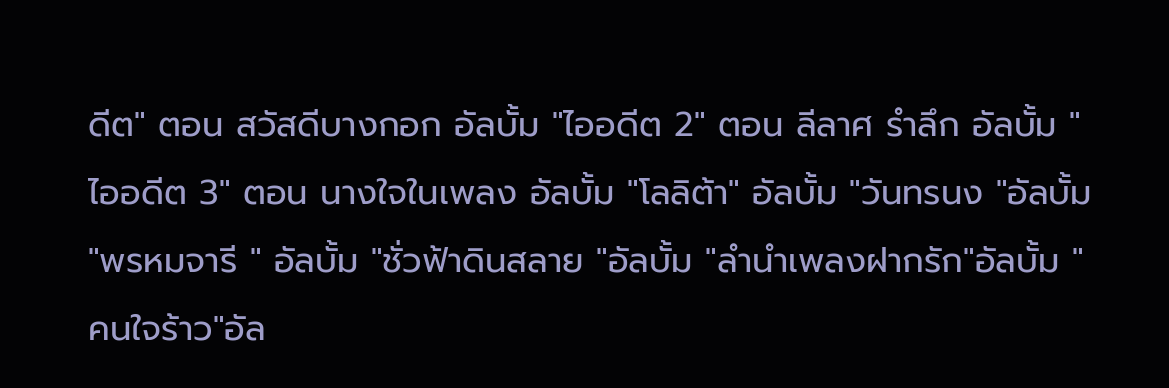ดีต" ตอน สวัสดีบางกอก อัลบั้ม "ไออดีต 2" ตอน ลีลาศ รำลึก อัลบั้ม "ไออดีต 3" ตอน นางใจในเพลง อัลบั้ม "โลลิต้า" อัลบั้ม "วันทรนง "อัลบั้ม "พรหมจารี " อัลบั้ม "ชั่วฟ้าดินสลาย "อัลบั้ม "ลำนำเพลงฝากรัก"อัลบั้ม "คนใจร้าว"อัล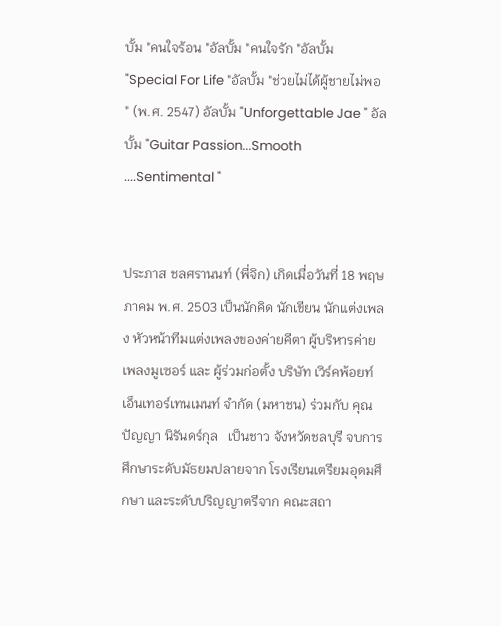บั้ม "คนใจร้อน "อัลบั้ม "คนใจรัก "อัลบั้ม "Special For Life "อัลบั้ม "ช่วยไม่ได้ผู้ชายไม่พอ " (พ.ศ. 2547) อัลบั้ม "Unforgettable Jae " อัลบั้ม "Guitar Passion...Smooth ....Sentimental "


ประภาส ชลศรานนท์ (พี่จิก) เกิดเมื่อวันที่ 18 พฤษภาคม พ.ศ. 2503 เป็นนักคิด นักเขียน นักแต่งเพลง หัวหน้าทีมแต่งเพลงของค่ายคีตา ผู้บริหารค่ายเพลงมูเซอร์ และ ผู้ร่วมก่อตั้ง บริษัท เวิร์คพ้อยท์ เอ็นเทอร์เทนเมนท์ จำกัด (มหาชน) ร่วมกับ คุณปัญญา นิรันดร์กุล   เป็นชาว จังหวัดชลบุรี จบการศึกษาระดับมัธยมปลายจาก โรงเรียนเตรียมอุดมศึกษา และระดับปริญญาตรีจาก คณะสถา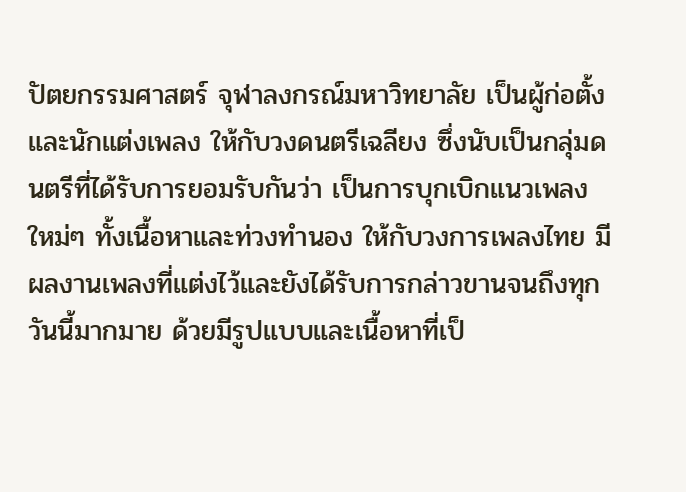ปัตยกรรมศาสตร์ จุฬาลงกรณ์มหาวิทยาลัย เป็นผู้ก่อตั้ง และนักแต่งเพลง ให้กับวงดนตรีเฉลียง ซึ่งนับเป็นกลุ่มดนตรีที่ได้รับการยอมรับกันว่า เป็นการบุกเบิกแนวเพลงใหม่ๆ ทั้งเนื้อหาและท่วงทำนอง ให้กับวงการเพลงไทย มีผลงานเพลงที่แต่งไว้และยังได้รับการกล่าวขานจนถึงทุกวันนี้มากมาย ด้วยมีรูปแบบและเนื้อหาที่เป็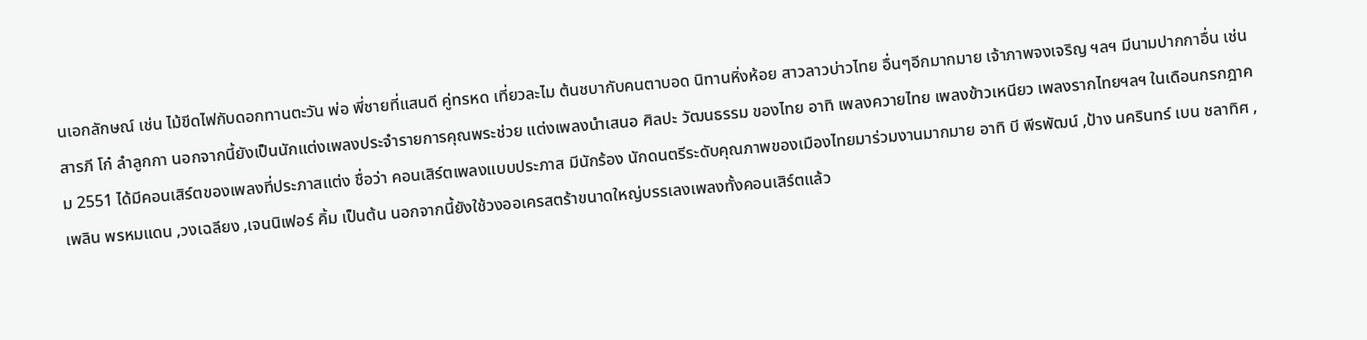นเอกลักษณ์ เช่น ไม้ขีดไฟกับดอกทานตะวัน พ่อ พี่ชายที่แสนดี คู่ทรหด เที่ยวละไม ต้นชบากับคนตาบอด นิทานหิ่งห้อย สาวลาวบ่าวไทย อื่นๆอีกมากมาย เจ้าภาพจงเจริญ ฯลฯ มีนามปากกาอื่น เช่น สารภี โก๋ ลำลูกกา นอกจากนี้ยังเป็นนักแต่งเพลงประจำรายการคุณพระช่วย แต่งเพลงนำเสนอ ศิลปะ วัฒนธรรม ของไทย อาทิ เพลงควายไทย เพลงข้าวเหนียว เพลงรากไทยฯลฯ ในเดือนกรกฎาคม 2551 ได้มีคอนเสิร์ตของเพลงที่ประภาสแต่ง ชื่อว่า คอนเสิร์ตเพลงแบบประภาส มีนักร้อง นักดนตรีระดับคุณภาพของเมืองไทยมาร่วมงานมากมาย อาทิ บี พีรพัฒน์ ,ป้าง นครินทร์ เบน ชลาทิศ ,เพลิน พรหมแดน ,วงเฉลียง ,เจนนิเฟอร์ คิ้ม เป็นต้น นอกจากนี้ยังใช้วงออเครสตร้าขนาดใหญ่บรรเลงเพลงทั้งคอนเสิร์ตแล้ว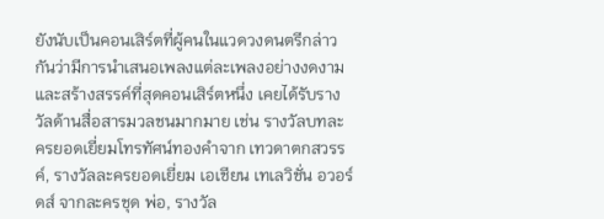ยังนับเป็นคอนเสิร์ตที่ผู้คนในแวดวงดนตรีกล่าวกันว่ามีการนำเสนอเพลงแต่ละเพลงอย่างงดงามและสร้างสรรค์ที่สุดคอนเสิร์ตหนึ่ง เคยได้รับรางวัลด้านสื่อสารมวลชนมากมาย เช่น รางวัลบทละครยอดเยี่ยมโทรทัศน์ทองคำจาก เทวดาตกสวรรค์, รางวัลละครยอดเยี่ยม เอเชียน เทเลวิชั่น อวอร์ดส์ จากละครชุด พ่อ, รางวัล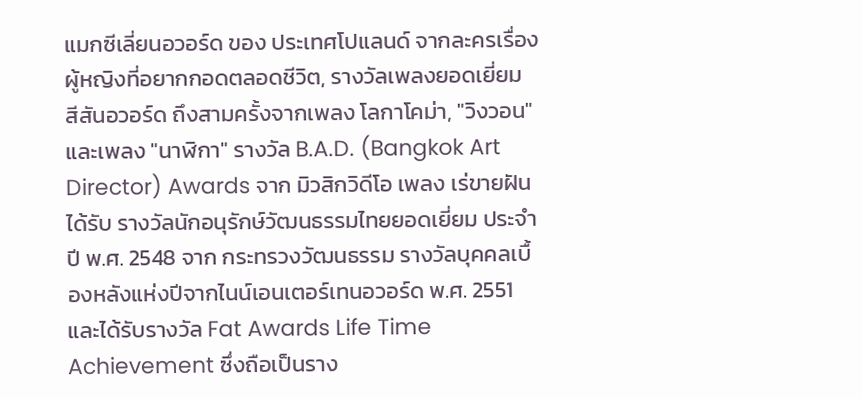แมกซีเลี่ยนอวอร์ด ของ ประเทศโปแลนด์ จากละครเรื่อง ผู้หญิงที่อยากกอดตลอดชีวิต, รางวัลเพลงยอดเยี่ยม สีสันอวอร์ด ถึงสามครั้งจากเพลง โลกาโคม่า, "วิงวอน" และเพลง "นาฬิกา" รางวัล B.A.D. (Bangkok Art Director) Awards จาก มิวสิกวิดีโอ เพลง เร่ขายฝัน ได้รับ รางวัลนักอนุรักษ์วัฒนธรรมไทยยอดเยี่ยม ประจำปี พ.ศ. 2548 จาก กระทรวงวัฒนธรรม รางวัลบุคคลเบื้องหลังแห่งปีจากไนน์เอนเตอร์เทนอวอร์ด พ.ศ. 2551 และได้รับรางวัล Fat Awards Life Time Achievement ซึ่งถือเป็นราง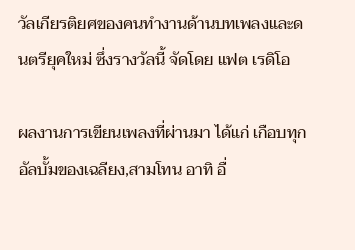วัลเกียรติยศของคนทำงานด้านบทเพลงและดนตรียุคใหม่ ซึ่งรางวัลนี้ จัดโดย แฟต เรดิโอ

ผลงานการเขียนเพลงที่ผ่านมา ได้แก่ เกือบทุกอัลบั้มของเฉลียง,สามโทน อาทิ อื่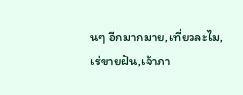นๆ อีกมากมาย,เที่ยวละไม,เร่ขายฝัน,เจ้าภา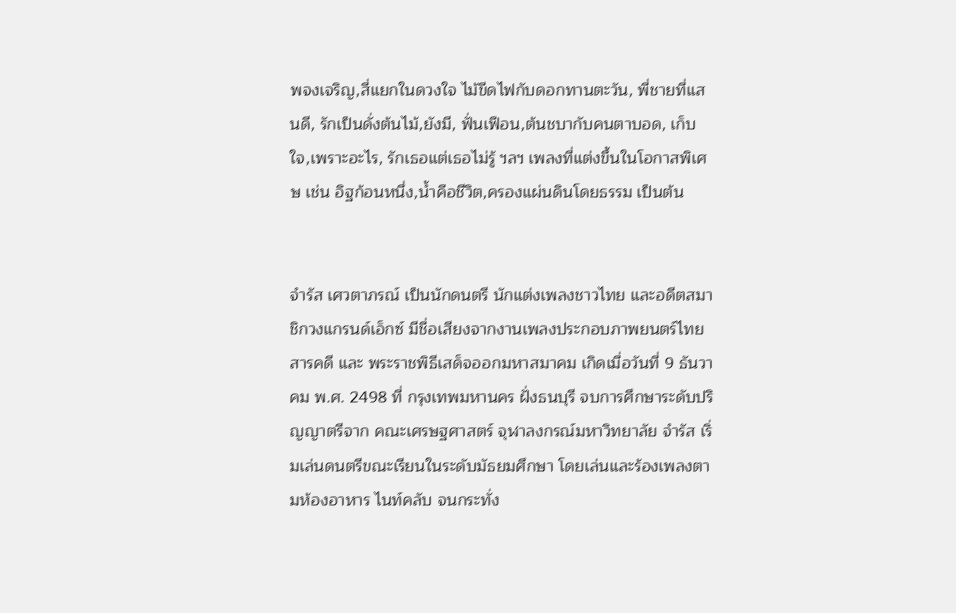พจงเจริญ,สี่แยกในดวงใจ ไม้ขีดไฟกับดอกทานตะวัน, พี่ชายที่แสนดี, รักเป็นดั่งต้นไม้,ยังมี, ฟั่นเฟือน,ต้นชบากับคนตาบอด, เก็บใจ,เพราะอะไร, รักเธอแต่เธอไม่รู้ ฯลฯ เพลงที่แต่งขึ้นในโอกาสพิเศษ เช่น อิฐก้อนหนึ่ง,น้ำคือชีวิต,ครองแผ่นดินโดยธรรม เป็นต้น


จำรัส เศวตาภรณ์ เป็นนักดนตรี นักแต่งเพลงชาวไทย และอดีตสมาชิกวงแกรนด์เอ็กซ์ มีชื่อเสียงจากงานเพลงประกอบภาพยนตร์ไทย สารคดี และ พระราชพิธีเสด็จออกมหาสมาคม เกิดเมื่อวันที่ 9 ธันวาคม พ.ศ. 2498 ที่ กรุงเทพมหานคร ฝั่งธนบุรี จบการศึกษาระดับปริญญาตรีจาก คณะเศรษฐศาสตร์ จุฬาลงกรณ์มหาวิทยาลัย จำรัส เริ่มเล่นดนตรีขณะเรียนในระดับมัธยมศึกษา โดยเล่นและร้องเพลงตามห้องอาหาร ไนท์คลับ จนกระทั่ง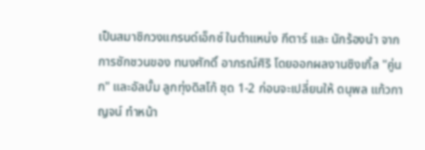เป็นสมาชิกวงแกรนด์เอ็กซ์ ในตำแหน่ง กีตาร์ และ นักร้องนำ จากการชักชวนของ ทนงศักดิ์ อาภรณ์ศิริ โดยออกผลงานซิงเกิ้ล "คู่นก" และอัลบั้ม ลูกทุ่งดิสโก้ ชุด 1-2 ก่อนจะเปลี่ยนให้ ดนุพล แก้วกาญจน์ ทำหน้า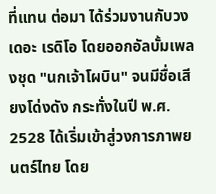ที่แทน ต่อมา ได้ร่วมงานกับวง เดอะ เรดิโอ โดยออกอัลบั้มเพลงชุด "นกเจ้าโผบิน" จนมีชื่อเสียงโด่งดัง กระทั่งในปี พ.ศ. 2528 ได้เริ่มเข้าสู่วงการภาพยนตร์ไทย โดย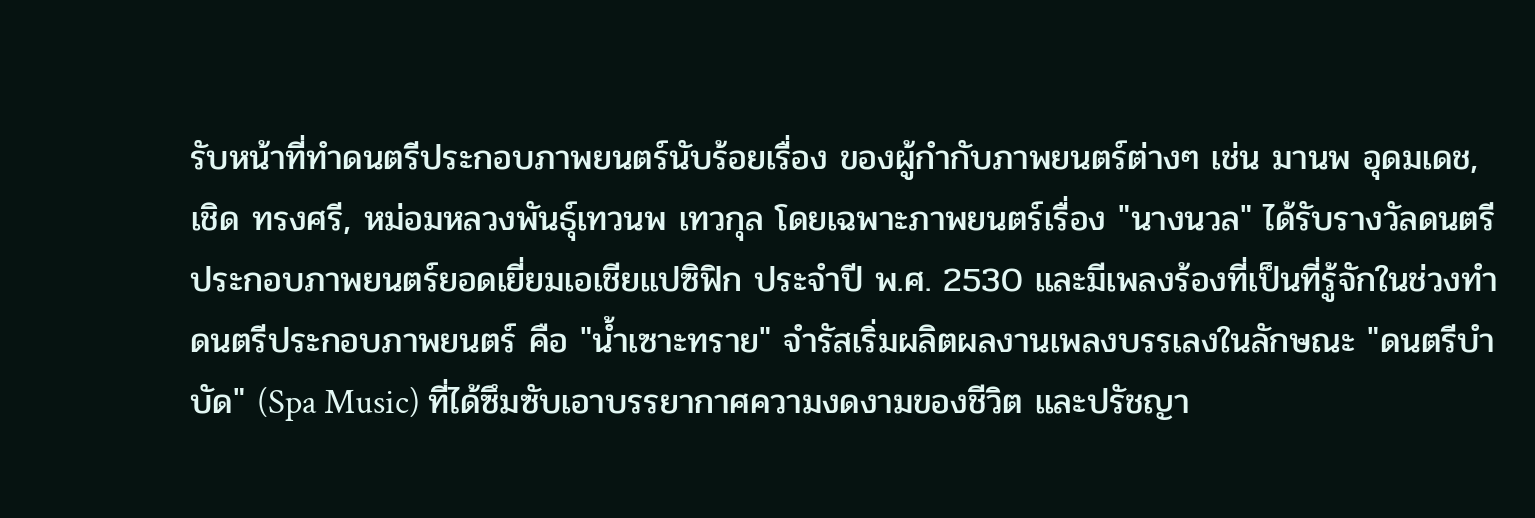รับหน้าที่ทำดนตรีประกอบภาพยนตร์นับร้อยเรื่อง ของผู้กำกับภาพยนตร์ต่างๆ เช่น มานพ อุดมเดช, เชิด ทรงศรี, หม่อมหลวงพันธุ์เทวนพ เทวกุล โดยเฉพาะภาพยนตร์เรื่อง "นางนวล" ได้รับรางวัลดนตรีประกอบภาพยนตร์ยอดเยี่ยมเอเชียแปซิฟิก ประจำปี พ.ศ. 2530 และมีเพลงร้องที่เป็นที่รู้จักในช่วงทำดนตรีประกอบภาพยนตร์ คือ "น้ำเซาะทราย" จำรัสเริ่มผลิตผลงานเพลงบรรเลงในลักษณะ "ดนตรีบำบัด" (Spa Music) ที่ได้ซึมซับเอาบรรยากาศความงดงามของชีวิต และปรัชญา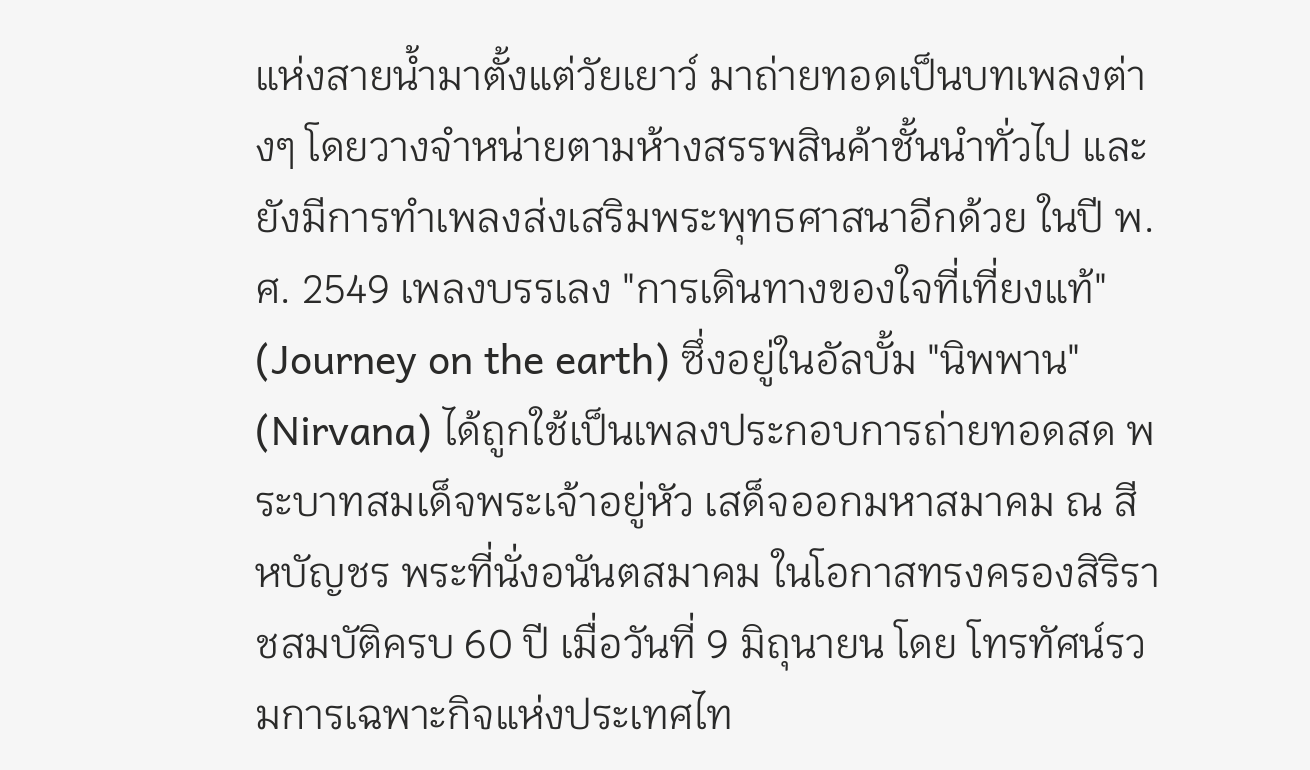แห่งสายน้ำมาตั้งแต่วัยเยาว์ มาถ่ายทอดเป็นบทเพลงต่างๆ โดยวางจำหน่ายตามห้างสรรพสินค้าชั้นนำทั่วไป และยังมีการทำเพลงส่งเสริมพระพุทธศาสนาอีกด้วย ในปี พ.ศ. 2549 เพลงบรรเลง "การเดินทางของใจที่เที่ยงแท้" (Journey on the earth) ซึ่งอยู่ในอัลบั้ม "นิพพาน" (Nirvana) ได้ถูกใช้เป็นเพลงประกอบการถ่ายทอดสด พระบาทสมเด็จพระเจ้าอยู่หัว เสด็จออกมหาสมาคม ณ สีหบัญชร พระที่นั่งอนันตสมาคม ในโอกาสทรงครองสิริราชสมบัติครบ 60 ปี เมื่อวันที่ 9 มิถุนายน โดย โทรทัศน์รวมการเฉพาะกิจแห่งประเทศไท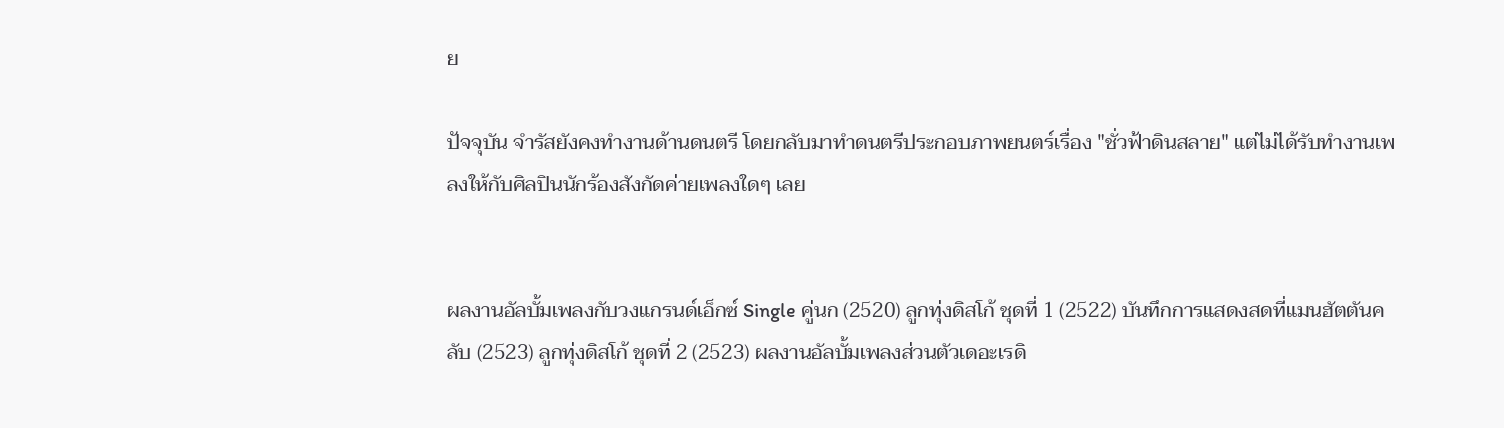ย

ปัจจุบัน จำรัสยังคงทำงานด้านดนตรี โดยกลับมาทำดนตรีประกอบภาพยนตร์เรื่อง "ชั่วฟ้าดินสลาย" แต่ไม่ได้รับทำงานเพลงให้กับศิลปินนักร้องสังกัดค่ายเพลงใดๆ เลย


ผลงานอัลบั้มเพลงกับวงแกรนด์เอ็กซ์ Single คู่นก (2520) ลูกทุ่งดิสโก้ ชุดที่ 1 (2522) บันทึกการแสดงสดที่แมนฮัตตันคลับ (2523) ลูกทุ่งดิสโก้ ชุดที่ 2 (2523) ผลงานอัลบั้มเพลงส่วนตัวเดอะเรดิ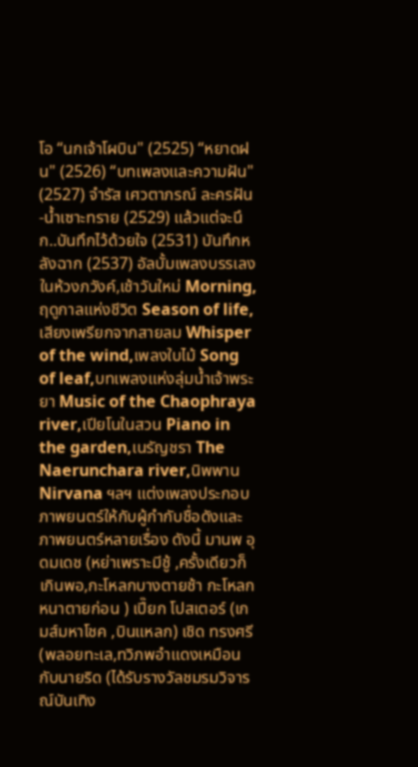โอ “นกเจ้าโผบิน" (2525) “หยาดฝน" (2526) “บทเพลงและความฝัน" (2527) จำรัส เศวตาภรณ์ ละครฝัน-น้ำเซาะทราย (2529) แล้วแต่จะนึก..บันทึกไว้ด้วยใจ (2531) บันทึกหลังฉาก (2537) อัลบั้มเพลงบรรเลง ในห้วงภวังค์,เช้าวันใหม่ Morning,ฤดูกาลแห่งชีวิต Season of life,เสียงเพรียกจากสายลม Whisper of the wind,เพลงใบไม้ Song of leaf,บทเพลงแห่งลุ่มน้ำเจ้าพระยา Music of the Chaophraya river,เปียโนในสวน Piano in the garden,เนรัญชรา The Naerunchara river,นิพพาน Nirvana ฯลฯ แต่งเพลงประกอบภาพยนตร์ให้กับผู้กำกับชื่อดังและภาพยนตร์หลายเรื่อง ดังนี้ มานพ อุดมเดช (หย่าเพราะมีชู้ ,ครั้งเดียวก็เกินพอ,กะโหลกบางตายช้า กะโหลกหนาตายก่อน ) เปี๊ยก โปสเตอร์ (เกมส์มหาโชค ,บินแหลก) เชิด ทรงศรี (พลอยทะเล,ทวิภพอำแดงเหมือนกับนายริด (ได้รับรางวัลชมรมวิจารณ์บันเทิง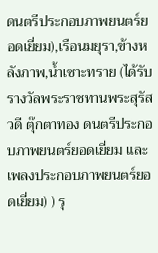ดนตรีประกอบภาพยนตร์ยอดเยี่ยม),เรือนมยุรา,ข้างหลังภาพ,น้ำเซาะทราย (ได้รับรางวัลพระราชทานพระสุรัสวดี ตุ๊กตาทอง ดนตรีประกอบภาพยนตร์ยอดเยี่ยม และเพลงประกอบภาพยนตร์ยอดเยี่ยม) ) รุ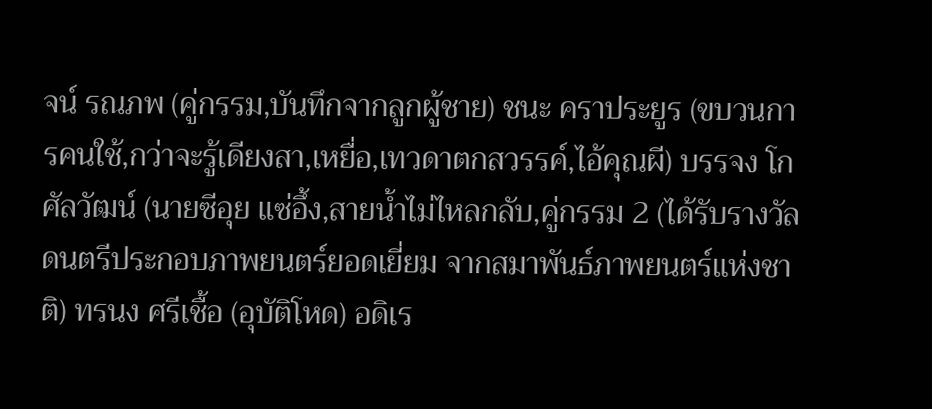จน์ รณภพ (คู่กรรม,บันทึกจากลูกผู้ชาย) ชนะ คราประยูร (ขบวนการคนใช้,กว่าจะรู้เดียงสา,เหยื่อ,เทวดาตกสวรรค์,ไอ้คุณผี) บรรจง โกศัลวัฒน์ (นายซีอุย แซ่อึ้ง,สายน้ำไม่ไหลกลับ,คู่กรรม 2 (ได้รับรางวัลดนตรีประกอบภาพยนตร์ยอดเยี่ยม จากสมาพันธ์ภาพยนตร์แห่งชาติ) ทรนง ศรีเชื้อ (อุบัติโหด) อดิเร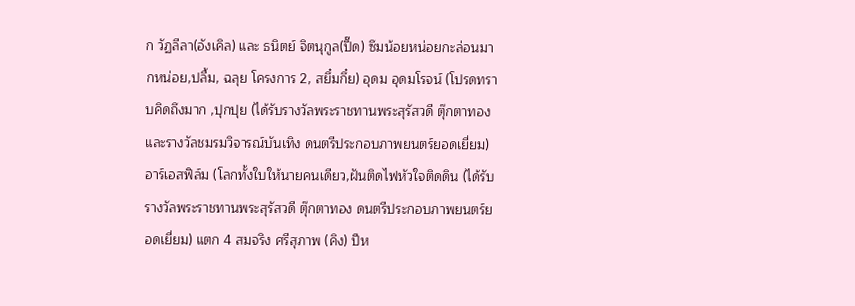ก วัฏลีลา(อังเคิล) และ ธนิตย์ จิตนุกูล(ปื๊ด) ซึมน้อยหน่อยกะล่อนมากหน่อย,ปลื้ม, ฉลุย โครงการ 2, สยึ๋มกึ๋ย) อุดม อุดมโรจน์ (โปรดทราบคิดถึงมาก ,ปุกปุย (ได้รับรางวัลพระราชทานพระสุรัสวดี ตุ๊กตาทอง และรางวัลชมรมวิจารณ์บันเทิง ดนตรีประกอบภาพยนตร์ยอดเยี่ยม) อาร์เอสฟิล์ม (โลกทั้งใบให้นายคนเดียว,ฝันติดไฟหัวใจติดดิน (ได้รับรางวัลพระราชทานพระสุรัสวดี ตุ๊กตาทอง ดนตรีประกอบภาพยนตร์ยอดเยี่ยม) แตก 4 สมจริง ศรีสุภาพ (คิง) ปีห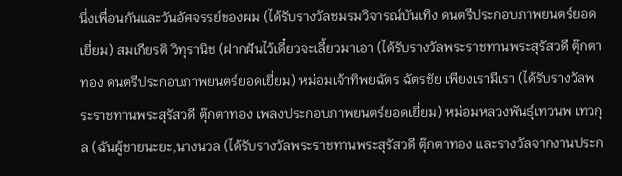นึ่งเพื่อนกันและวันอัศจรรย์ของผม (ได้รับรางวัลชมรมวิจารณ์บันเทิง ดนตรีประกอบภาพยนตร์ยอดเยี่ยม) สมเกียรติ วิทุรานิช (ฝากฝันไว้เดี๋ยวจะเลี้ยวมาเอา (ได้รับรางวัลพระราชทานพระสุรัสวดี ตุ๊กตาทอง ดนตรีประกอบภาพยนตร์ยอดเยี่ยม) หม่อมเจ้าทิพยฉัตร ฉัตรชัย เพียงเรามีเรา (ได้รับรางวัลพระราชทานพระสุรัสวดี ตุ๊กตาทอง เพลงประกอบภาพยนตร์ยอดเยี่ยม) หม่อมหลวงพันธุ์เทวนพ เทวกุล (ฉันผู้ชายนะยะ,นางนวล (ได้รับรางวัลพระราชทานพระสุรัสวดี ตุ๊กตาทอง และรางวัลจากงานประก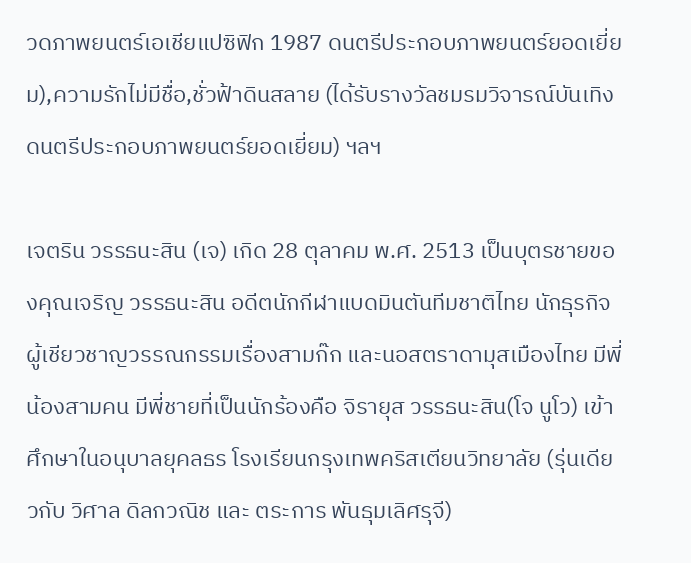วดภาพยนตร์เอเชียแปซิฟิก 1987 ดนตรีประกอบภาพยนตร์ยอดเยี่ยม),ความรักไม่มีชื่อ,ชั่วฟ้าดินสลาย (ได้รับรางวัลชมรมวิจารณ์บันเทิง ดนตรีประกอบภาพยนตร์ยอดเยี่ยม) ฯลฯ

เจตริน วรรธนะสิน (เจ) เกิด 28 ตุลาคม พ.ศ. 2513 เป็นบุตรชายของคุณเจริญ วรรธนะสิน อดีตนักกีฬาแบดมินตันทีมชาติไทย นักธุรกิจ ผู้เชียวชาญวรรณกรรมเรื่องสามก๊ก และนอสตราดามุสเมืองไทย มีพี่น้องสามคน มีพี่ชายที่เป็นนักร้องคือ จิรายุส วรรธนะสิน(โจ นูโว) เข้าศึกษาในอนุบาลยุคลธร โรงเรียนกรุงเทพคริสเตียนวิทยาลัย (รุ่นเดียวกับ วิศาล ดิลกวณิช และ ตระการ พันธุมเลิศรุจี)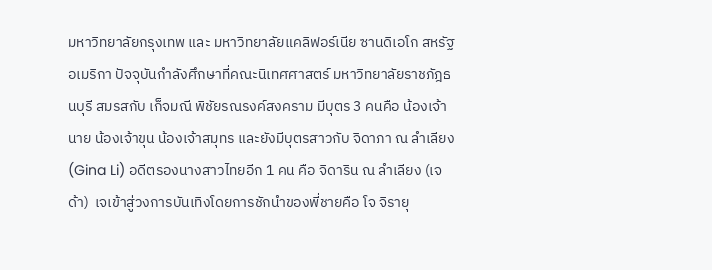มหาวิทยาลัยกรุงเทพ และ มหาวิทยาลัยแคลิฟอร์เนีย ซานดิเอโก สหรัฐอเมริกา ปัจจุบันกำลังศึกษาที่คณะนิเทศศาสตร์ มหาวิทยาลัยราชภัฎธนบุรี สมรสกับ เก็จมณี พิชัยรณรงค์สงคราม มีบุตร 3 คนคือ น้องเจ้านาย น้องเจ้าขุน น้องเจ้าสมุทร และยังมีบุตรสาวกับ จิดาภา ณ ลำเลียง (Gina Li) อดีตรองนางสาวไทยอีก 1 คน คือ จิดาริน ณ ลำเลียง (เจด้า)  เจเข้าสู่วงการบันเทิงโดยการชักนำของพี่ชายคือ โจ จิรายุ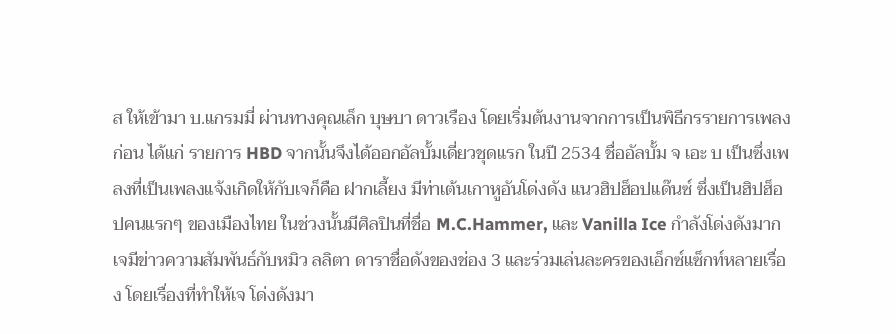ส ให้เข้ามา บ.แกรมมี่ ผ่านทางคุณเล็ก บุษบา ดาวเรือง โดยเริ่มต้นงานจากการเป็นพิธีกรรายการเพลงก่อน ได้แก่ รายการ HBD จากนั้นจึงได้ออกอัลบั้มเดี่ยวชุดแรก ในปี 2534 ชื่ออัลบั้ม จ เอะ บ เป็นซึ่งเพลงที่เป็นเพลงแจ้งเกิดให้กับเจก็คือ ฝากเลี้ยง มีท่าเต้นเกาหูอันโด่งดัง แนวฮิปฮ็อปแด๊นซ์ ซึ่งเป็นฮิปฮ็อปคนแรกๆ ของเมืองไทย ในช่วงนั้นมีศิลปินที่ชื่อ M.C.Hammer, และ Vanilla Ice กำลังโด่งดังมาก  เจมีข่าวความสัมพันธ์กับหมิว ลลิตา ดาราชื่อดังของช่อง 3 และร่วมเล่นละครของเอ็กซ์แซ็กท์หลายเรื่อง โดยเรื่องที่ทำให้เจ โด่งดังมา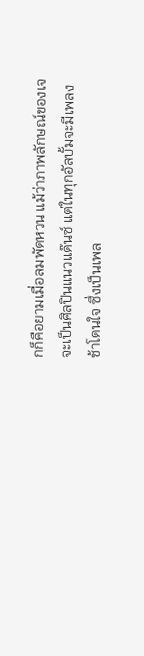กก็คือยามเมื่อลมพัดหวน แม้ว่าภาพลักษณ์ของเจจะเป็นศิลปินแนวแด๊นซ์ แต่ในทุกอัลบั้มจะมีเพลงช้าโดนใจ ซึ่งเป็นเพล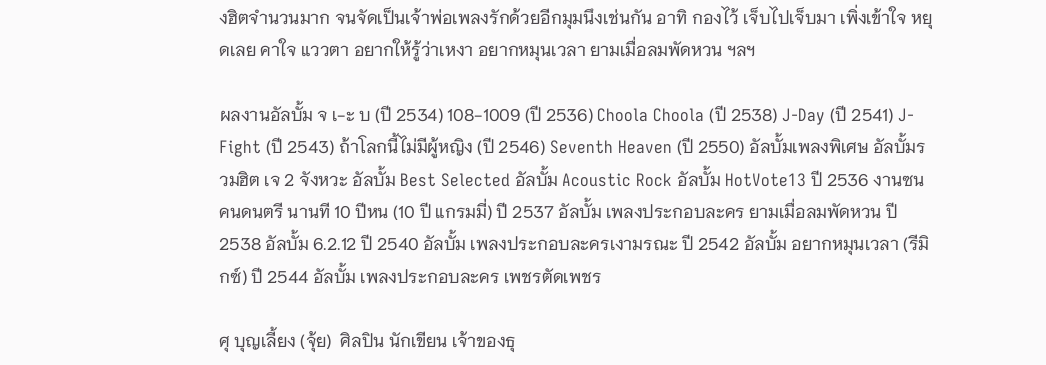งฮิตจำนวนมาก จนจัดเป็นเจ้าพ่อเพลงรักด้วยอีกมุมนึงเช่นกัน อาทิ กองไว้ เจ็บไปเจ็บมา เพิ่งเข้าใจ หยุดเลย คาใจ แววตา อยากให้รู้ว่าเหงา อยากหมุนเวลา ยามเมื่อลมพัดหวน ฯลฯ

ผลงานอัลบั้ม จ เ-ะ บ (ปี 2534) 108-1009 (ปี 2536) Choola Choola (ปี 2538) J-Day (ปี 2541) J-Fight (ปี 2543) ถ้าโลกนี้ไม่มีผู้หญิง (ปี 2546) Seventh Heaven (ปี 2550) อัลบั้มเพลงพิเศษ อัลบั้มรวมฮิต เจ 2 จังหวะ อัลบั้ม Best Selected อัลบั้ม Acoustic Rock อัลบั้ม HotVote13 ปี 2536 งานซนคนดนตรี นานที 10 ปีหน (10 ปี แกรมมี่) ปี 2537 อัลบั้ม เพลงประกอบละคร ยามเมื่อลมพัดหวน ปี 2538 อัลบั้ม 6.2.12 ปี 2540 อัลบั้ม เพลงประกอบละครเงามรณะ ปี 2542 อัลบั้ม อยากหมุนเวลา (รีมิกซ์) ปี 2544 อัลบั้ม เพลงประกอบละคร เพชรตัดเพชร

ศุ บุญเลี้ยง (จุ้ย)  ศิลปิน นักเขียน เจ้าของธุ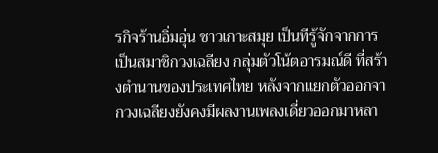รกิจร้านอิ่มอุ่น ชาวเกาะสมุย เป็นทีรู้จักจากการเป็นสมาชิกวงเฉลียง กลุ่มตัวโน้ตอารมณ์ดี ที่สร้างตำนานของประเทศไทย หลังจากแยกตัวออกจากวงเฉลียงยังคงมีผลงานเพลงเดี่ยวออกมาหลา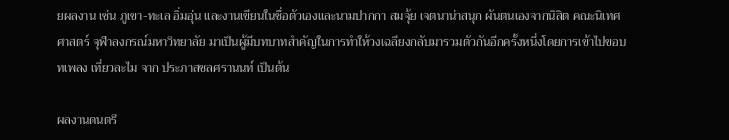ยผลงาน เช่น ภูเขา-ทะเล อิ่มอุ่น และงานเขียนในชื่อตัวเองและนามปากกา สมจุ้ย เจตนาน่าสนุก ผันตนเองจากนิสิต คณะนิเทศศาสตร์ จุฬาลงกรณ์มหาวิทยาลัย มาเป็นผู้มีบทบาทสำคัญในการทำให้วงเฉลียงกลับมารวมตัวกันอีกครั้งหนึ่งโดยการเข้าไปขอบทเพลง เที่ยวละไม จาก ประภาสชลศรานนท์ เป็นต้น

ผลงานดนตรี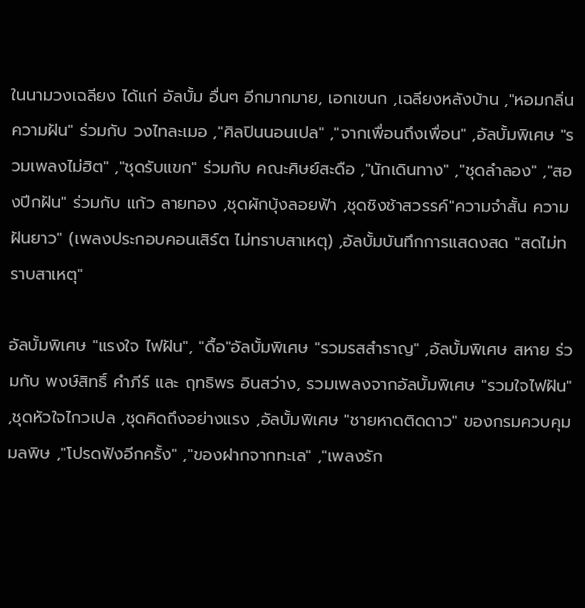ในนามวงเฉลียง ได้แก่ อัลบั้ม อื่นๆ อีกมากมาย, เอกเขนก ,เฉลียงหลังบ้าน ,"หอมกลิ่นความฝัน" ร่วมกับ วงไทละเมอ ,"ศิลปินนอนเปล" ,"จากเพื่อนถึงเพื่อน" ,อัลบั้มพิเศษ "รวมเพลงไม่ฮิต" ,"ชุดรับแขก" ร่วมกับ คณะศิษย์สะดือ ,"นักเดินทาง" ,"ชุดลำลอง" ,"สองปีกฝัน" ร่วมกับ แก้ว ลายทอง ,ชุดผักบุ้งลอยฟ้า ,ชุดชิงช้าสวรรค์"ความจำสั้น ความฝันยาว" (เพลงประกอบคอนเสิร์ต ไม่ทราบสาเหตุ) ,อัลบั้มบันทึกการแสดงสด "สดไม่ทราบสาเหตุ"

อัลบั้มพิเศษ "แรงใจ ไฟฝัน", "ดื้อ"อัลบั้มพิเศษ "รวมรสสำราญ" ,อัลบั้มพิเศษ สหาย ร่วมกับ พงษ์สิทธิ์ คำภีร์ และ ฤทธิพร อินสว่าง, รวมเพลงจากอัลบั้มพิเศษ "รวมใจไฟฝัน" ,ชุดหัวใจไกวเปล ,ชุดคิดถึงอย่างแรง ,อัลบั้มพิเศษ "ชายหาดติดดาว" ของกรมควบคุมมลพิษ ,"โปรดฟังอีกครั้ง" ,"ของฝากจากทะเล" ,"เพลงรัก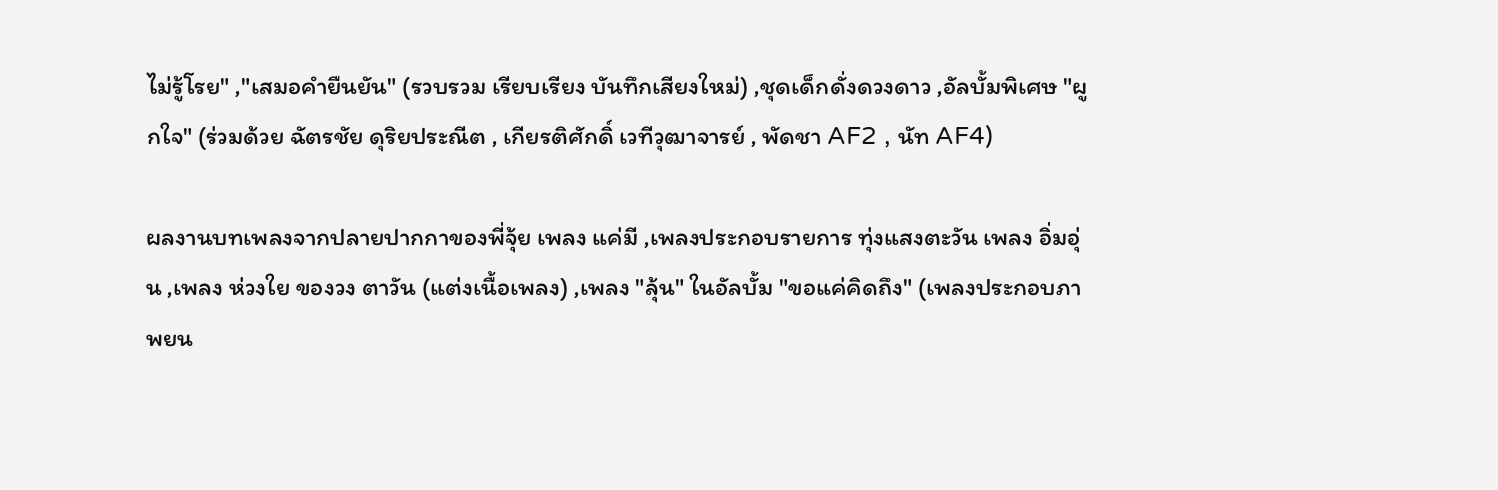ไม่รู้โรย" ,"เสมอคำยืนยัน" (รวบรวม เรียบเรียง บันทึกเสียงใหม่) ,ชุดเด็กดั่งดวงดาว ,อัลบั้มพิเศษ "ผูกใจ" (ร่วมด้วย ฉัตรชัย ดุริยประณีต , เกียรติศักดิ์ เวทีวุฒาจารย์ , พัดชา AF2 , นัท AF4)

ผลงานบทเพลงจากปลายปากกาของพี่จุ้ย เพลง แค่มี ,เพลงประกอบรายการ ทุ่งแสงตะวัน เพลง อิ่มอุ่น ,เพลง ห่วงใย ของวง ตาวัน (แต่งเนื้อเพลง) ,เพลง "ลุ้น" ในอัลบั้ม "ขอแค่คิดถึง" (เพลงประกอบภาพยน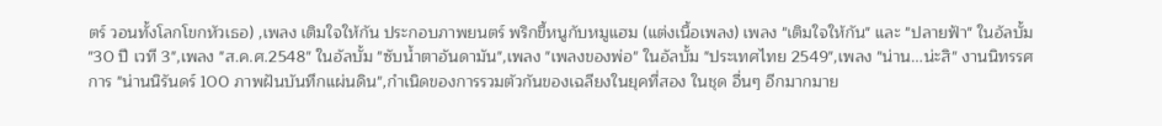ตร์ วอนทั้งโลกโขกหัวเธอ) ,เพลง เติมใจให้กัน ประกอบภาพยนตร์ พริกขี้หนูกับหมูแฮม (แต่งเนื้อเพลง) เพลง "เติมใจให้กัน" และ "ปลายฟ้า" ในอัลบั้ม "30 ปี เวที 3",เพลง "ส.ค.ศ.2548" ในอัลบั้ม "ซับน้ำตาอันดามัน",เพลง "เพลงของพ่อ" ในอัลบั้ม "ประเทศไทย 2549",เพลง "น่าน...น่ะสิ" งานนิทรรศการ "น่านนิรันดร์ 100 ภาพฝันบันทึกแผ่นดิน",กำเนิดของการรวมตัวกันของเฉลียงในยุคที่สอง ในชุด อื่นๆ อีกมากมาย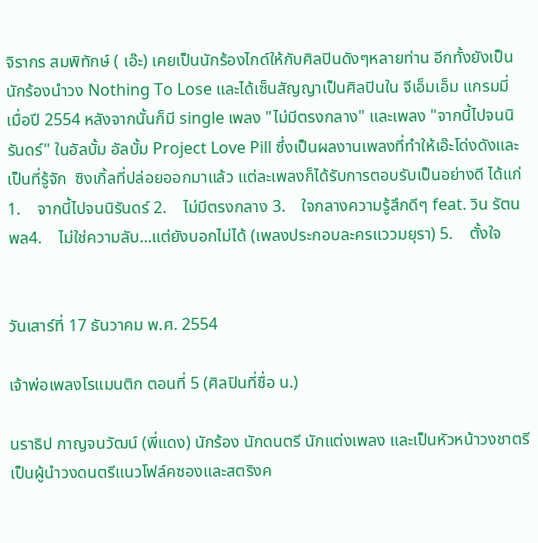จิรากร สมพิทักษ์ ( เอ๊ะ) เคยเป็นนักร้องไกด์ให้กับศิลปินดังๆหลายท่าน อีกทั้งยังเป็นนักร้องนำวง Nothing To Lose และได้เซ็นสัญญาเป็นศิลปินใน จีเอ็มเอ็ม แกรมมี่ เมื่อปี 2554 หลังจากนั้นก็มี single เพลง "ไม่มีตรงกลาง" และเพลง "จากนี้ไปจนนิรันดร์" ในอัลบั้ม อัลบั้ม Project Love Pill ซึ่งเป็นผลงานเพลงที่ทำให้เอ๊ะโด่งดังและเป็นที่รู้จัก  ซิงเกิ้ลที่ปล่อยออกมาแล้ว แต่ละเพลงก็ได้รับการตอบรับเป็นอย่างดี ได้แก่  1.    จากนี้ไปจนนิรันดร์ 2.    ไม่มีตรงกลาง 3.    ใจกลางความรู้สึกดีๆ feat. วิน รัตนพล4.    ไม่ใช่ความลับ...แต่ยังบอกไม่ได้ (เพลงประกอบละครแววมยุรา) 5.    ตั้งใจ


วันเสาร์ที่ 17 ธันวาคม พ.ศ. 2554

เจ้าพ่อเพลงโรแมนติก ตอนที่ 5 (ศิลปินที่ชื่อ น.)

นราธิป กาญจนวัฒน์ (พี่แดง) นักร้อง นักดนตรี นักแต่งเพลง และเป็นหัวหน้าวงชาตรี เป็นผู้นำวงดนตรีแนวโฟล์คซองและสตริงค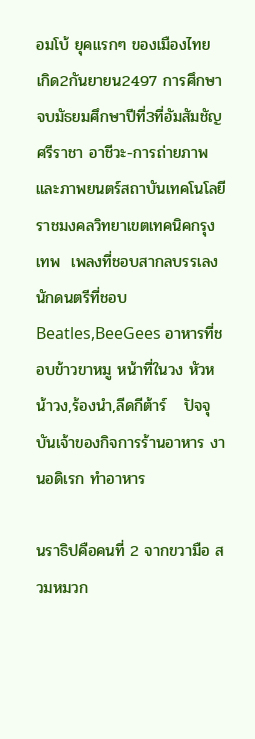อมโบ้ ยุคแรกๆ ของเมืองไทย  เกิด2กันยายน2497 การศึกษาจบมัธยมศึกษาปีที่3ที่อัมสัมชัญศรีราชา อาชีวะ-การถ่ายภาพและภาพยนตร์สถาบันเทคโนโลยีราชมงคลวิทยาเขตเทคนิคกรุงเทพ  เพลงที่ชอบสากลบรรเลง นักดนตรีที่ชอบBeatles,BeeGees อาหารที่ชอบข้าวขาหมู หน้าที่ในวง หัวหน้าวง,ร้องนำ,ลีดกีต้าร์   ปัจจุบันเจ้าของกิจการร้านอาหาร งานอดิเรก ทำอาหาร

นราธิปคือคนที่ 2 จากขวามือ สวมหมวก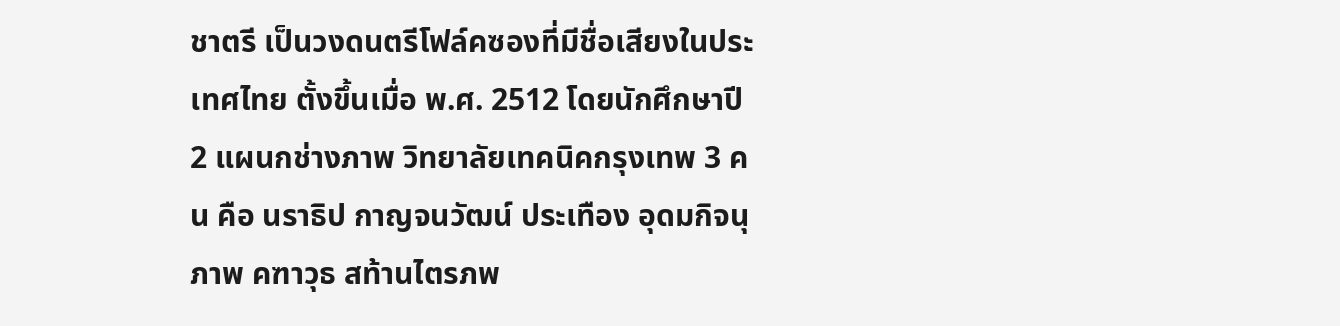ชาตรี เป็นวงดนตรีโฟล์คซองที่มีชื่อเสียงในประเทศไทย ตั้งขึ้นเมื่อ พ.ศ. 2512 โดยนักศึกษาปี2 แผนกช่างภาพ วิทยาลัยเทคนิคกรุงเทพ 3 คน คือ นราธิป กาญจนวัฒน์ ประเทือง อุดมกิจนุภาพ คฑาวุธ สท้านไตรภพ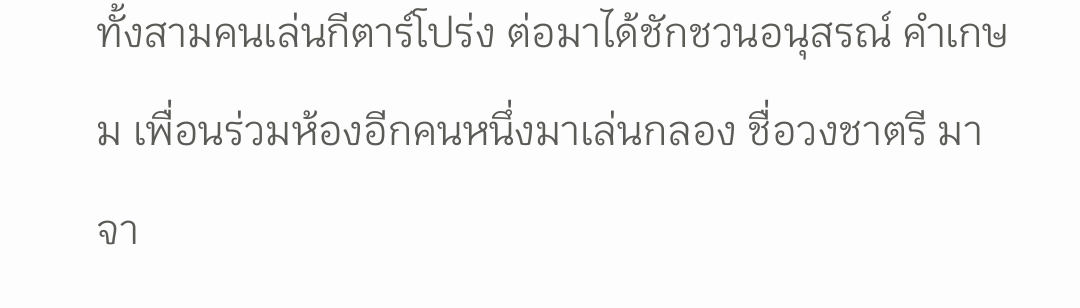ทั้งสามคนเล่นกีตาร์โปร่ง ต่อมาได้ชักชวนอนุสรณ์ คำเกษม เพื่อนร่วมห้องอีกคนหนึ่งมาเล่นกลอง ชื่อวงชาตรี มาจา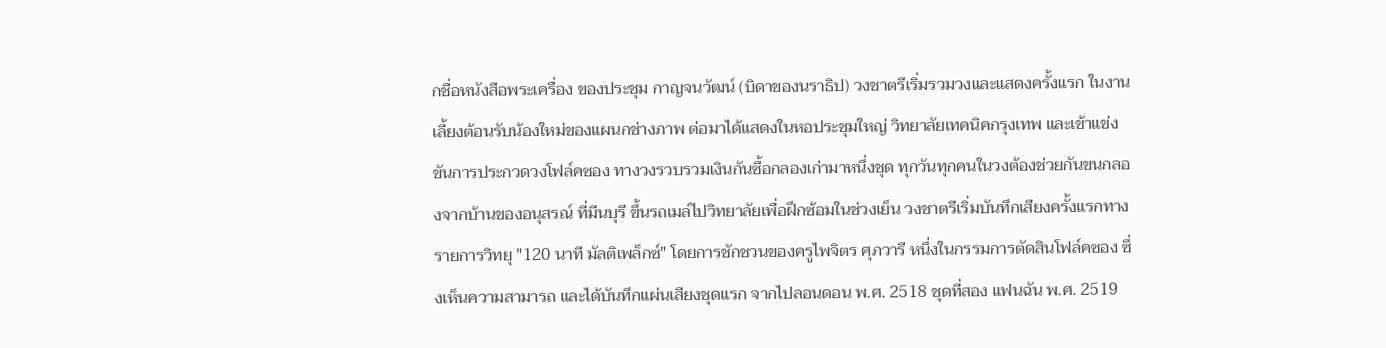กชื่อหนังสือพระเครื่อง ของประชุม กาญจนวัฒน์ (บิดาของนราธิป) วงชาตรีเริ่มรวมวงและแสดงครั้งแรก ในงานเลี้ยงต้อนรับน้องใหม่ของแผนกช่างภาพ ต่อมาได้แสดงในหอประชุมใหญ่ วิทยาลัยเทคนิคกรุงเทพ และเข้าแข่งขันการประกวดวงโฟล์คซอง ทางวงรวบรวมเงินกันซื้อกลองเก่ามาหนึ่งชุด ทุกวันทุกคนในวงต้องช่วยกันขนกลองจากบ้านของอนุสรณ์ ที่มีนบุรี ขึ้นรถเมล์ไปวิทยาลัยเพื่อฝึกซ้อมในช่วงเย็น วงชาตรีเริ่มบันทึกเสียงครั้งแรกทางรายการวิทยุ "120 นาที มัลติเพล็กซ์" โดยการชักชวนของครูไพจิตร ศุภวารี หนึ่งในกรรมการตัดสินโฟล์คซอง ซึ่งเห็นความสามารถ และได้บันทึกแผ่นเสียงชุดแรก จากไปลอนดอน พ.ศ. 2518 ชุดที่สอง แฟนฉัน พ.ศ. 2519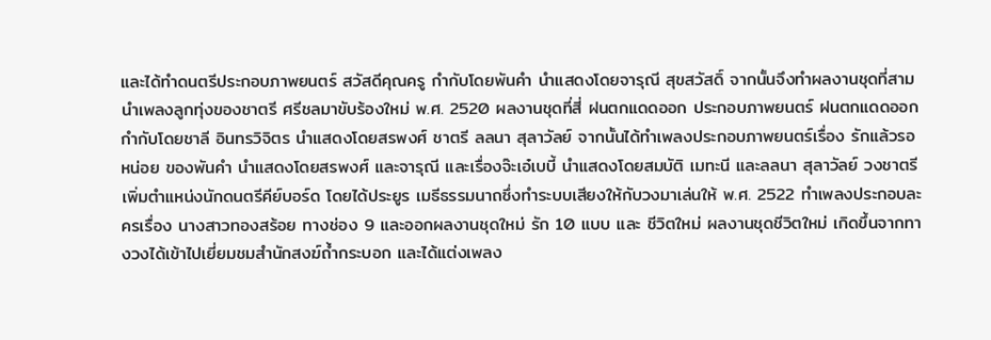และได้ทำดนตรีประกอบภาพยนตร์ สวัสดีคุณครู กำกับโดยพันคำ นำแสดงโดยจารุณี สุขสวัสดิ์ จากนั้นจึงทำผลงานชุดที่สาม นำเพลงลูกทุ่งของชาตรี ศรีชลมาขับร้องใหม่ พ.ศ. 2520 ผลงานชุดที่สี่ ฝนตกแดดออก ประกอบภาพยนตร์ ฝนตกแดดออก กำกับโดยชาลี อินทรวิจิตร นำแสดงโดยสรพงศ์ ชาตรี ลลนา สุลาวัลย์ จากนั้นได้ทำเพลงประกอบภาพยนตร์เรื่อง รักแล้วรอหน่อย ของพันคำ นำแสดงโดยสรพงศ์ และจารุณี และเรื่องจ๊ะเอ๋เบบี้ นำแสดงโดยสมบัติ เมทะนี และลลนา สุลาวัลย์ วงชาตรีเพิ่มตำแหน่งนักดนตรีคีย์บอร์ด โดยได้ประยูร เมธีธรรมนาถซึ่งทำระบบเสียงให้กับวงมาเล่นให้ พ.ศ. 2522 ทำเพลงประกอบละครเรื่อง นางสาวทองสร้อย ทางช่อง 9 และออกผลงานชุดใหม่ รัก 10 แบบ และ ชีวิตใหม่ ผลงานชุดชีวิตใหม่ เกิดขึ้นจากทางวงได้เข้าไปเยี่ยมชมสำนักสงฆ์ถ้ำกระบอก และได้แต่งเพลง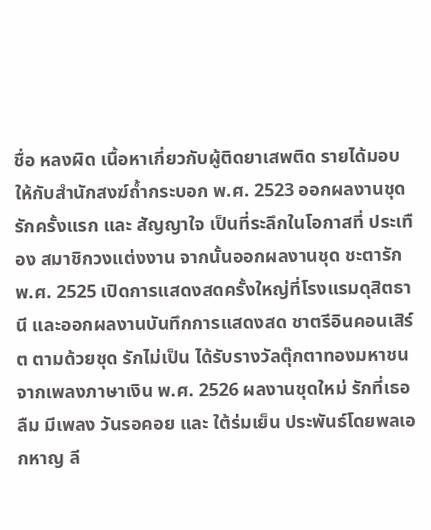ชื่อ หลงผิด เนื้อหาเกี่ยวกับผู้ติดยาเสพติด รายได้มอบให้กับสำนักสงฆ์ถ้ำกระบอก พ.ศ. 2523 ออกผลงานชุด รักครั้งแรก และ สัญญาใจ เป็นที่ระลึกในโอกาสที่ ประเทือง สมาชิกวงแต่งงาน จากนั้นออกผลงานชุด ชะตารัก พ.ศ. 2525 เปิดการแสดงสดครั้งใหญ่ที่โรงแรมดุสิตธานี และออกผลงานบันทึกการแสดงสด ชาตรีอินคอนเสิร์ต ตามด้วยชุด รักไม่เป็น ได้รับรางวัลตุ๊กตาทองมหาชน จากเพลงภาษาเงิน พ.ศ. 2526 ผลงานชุดใหม่ รักที่เธอลืม มีเพลง วันรอคอย และ ใต้ร่มเย็น ประพันธ์โดยพลเอกหาญ ลี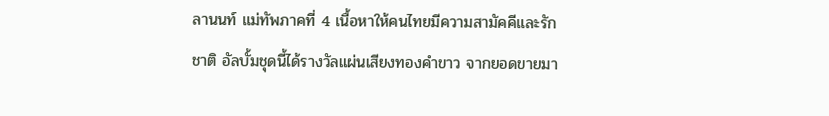ลานนท์ แม่ทัพภาคที่ 4 เนื้อหาให้คนไทยมีความสามัคคีและรักชาติ อัลบั้มชุดนี้ได้รางวัลแผ่นเสียงทองคำขาว จากยอดขายมา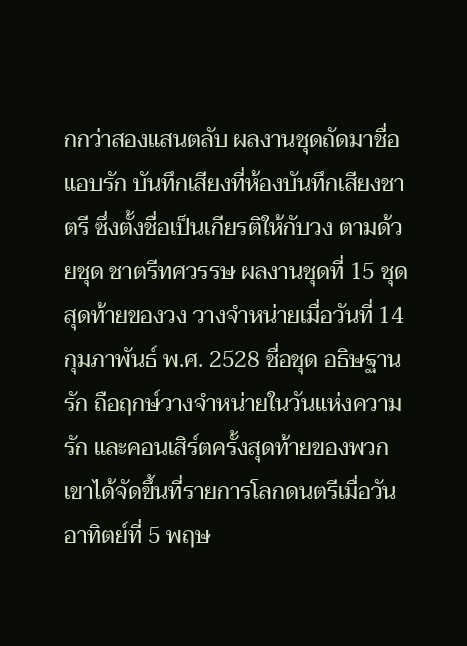กกว่าสองแสนตลับ ผลงานชุดถัดมาชื่อ แอบรัก บันทึกเสียงที่ห้องบันทึกเสียงชาตรี ซึ่งตั้งชื่อเป็นเกียรติให้กับวง ตามด้วยชุด ชาตรีทศวรรษ ผลงานชุดที่ 15 ชุดสุดท้ายของวง วางจำหน่ายเมื่อวันที่ 14 กุมภาพันธ์ พ.ศ. 2528 ชื่อชุด อธิษฐานรัก ถือฤกษ์วางจำหน่ายในวันแห่งความรัก และคอนเสิร์ตครั้งสุดท้ายของพวกเขาได้จัดขึ้นที่รายการโลกดนตรีเมื่อวันอาทิตย์ที่ 5 พฤษ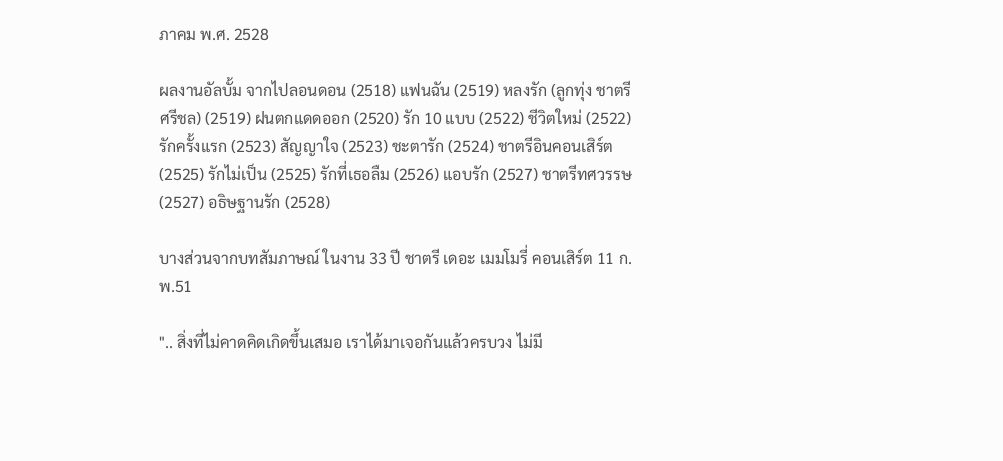ภาคม พ.ศ. 2528

ผลงานอัลบั้ม จากไปลอนดอน (2518) แฟนฉัน (2519) หลงรัก (ลูกทุ่ง ชาตรี ศรีชล) (2519) ฝนตกแดดออก (2520) รัก 10 แบบ (2522) ชีวิตใหม่ (2522) รักครั้งแรก (2523) สัญญาใจ (2523) ชะตารัก (2524) ชาตรีอินคอนเสิร์ต (2525) รักไม่เป็น (2525) รักที่เธอลืม (2526) แอบรัก (2527) ชาตรีทศวรรษ (2527) อธิษฐานรัก (2528)

บางส่วนจากบทสัมภาษณ์ ในงาน 33 ปี ชาตรี เดอะ เมมโมรี่ คอนเสิร์ต 11 ก.พ.51

".. สิ่งที่ไม่คาดคิดเกิดขึ้นเสมอ เราได้มาเจอกันแล้วครบวง ไม่มี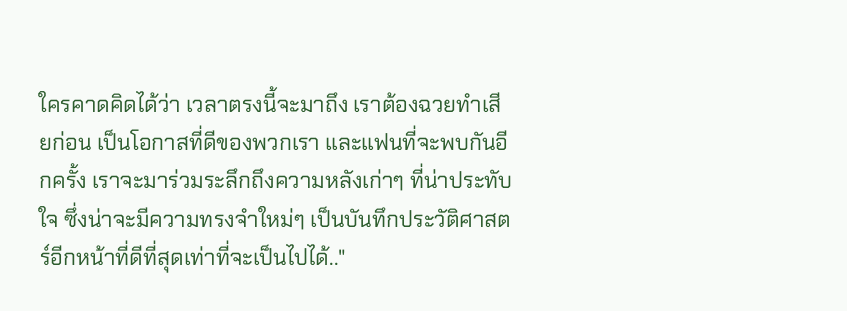ใครคาดคิดได้ว่า เวลาตรงนี้จะมาถึง เราต้องฉวยทำเสียก่อน เป็นโอกาสที่ดีของพวกเรา และแฟนที่จะพบกันอีกครั้ง เราจะมาร่วมระลึกถึงความหลังเก่าๆ ที่น่าประทับใจ ซึ่งน่าจะมีความทรงจำใหม่ๆ เป็นบันทึกประวัติศาสตร์อีกหน้าที่ดีที่สุดเท่าที่จะเป็นไปได้.."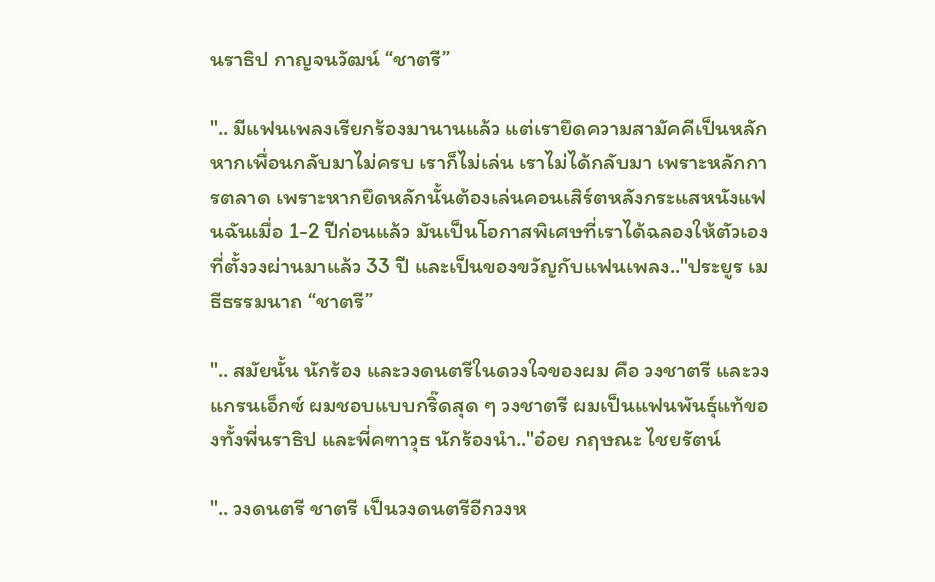นราธิป กาญจนวัฒน์ “ชาตรี”

".. มีแฟนเพลงเรียกร้องมานานแล้ว แต่เรายึดความสามัคคีเป็นหลัก หากเพื่อนกลับมาไม่ครบ เราก็ไม่เล่น เราไม่ได้กลับมา เพราะหลักการตลาด เพราะหากยึดหลักนั้นต้องเล่นคอนเสิร์ตหลังกระแสหนังแฟนฉันเมื่อ 1-2 ปีก่อนแล้ว มันเป็นโอกาสพิเศษที่เราได้ฉลองให้ตัวเอง ที่ตั้งวงผ่านมาแล้ว 33 ปี และเป็นของขวัญกับแฟนเพลง.."ประยูร เมธีธรรมนาถ “ชาตรี”

".. สมัยนั้น นักร้อง และวงดนตรีในดวงใจของผม คือ วงชาตรี และวงแกรนเอ็กซ์ ผมชอบแบบกริ๊ดสุด ๆ วงชาตรี ผมเป็นแฟนพันธุ์แท้ของทั้งพี่นราธิป และพี่คฑาวุธ นักร้องนำ.."อ๋อย กฤษณะ ไชยรัตน์

".. วงดนตรี ชาตรี เป็นวงดนตรีอีกวงห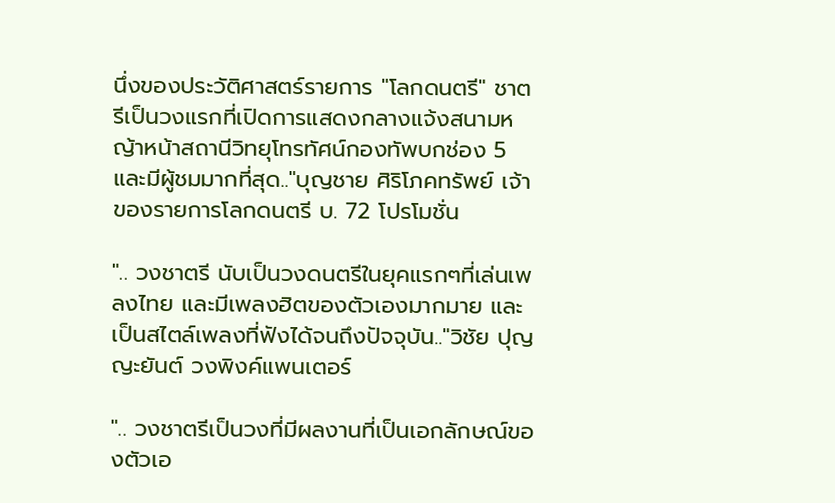นึ่งของประวัติศาสตร์รายการ "โลกดนตรี" ชาตรีเป็นวงแรกที่เปิดการแสดงกลางแจ้งสนามหญ้าหน้าสถานีวิทยุโทรทัศน์กองทัพบกช่อง 5 และมีผู้ชมมากที่สุด.."บุญชาย ศิริโภคทรัพย์ เจ้าของรายการโลกดนตรี บ. 72 โปรโมชั่น

".. วงชาตรี นับเป็นวงดนตรีในยุคแรกๆที่เล่นเพลงไทย และมีเพลงฮิตของตัวเองมากมาย และเป็นสไตล์เพลงที่ฟังได้จนถึงปัจจุบัน.."วิชัย ปุญญะยันต์ วงพิงค์แพนเตอร์

".. วงชาตรีเป็นวงที่มีผลงานที่เป็นเอกลักษณ์ของตัวเอ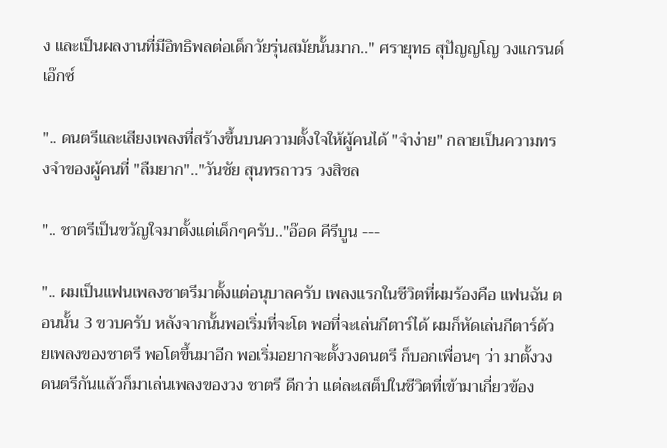ง และเป็นผลงานที่มีอิทธิพลต่อเด็กวัยรุ่นสมัยนั้นมาก.." ศรายุทธ สุปัญญโญ วงแกรนด์เอ๊กซ์

".. ดนตรีและเสียงเพลงที่สร้างขึ้นบนความตั้งใจให้ผู้คนได้ "จำง่าย" กลายเป็นความทรงจำของผู้คนที่ "ลืมยาก".."วันชัย สุนทรถาวร วงสิชล

".. ชาตรีเป็นขวัญใจมาตั้งแต่เด็กๆครับ.."อ๊อด คีรีบูน ---

".. ผมเป็นแฟนเพลงชาตรีมาตั้งแต่อนุบาลครับ เพลงแรกในชีวิตที่ผมร้องคือ แฟนฉัน ตอนนั้น 3 ขวบครับ หลังจากนั้นพอเริ่มที่จะโต พอที่จะเล่นกีตาร์ได้ ผมก็หัดเล่นกีตาร์ด้วยเพลงของชาตรี พอโตขึ้นมาอีก พอเริ่มอยากจะตั้งวงดนตรี ก็บอกเพื่อนๆ ว่า มาตั้งวงดนตรีกันแล้วก็มาเล่นเพลงของวง ชาตรี ดีกว่า แต่ละเสต็ปในชีวิตที่เข้ามาเกี่ยวข้อง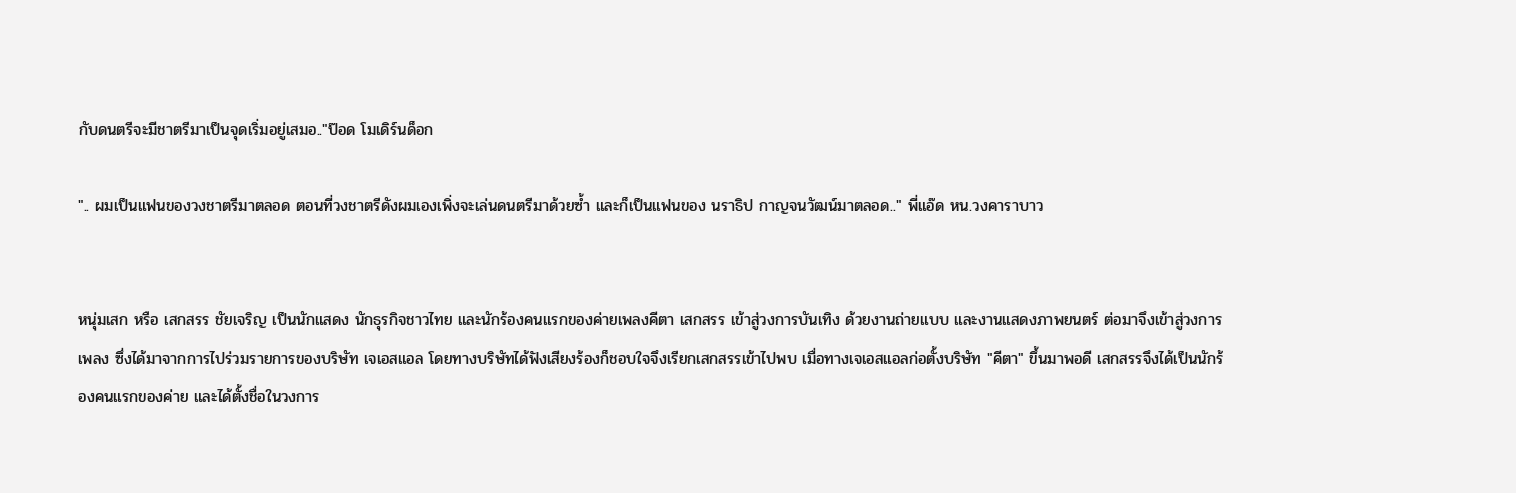กับดนตรีจะมีชาตรีมาเป็นจุดเริ่มอยู่เสมอ.."ป๊อด โมเดิร์นด็อก

".. ผมเป็นแฟนของวงชาตรีมาตลอด ตอนที่วงชาตรีดังผมเองเพิ่งจะเล่นดนตรีมาด้วยซ้ำ และก็เป็นแฟนของ นราธิป กาญจนวัฒน์มาตลอด.." พี่แอ๊ด หน.วงคาราบาว


หนุ่มเสก หรือ เสกสรร ชัยเจริญ เป็นนักแสดง นักธุรกิจชาวไทย และนักร้องคนแรกของค่ายเพลงคีตา เสกสรร เข้าสู่วงการบันเทิง ด้วยงานถ่ายแบบ และงานแสดงภาพยนตร์ ต่อมาจึงเข้าสู่วงการเพลง ซึ่งได้มาจากการไปร่วมรายการของบริษัท เจเอสแอล โดยทางบริษัทได้ฟังเสียงร้องก็ชอบใจจึงเรียกเสกสรรเข้าไปพบ เมื่อทางเจเอสแอลก่อตั้งบริษัท "คีตา" ขึ้นมาพอดี เสกสรรจึงได้เป็นนักร้องคนแรกของค่าย และได้ตั้งชื่อในวงการ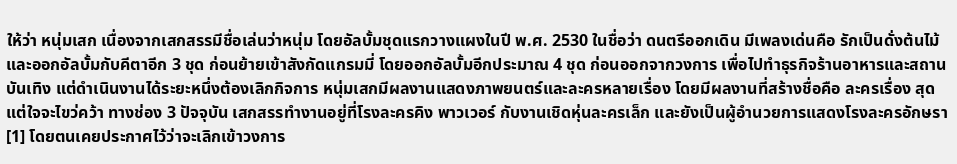ให้ว่า หนุ่มเสก เนื่องจากเสกสรรมีชื่อเล่นว่าหนุ่ม โดยอัลบั้มชุดแรกวางแผงในปี พ.ศ. 2530 ในชื่อว่า ดนตรีออกเดิน มีเพลงเด่นคือ รักเป็นดั่งต้นไม้ และออกอัลบั้มกับคีตาอีก 3 ชุด ก่อนย้ายเข้าสังกัดแกรมมี่ โดยออกอัลบั้มอีกประมาณ 4 ชุด ก่อนออกจากวงการ เพื่อไปทำธุรกิจร้านอาหารและสถานบันเทิง แต่ดำเนินงานได้ระยะหนึ่งต้องเลิกกิจการ หนุ่มเสกมีผลงานแสดงภาพยนตร์และละครหลายเรื่อง โดยมีผลงานที่สร้างชื่อคือ ละครเรื่อง สุดแต่ใจจะไขว่คว้า ทางช่อง 3 ปัจจุบัน เสกสรรทำงานอยู่ที่โรงละครคิง พาวเวอร์ กับงานเชิดหุ่นละครเล็ก และยังเป็นผู้อำนวยการแสดงโรงละครอักษรา[1] โดยตนเคยประกาศไว้ว่าจะเลิกเข้าวงการ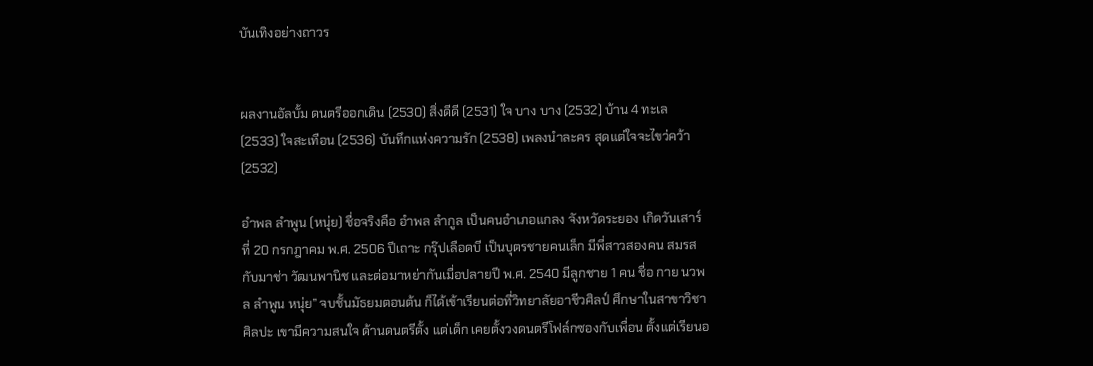บันเทิงอย่างถาวร


ผลงานอัลบั้ม ดนตรีออกเดิน (2530) สิ่งดีดี (2531) ใจ บาง บาง (2532) บ้าน 4 ทะเล (2533) ใจสะเทือน (2536) บันทึกแห่งความรัก (2538) เพลงนำละคร สุดแต่ใจจะไขว่คว้า (2532)

อำพล ลำพูน (หนุ่ย) ชื่อจริงคือ อำพล ลำกูล เป็นคนอำเภอแกลง จังหวัดระยอง เกิดวันเสาร์ที่ 20 กรกฎาคม พ.ศ. 2506 ปีเถาะ กรุ๊ปเลือดบี เป็นบุตรชายคนเล็ก มีพี่สาวสองคน สมรสกับมาช่า วัฒนพานิช และต่อมาหย่ากันเมื่อปลายปี พ.ศ. 2540 มีลูกชาย 1 คน ชื่อ กาย นวพล ลำพูน หนุ่ย” จบชั้นมัธยมตอนต้น ก็ได้เข้าเรียนต่อที่วิทยาลัยอาชีวศิลป์ ศึกษาในสาขาวิชาศิลปะ เขามีความสนใจ ด้านดนตรีตั้ง แต่เด็ก เคยตั้งวงดนตรีโฟล์กซองกับเพื่อน ตั้งแต่เรียนอ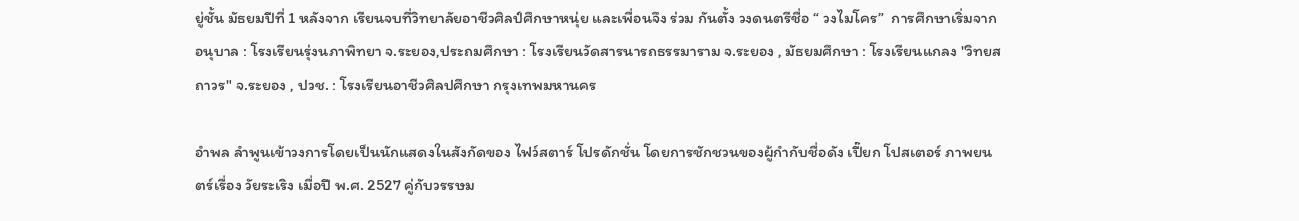ยู่ชั้น มัธยมปีที่ 1 หลังจาก เรียนจบที่วิทยาลัยอาชีวศิลป์ศึกษาหนุ่ย และเพื่อนจึง ร่วม กันตั้ง วงดนตรีชื่อ “ วงไมโคร”  การศึกษาเริ่มจากอนุบาล : โรงเรียนรุ่งนภาพิทยา จ.ระยอง,ประถมศึกษา : โรงเรียนวัดสารนารถธรรมาราม จ.ระยอง , มัธยมศึกษา : โรงเรียนแกลง "วิทยสถาวร" จ.ระยอง , ปวช. : โรงเรียนอาชีวศิลปศึกษา กรุงเทพมหานคร

อำพล ลำพูนเข้าวงการโดยเป็นนักแสดงในสังกัดของ ไฟว์สตาร์ โปรดักชั่น โดยการชักชวนของผู้กำกับชื่อดัง เปี๊ยก โปสเตอร์ ภาพยนตร์เรื่อง วัยระเริง เมื่อปี พ.ศ. 2527 คู่กับวรรษม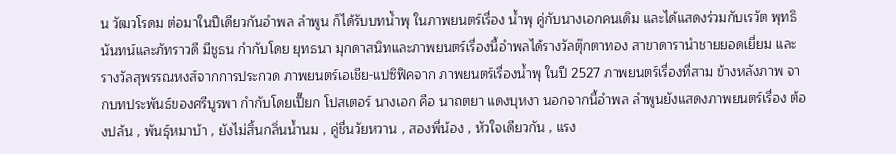น วัฒวโรดม ต่อมาในปีเดียวกันอำพล ลำพูน ก็ได้รับบทน้ำพุ ในภาพยนตร์เรื่อง น้ำพุ คู่กับนางเอกคนเดิม และได้แสดงร่วมกับเรวัต พุทธินันทน์และภัทราวดี มีชูธน กำกับโดย ยุทธนา มุกดาสนิทและภาพยนตร์เรื่องนี้อำพลได้รางวัลตุ๊กตาทอง สาขาดารานำชายยอดเยี่ยม และรางวัลสุพรรณหงส์จากการประกวด ภาพยนตร์เอเชีย-แปซิฟิคจาก ภาพยนตร์เรื่องน้ำพุ ในปี 2527 ภาพยนตร์เรื่องที่สาม ข้างหลังภาพ จากบทประพันธ์ของศรีบูรพา กำกับโดยเปี๊ยก โปสเตอร์ นางเอก คือ นาถตยา แดงบุหงา นอกจากนี้อำพล ลำพูนยังแสดงภาพยนตร์เรื่อง ต้องปล้น , พันธุ์หมาบ้า , ยังไม่สิ้นกลิ่นน้ำนม , คู่ชื่นวัยหวาน , สองพี่น้อง , หัวใจเดียวกัน , แรง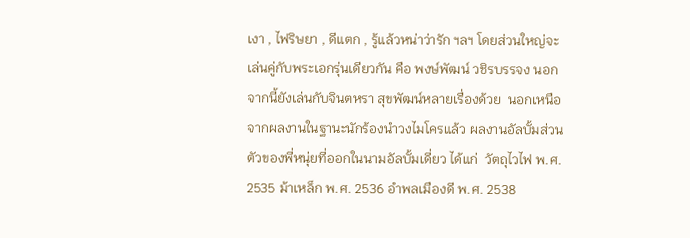เงา , ไฟริษยา , ดีแตก , รู้แล้วหน่าว่ารัก ฯลฯ โดยส่วนใหญ่จะเล่นคู่กับพระเอกรุ่นเดียวกัน คือ พงษ์พัฒน์ วชิรบรรจง นอกจากนี้ยังเล่นกับจินตหรา สุขพัฒน์หลายเรื่องด้วย  นอกเหนือจากผลงานในฐานะนักร้องนำวงไมโครแล้ว ผลงานอัลบั้มส่วนตัวของพี่หนุ่ยที่ออกในนามอัลบั้มเดี่ยว ได้แก่  วัตถุไวไฟ พ.ศ. 2535 ม้าเหล็ก พ.ศ. 2536 อำพลเมืองดี พ.ศ. 2538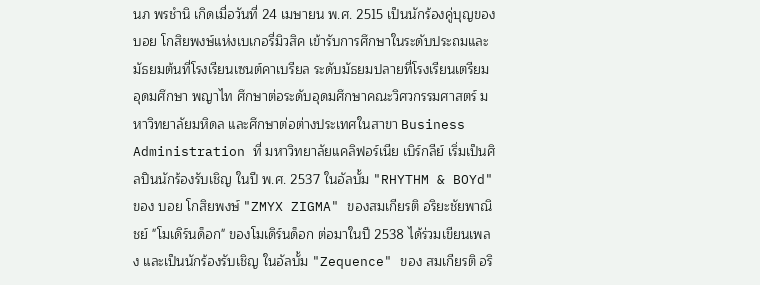นภ พรชำนิ เกิดเมื่อวันที่ 24 เมษายน พ.ศ. 2515 เป็นนักร้องคู่บุญของบอย โกสิยพงษ์แห่งเบเกอรี่มิวสิค เข้ารับการศึกษาในระดับประถมและมัธยมต้นที่โรงเรียนเซนต์คาเบรียล ระดับมัธยมปลายที่โรงเรียนเตรียมอุดมศึกษา พญาไท ศึกษาต่อระดับอุดมศึกษาคณะวิศวกรรมศาสตร์ มหาวิทยาลัยมหิดล และศึกษาต่อต่างประเทศในสาขา Business Administration ที่ มหาวิทยาลัยแคลิฟอร์เนีย เบิร์กลีย์ เริ่มเป็นศิลปินนักร้องรับเชิญ ในปี พ.ศ. 2537 ในอัลบั้ม "RHYTHM & BOYd" ของ บอย โกสิยพงษ์ "ZMYX ZIGMA" ของสมเกียรติ อริยะชัยพาณิชย์ "โมเดิร์นด็อก" ของโมเดิร์นด็อก ต่อมาในปี 2538 ได้ร่วมเขียนเพลง และเป็นนักร้องรับเชิญ ในอัลบั้ม "Zequence" ของ สมเกียรติ อริ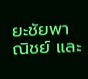ยะชัยพาณิชย์ และ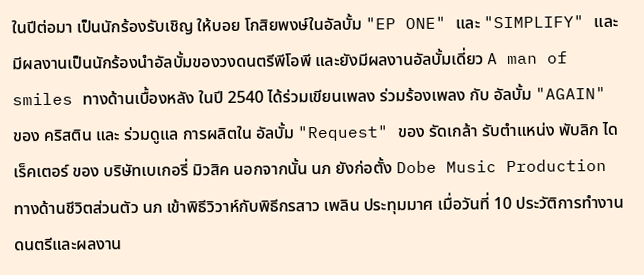ในปีต่อมา เป็นนักร้องรับเชิญ ให้บอย โกสิยพงษ์ในอัลบั้ม "EP ONE" และ "SIMPLIFY" และมีผลงานเป็นนักร้องนำอัลบั้มของวงดนตรีพีโอพี และยังมีผลงานอัลบั้มเดี่ยว A man of smiles ทางด้านเบื้องหลัง ในปี 2540 ได้ร่วมเขียนเพลง ร่วมร้องเพลง กับ อัลบั้ม "AGAIN" ของ คริสติน และ ร่วมดูแล การผลิตใน อัลบั้ม "Request" ของ รัดเกล้า รับตำแหน่ง พับลิก ไดเร็คเตอร์ ของ บริษัทเบเกอรี่ มิวสิค นอกจากนั้น นภ ยังก่อตั้ง Dobe Music Production ทางด้านชีวิตส่วนตัว นภ เข้าพิธีวิวาห์กับพิธีกรสาว เพลิน ประทุมมาศ เมื่อวันที่ 10 ประวัติการทำงานดนตรีและผลงาน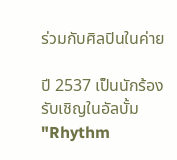ร่วมกับศิลปินในค่าย

ปี 2537 เป็นนักร้องรับเชิญในอัลบั้ม "Rhythm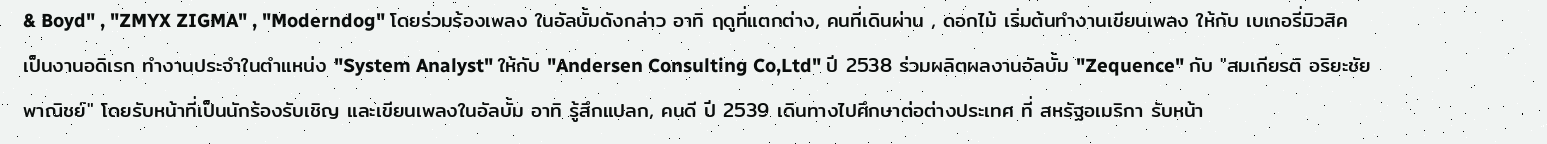& Boyd" , "ZMYX ZIGMA" , "Moderndog" โดยร่วมร้องเพลง ในอัลบั้มดังกล่าว อาทิ ฤดูที่แตกต่าง, คนที่เดินผ่าน , ดอกไม้ เริ่มต้นทำงานเขียนเพลง ให้กับ เบเกอรี่มิวสิค เป็นงานอดิเรก ทำงานประจำในตำแหน่ง "System Analyst" ให้กับ "Andersen Consulting Co,Ltd" ปี 2538 ร่วมผลิตผลงานอัลบั้ม "Zequence" กับ "สมเกียรติ อริยะชัยพาณิชย์" โดยรับหน้าที่เป็นนักร้องรับเชิญ และเขียนเพลงในอัลบั้ม อาทิ รู้สึกแปลก, คนดี ปี 2539 เดินทางไปศึกษาต่อต่างประเทศ ที่ สหรัฐอเมริกา รับหน้า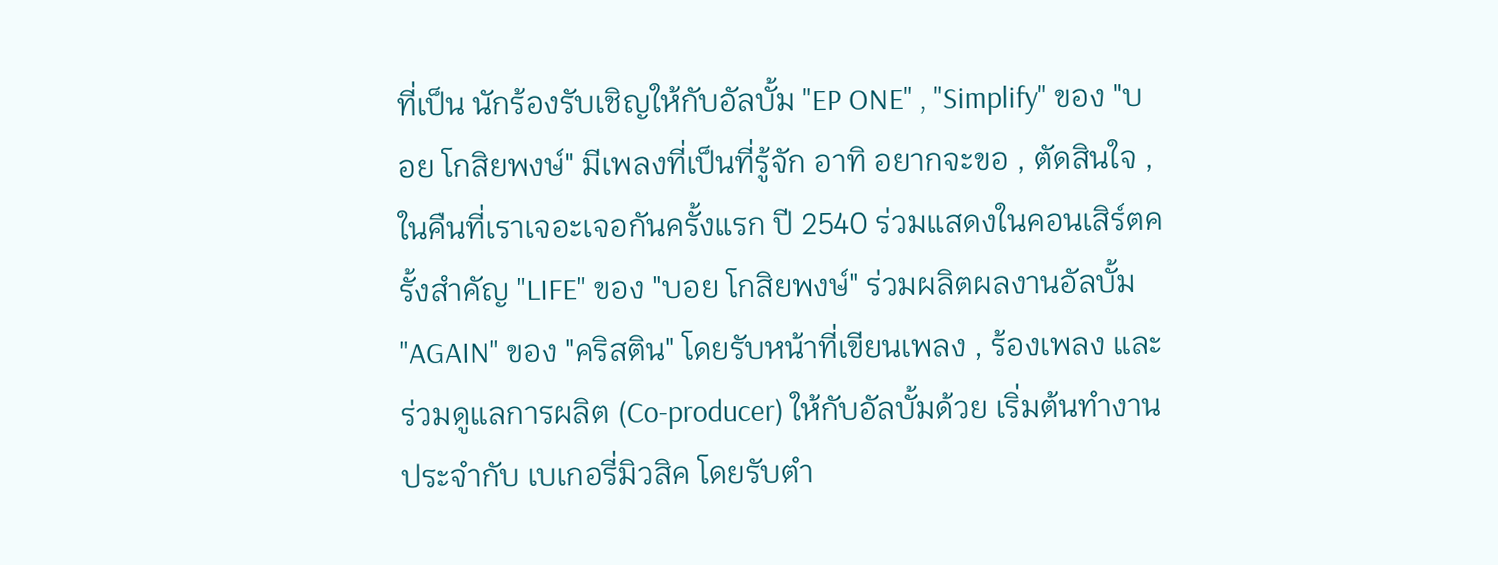ที่เป็น นักร้องรับเชิญให้กับอัลบั้ม "EP ONE" , "Simplify" ของ "บอย โกสิยพงษ์" มีเพลงที่เป็นที่รู้จัก อาทิ อยากจะขอ , ตัดสินใจ , ในคืนที่เราเจอะเจอกันครั้งแรก ปี 2540 ร่วมแสดงในคอนเสิร์ตครั้งสำคัญ "LIFE" ของ "บอย โกสิยพงษ์" ร่วมผลิตผลงานอัลบั้ม "AGAIN" ของ "คริสติน" โดยรับหน้าที่เขียนเพลง , ร้องเพลง และร่วมดูแลการผลิต (Co-producer) ให้กับอัลบั้มด้วย เริ่มต้นทำงานประจำกับ เบเกอรี่มิวสิค โดยรับตำ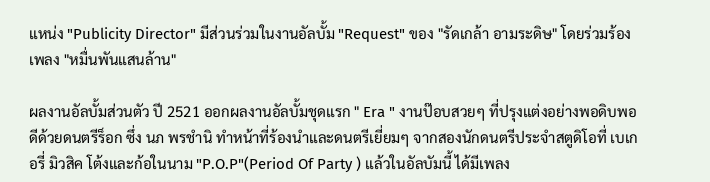แหน่ง "Publicity Director" มีส่วนร่วมในงานอัลบั้ม "Request" ของ "รัดเกล้า อามระดิษ" โดยร่วมร้องเพลง "หมื่นพันแสนล้าน"

ผลงานอัลบั้มส่วนตัว ปี 2521 ออกผลงานอัลบั้มชุดแรก " Era " งานป๊อบสวยๆ ที่ปรุงแต่งอย่างพอดิบพอดีด้วยดนตรีร็อก ซึ่ง นภ พรชำนิ ทำหน้าที่ร้องนำและดนตรีเยี่ยมๆ จากสองนักดนตรีประจำสตูดิโอที่ เบเกอรี่ มิวสิค โต้งและก้อในนาม "P.O.P"(Period Of Party ) แล้วในอัลบัมนี้ ได้มีเพลง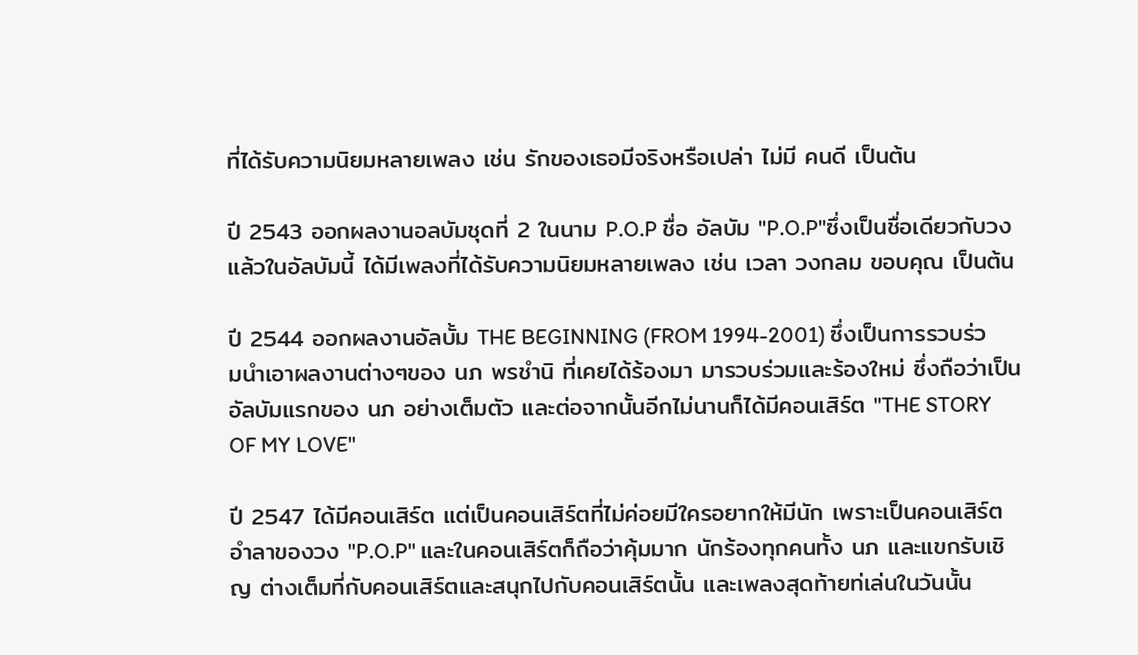ที่ได้รับความนิยมหลายเพลง เช่น รักของเธอมีจริงหรือเปล่า ไม่มี คนดี เป็นต้น

ปี 2543 ออกผลงานอลบัมชุดที่ 2 ในนาม P.O.P ชื่อ อัลบัม "P.O.P"ซึ่งเป็นชื่อเดียวกับวง แล้วในอัลบัมนี้ ได้มีเพลงที่ได้รับความนิยมหลายเพลง เช่น เวลา วงกลม ขอบคุณ เป็นต้น

ปี 2544 ออกผลงานอัลบั้ม THE BEGINNING (FROM 1994-2001) ซึ่งเป็นการรวบร่วมนำเอาผลงานต่างๆของ นภ พรชำนิ ที่เคยได้ร้องมา มารวบร่วมและร้องใหม่ ซึ่งถือว่าเป็นอัลบัมแรกของ นภ อย่างเต็มตัว และต่อจากนั้นอีกไม่นานก็ได้มีคอนเสิร์ต "THE STORY OF MY LOVE"

ปี 2547 ได้มีคอนเสิร์ต แต่เป็นคอนเสิร์ตที่ไม่ค่อยมีใครอยากให้มีนัก เพราะเป็นคอนเสิร์ตอำลาของวง "P.O.P" และในคอนเสิร์ตก็ถือว่าคุ้มมาก นักร้องทุกคนทั้ง นภ และแขกรับเชิญ ต่างเต็มที่กับคอนเสิร์ตและสนุกไปกับคอนเสิร์ตนั้น และเพลงสุดท้ายท่เล่นในวันนั้น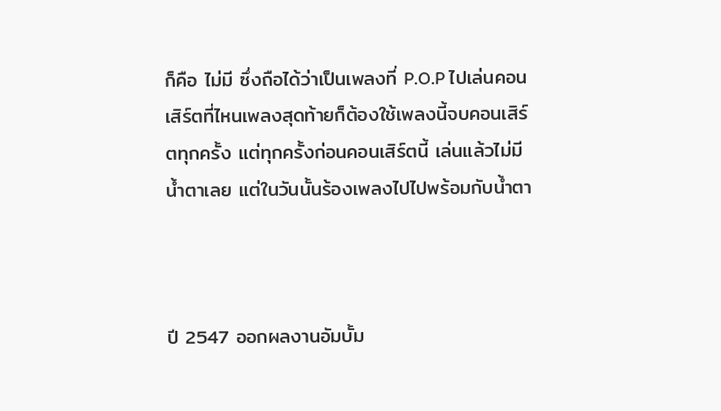ก็คือ ไม่มี ซึ่งถือได้ว่าเป็นเพลงที่ P.O.P ไปเล่นคอนเสิร์ตที่ไหนเพลงสุดท้ายก็ต้องใช้เพลงนี้จบคอนเสิร์ตทุกครั้ง แต่ทุกครั้งก่อนคอนเสิร์ตนี้ เล่นแล้วไม่มีน้ำตาเลย แต่ในวันนั้นร้องเพลงไปไปพร้อมกับน้ำตา



ปี 2547 ออกผลงานอัมบั้ม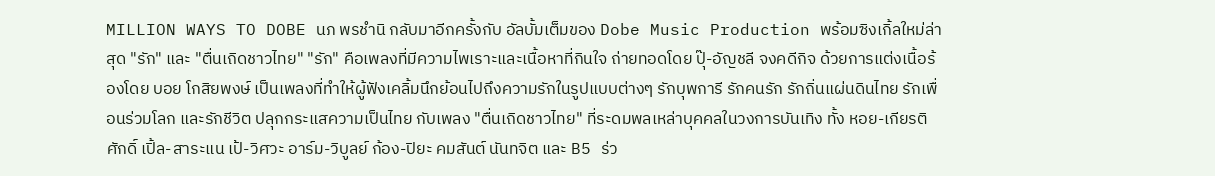MILLION WAYS TO DOBE นภ พรชำนิ กลับมาอีกครั้งกับ อัลบั้มเต็มของ Dobe Music Production พร้อมซิงเกิ้ลใหม่ล่าสุด "รัก" และ "ตื่นเถิดชาวไทย" "รัก" คือเพลงที่มีความไพเราะและเนื้อหาที่กินใจ ถ่ายทอดโดย ปุ๊-อัญชลี จงคดีกิจ ด้วยการแต่งเนื้อร้องโดย บอย โกสิยพงษ์ เป็นเพลงที่ทำให้ผู้ฟังเคลิ้มนึกย้อนไปถึงความรักในรูปแบบต่างๆ รักบุพการี รักคนรัก รักถิ่นแผ่นดินไทย รักเพื่อนร่วมโลก และรักชีวิต ปลุกกระแสความเป็นไทย กับเพลง "ตื่นเถิดชาวไทย" ที่ระดมพลเหล่าบุคคลในวงการบันเทิง ทั้ง หอย-เกียรติศักดิ์ เปิ้ล-สาระแน เป้-วิศวะ อาร์ม-วิบูลย์ ก้อง-ปิยะ คมสันต์ นันทจิต และ B5 ร่ว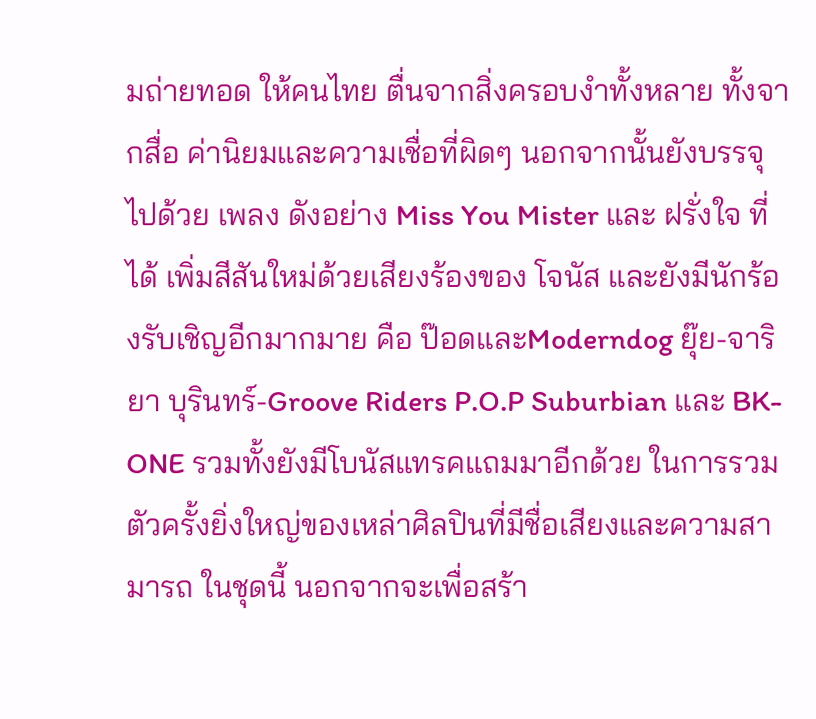มถ่ายทอด ให้คนไทย ตื่นจากสิ่งครอบงำทั้งหลาย ทั้งจากสื่อ ค่านิยมและความเชื่อที่ผิดๆ นอกจากนั้นยังบรรจุไปด้วย เพลง ดังอย่าง Miss You Mister และ ฝรั่งใจ ที่ได้ เพิ่มสีสันใหม่ด้วยเสียงร้องของ โจนัส และยังมีนักร้องรับเชิญอีกมากมาย คือ ป๊อดและModerndog ยุ๊ย-จาริยา บุรินทร์-Groove Riders P.O.P Suburbian และ BK-ONE รวมทั้งยังมีโบนัสแทรคแถมมาอีกด้วย ในการรวมตัวครั้งยิ่งใหญ่ของเหล่าศิลปินที่มีชื่อเสียงและความสามารถ ในชุดนี้ นอกจากจะเพื่อสร้า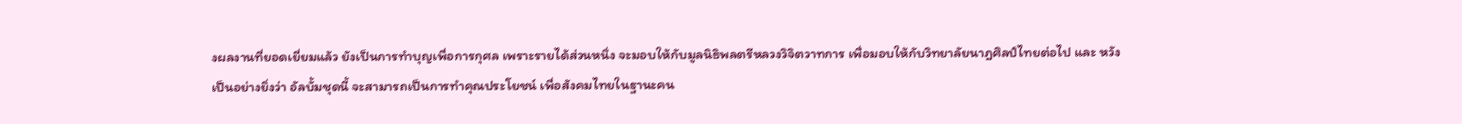งผลงานที่ยอดเยี่ยมแล้ว ยังเป็นการทำบุญเพื่อการกุศล เพราะรายได้ส่วนหนึ่ง จะมอบให้กับมูลนิธิพลตรีหลวงวิจิตวาทการ เพื่อมอบให้กับวิทยาลัยนาฎศิลป์ไทยต่อไป และ หวังเป็นอย่างยิ่งว่า อัลบั้มชุดนี้ จะสามารถเป็นการทำคุณประโยชน์ เพื่อสังคมไทยในฐานะคน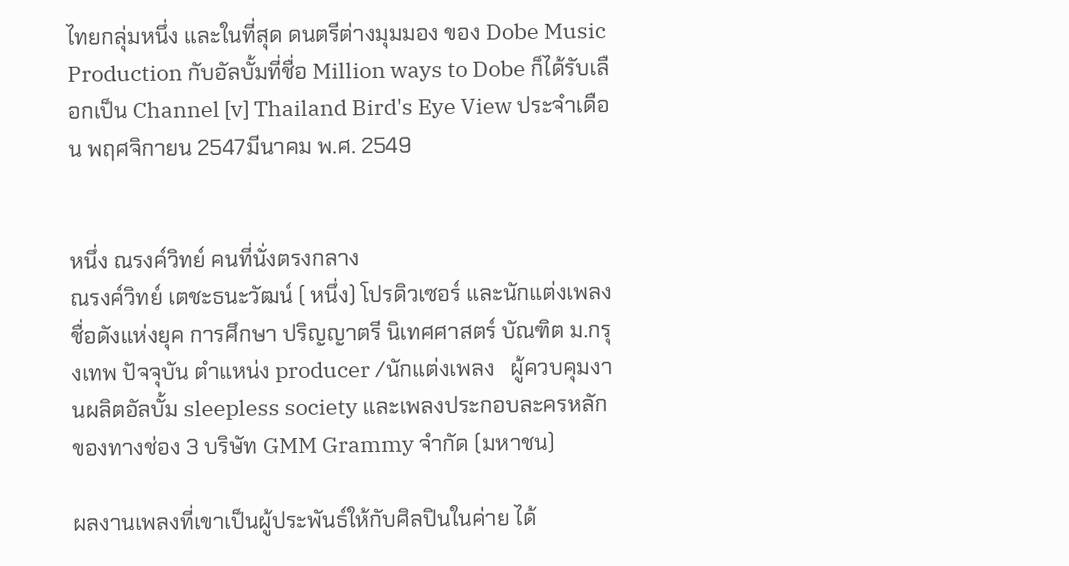ไทยกลุ่มหนึ่ง และในที่สุด ดนตรีต่างมุมมอง ของ Dobe Music Production กับอัลบั้มที่ชื่อ Million ways to Dobe ก็ได้รับเลือกเป็น Channel [v] Thailand Bird's Eye View ประจำเดือน พฤศจิกายน 2547มีนาคม พ.ศ. 2549


หนึ่ง ณรงค์วิทย์ คนที่นั่งตรงกลาง
ณรงค์วิทย์ เตชะธนะวัฒน์ ( หนึ่ง) โปรดิวเซอร์ และนักแต่งเพลงชื่อดังแห่งยุค การศึกษา ปริญญาตรี นิเทศศาสตร์ บัณฑิต ม.กรุงเทพ ปัจจุบัน ตำแหน่ง producer /นักแต่งเพลง   ผู้ควบคุมงานผลิตอัลบั้ม sleepless society และเพลงประกอบละครหลักของทางช่อง 3 บริษัท GMM Grammy จำกัด (มหาชน)

ผลงานเพลงที่เขาเป็นผู้ประพันธ์ให้กับศิลปินในค่าย ได้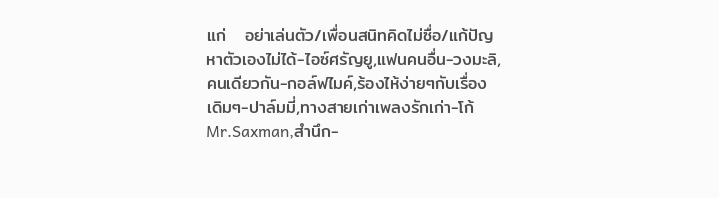แก่   อย่าเล่นตัว/เพื่อนสนิทคิดไม่ซื่อ/แก้ปัญหาตัวเองไม่ได้-ไอซ์ศรัญยู,แฟนคนอื่น-วงมะลิ,คนเดียวกัน-กอล์ฟไมค์,ร้องไห้ง่ายๆกับเรื่องเดิมๆ-ปาล์มมี่,ทางสายเก่าเพลงรักเก่า-โก้Mr.Saxman,สำนึก-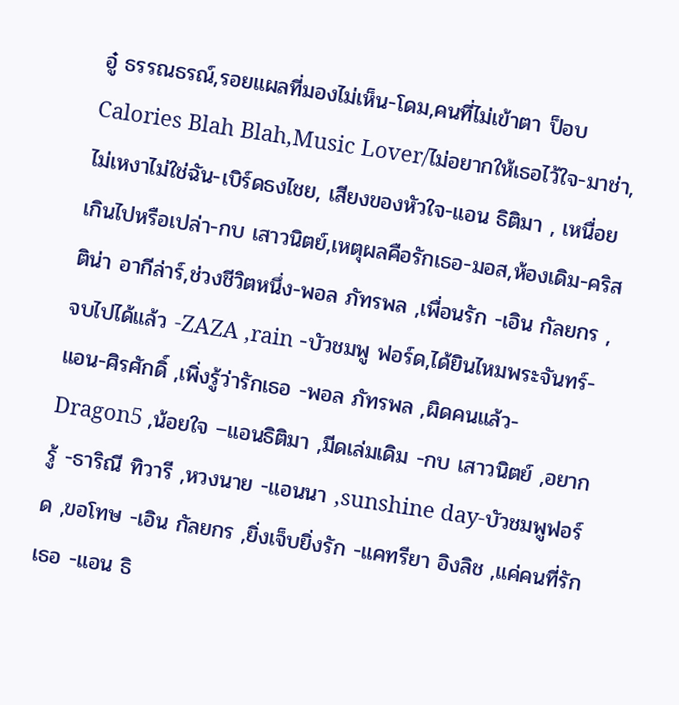อู๋ ธรรณธรณ์,รอยแผลที่มองไม่เห็น-โดม,คนที่ไม่เข้าตา ป็อบCalories Blah Blah,Music Lover/ไม่อยากให้เธอไว้ใจ-มาช่า,ไม่เหงาไม่ใช่ฉัน-เบิร์ดธงไชย, เสียงของหัวใจ-แอน ธิติมา , เหนื่อยเกินไปหรือเปล่า-กบ เสาวนิตย์,เหตุผลคือรักเธอ-มอส,ห้องเดิม-คริสติน่า อากีล่าร์,ช่วงชีวิตหนึ่ง-พอล ภัทรพล ,เพื่อนรัก -เอิน กัลยกร ,จบไปได้แล้ว -ZAZA ,rain -บัวชมพู ฟอร์ด,ได้ยินไหมพระจันทร์-แอน-ศิรศักดิ์ ,เพิ่งรู้ว่ารักเธอ -พอล ภัทรพล ,ผิดคนแล้ว-Dragon5 ,น้อยใจ –แอนธิติมา ,มีดเล่มเดิม -กบ เสาวนิตย์ ,อยากรู้ -ธาริณี ทิวารี ,หวงนาย -แอนนา ,sunshine day-บัวชมพูฟอร์ด ,ขอโทษ -เอิน กัลยกร ,ยิ่งเจ็บยิ่งรัก -แคทรียา อิงลิช ,แค่คนที่รักเธอ -แอน ธิ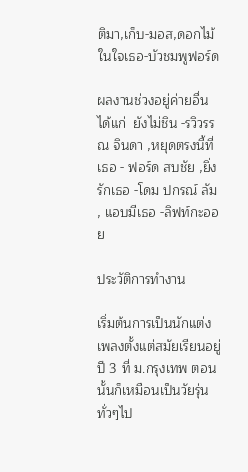ติมา,เก็บ-มอส,ดอกไม้ในใจเธอ-บัวชมพูฟอร์ด

ผลงานช่วงอยู่ค่ายอื่น ได้แก่  ยังไม่ชิน -รวิวรรณ จินดา ,หยุดตรงนี้ที่เธอ - ฟอร์ด สบชัย ,ยิ่งรักเธอ -โดม ปกรณ์ ลัม , แอบมีเธอ -ลิฟท์กะออย

ประวัติการทำงาน

เริ่มต้นการเป็นนักแต่งเพลงตั้งแต่สมัยเรียนอยู่ปี 3 ที่ ม.กรุงเทพ ตอนนั้นก็เหมือนเป็นวัยรุ่นทั่วๆไป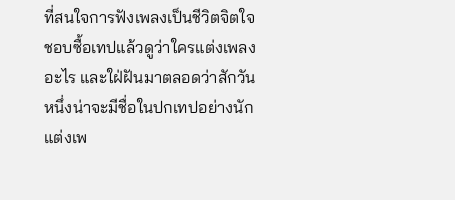ที่สนใจการฟังเพลงเป็นชีวิตจิตใจ ชอบซื้อเทปแล้วดูว่าใครแต่งเพลงอะไร และใฝ่ฝันมาตลอดว่าสักวันหนึ่งน่าจะมีชื่อในปกเทปอย่างนักแต่งเพ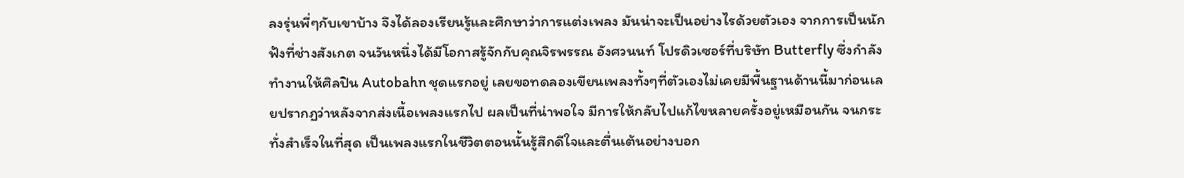ลงรุ่นพี่ๆกับเขาบ้าง จึงได้ลองเรียนรู้และศึกษาว่าการแต่งเพลง มันน่าจะเป็นอย่างไรด้วยตัวเอง จากการเป็นนักฟังที่ช่างสังเกต จนวันหนึ่งได้มีโอกาสรู้จักกับคุณจิรพรรณ อังศวนนท์ โปรดิวเซอร์ที่บริษัท Butterfly ซึ่งกำลังทำงานให้ศิลปิน Autobahn ชุดแรกอยู่ เลยขอทดลองเขียนเพลงทั้งๆที่ตัวเองไม่เคยมีพื้นฐานด้านนี้มาก่อนเลยปรากฏว่าหลังจากส่งเนื้อเพลงแรกไป ผลเป็นที่น่าพอใจ มีการให้กลับไปแก้ไขหลายครั้งอยู่เหมือนกัน จนกระทั่งสำเร็จในที่สุด เป็นเพลงแรกในชีวิตตอนนั้นรู้สึกดีใจและตื่นเต้นอย่างบอก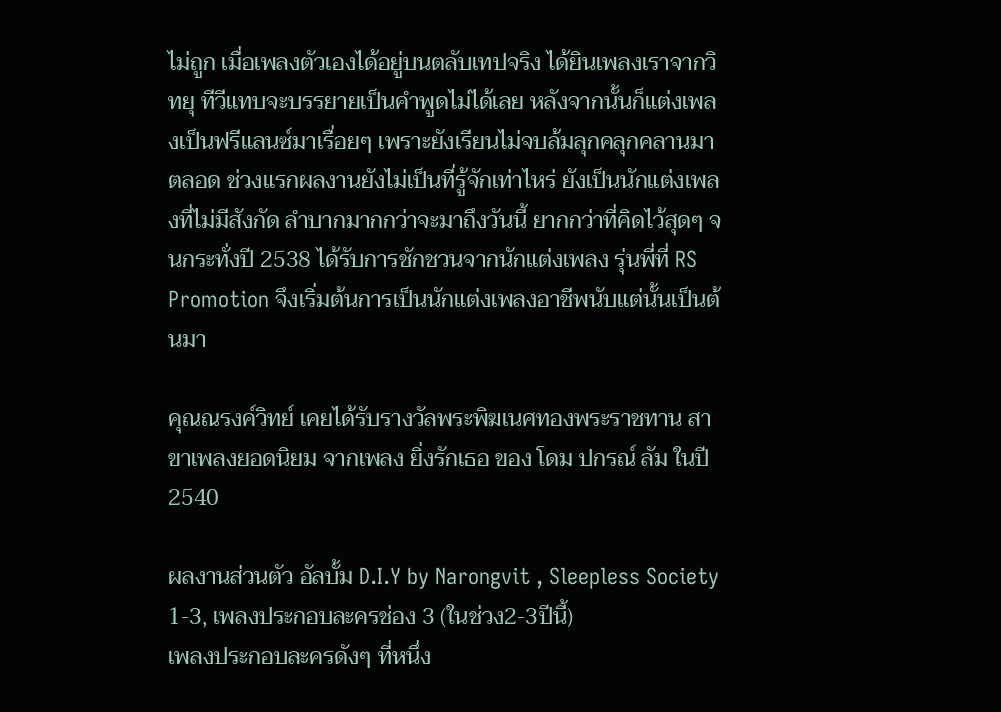ไม่ถูก เมื่อเพลงตัวเองได้อยู่บนตลับเทปจริง ได้ยินเพลงเราจากวิทยุ ทีวีแทบจะบรรยายเป็นคำพูดไม่ได้เลย หลังจากนั้นก็แต่งเพลงเป็นฟรีแลนซ์มาเรื่อยๆ เพราะยังเรียนไม่จบล้มลุกคลุกคลานมาตลอด ช่วงแรกผลงานยังไม่เป็นที่รู้จักเท่าไหร่ ยังเป็นนักแต่งเพลงที่ไม่มีสังกัด ลำบากมากกว่าจะมาถึงวันนี้ ยากกว่าที่คิดไว้สุดๆ จนกระทั่งปี 2538 ได้รับการชักชวนจากนักแต่งเพลง รุ่นพี่ที่ RS Promotion จึงเริ่มต้นการเป็นนักแต่งเพลงอาชีพนับแต่นั้นเป็นต้นมา

คุณณรงค์วิทย์ เคยได้รับรางวัลพระพิฆเนศทองพระราชทาน สาขาเพลงยอดนิยม จากเพลง ยิ่งรักเธอ ของ โดม ปกรณ์ ลัม ในปี 2540

ผลงานส่วนตัว อัลบั้ม D.I.Y by Narongvit , Sleepless Society 1-3, เพลงประกอบละครช่อง 3 (ในช่วง2-3ปีนี้)
เพลงประกอบละครดังๆ ที่หนึ่ง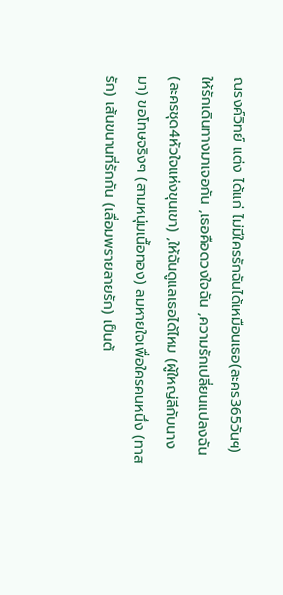ณรงค์วิทย์ แต่ง ได้แก่ ไม่มีใครรักฉันได้เหมือนเธอ(ละคร365วันฯ) ให้รักเดินทางมาเจอกัน ,เธอคือดวงใจฉัน ,ความรักเปลี่ยนแปลงฉัน (ละครชุด4หัวใจแห่งขุนเขา) ,ให้ฉันดูแลเธอได้ไหม (ผู้ใหญ่ลีกับนางมา) ขอโทษจริงๆ (สามหนุ่มเนื้อทอง) ลมหายใจเพื่อใครคนหนึ่ง (ทาสรัก) เส้นขนานที่รักกัน (เลื่อมพรายลายรัก) เป็นต้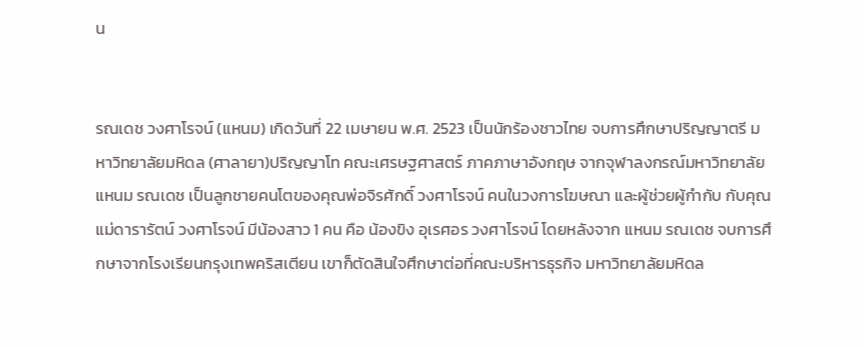น


รณเดช วงศาโรจน์ (แหนม) เกิดวันที่ 22 เมษายน พ.ศ. 2523 เป็นนักร้องชาวไทย จบการศึกษาปริญญาตรี มหาวิทยาลัยมหิดล (ศาลายา)ปริญญาโท คณะเศรษฐศาสตร์ ภาคภาษาอังกฤษ จากจุฬาลงกรณ์มหาวิทยาลัย แหนม รณเดช เป็นลูกชายคนโตของคุณพ่อจิรศักดิ์ วงศาโรจน์ คนในวงการโฆษณา และผู้ช่วยผู้กำกับ กับคุณแม่ดารารัตน์ วงศาโรจน์ มีน้องสาว 1 คน คือ น้องขิง อุเรศอร วงศาโรจน์ โดยหลังจาก แหนม รณเดช จบการศึกษาจากโรงเรียนกรุงเทพคริสเตียน เขาก็ตัดสินใจศึกษาต่อที่คณะบริหารธุรกิจ มหาวิทยาลัยมหิดล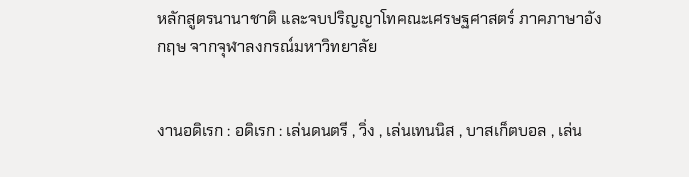หลักสูตรนานาชาติ และจบปริญญาโทคณะเศรษฐศาสตร์ ภาคภาษาอังกฤษ จากจุฬาลงกรณ์มหาวิทยาลัย


งานอดิเรก : อดิเรก : เล่นดนตรี , วิ่ง , เล่นเทนนิส , บาสเก็ตบอล , เล่น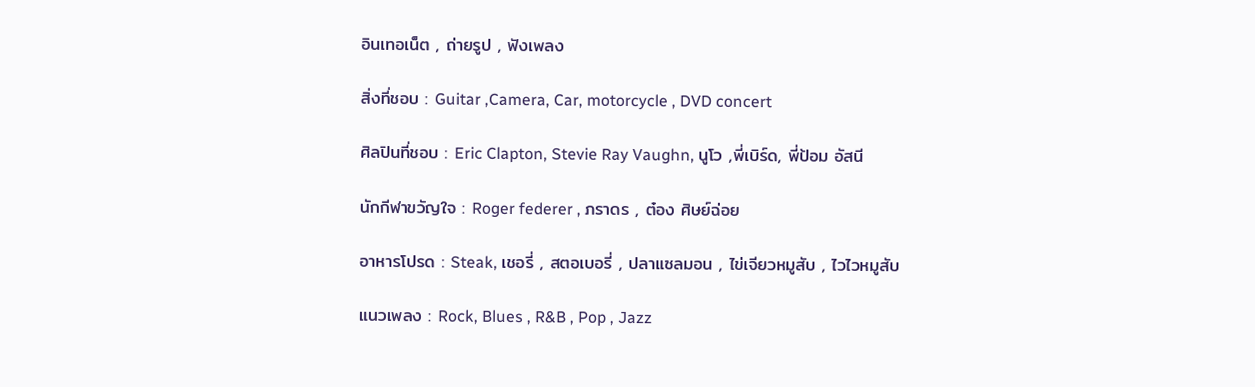อินเทอเน็ต , ถ่ายรูป , ฟังเพลง

สิ่งที่ชอบ : Guitar ,Camera, Car, motorcycle , DVD concert

ศิลปินที่ชอบ : Eric Clapton, Stevie Ray Vaughn, นูโว ,พี่เบิร์ด, พี่ป้อม อัสนี

นักกีฬาขวัญใจ : Roger federer , ภราดร , ต๋อง ศิษย์ฉ่อย

อาหารโปรด : Steak, เชอรี่ , สตอเบอรี่ , ปลาแซลมอน , ไข่เจียวหมูสับ , ไวไวหมูสับ

แนวเพลง : Rock, Blues , R&B , Pop , Jazz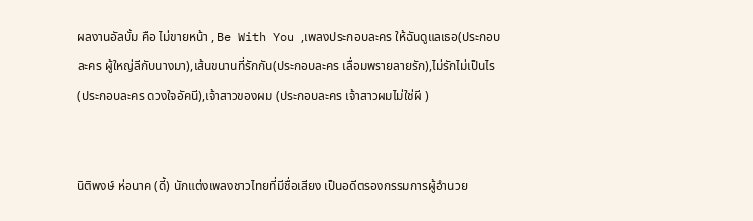ผลงานอัลบั้ม คือ ไม่ขายหน้า , Be With You ,เพลงประกอบละคร ให้ฉันดูแลเธอ(ประกอบละคร ผู้ใหญ่ลีกับนางมา),เส้นขนานที่รักกัน(ประกอบละคร เลื่อมพรายลายรัก),ไม่รักไม่เป็นไร(ประกอบละคร ดวงใจอัคนี),เจ้าสาวของผม (ประกอบละคร เจ้าสาวผมไม่ใช่ผี )


นิติพงษ์ ห่อนาค (ดี้) นักแต่งเพลงชาวไทยที่มีชื่อเสียง เป็นอดีตรองกรรมการผู้อำนวย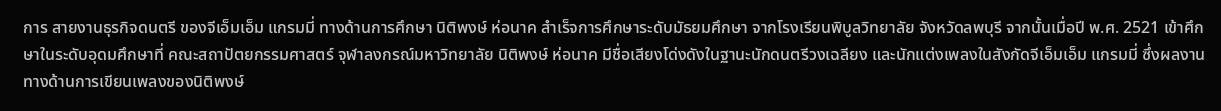การ สายงานธุรกิจดนตรี ของจีเอ็มเอ็ม แกรมมี่ ทางด้านการศึกษา นิติพงษ์ ห่อนาค สำเร็จการศึกษาระดับมัธยมศึกษา จากโรงเรียนพิบูลวิทยาลัย จังหวัดลพบุรี จากนั้นเมื่อปี พ.ศ. 2521 เข้าศึกษาในระดับอุดมศึกษาที่ คณะสถาปัตยกรรมศาสตร์ จุฬาลงกรณ์มหาวิทยาลัย นิติพงษ์ ห่อนาค มีชื่อเสียงโด่งดังในฐานะนักดนตรีวงเฉลียง และนักแต่งเพลงในสังกัดจีเอ็มเอ็ม แกรมมี่ ซึ่งผลงานทางด้านการเขียนเพลงของนิติพงษ์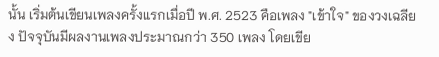นั้น เริ่มต้นเขียนเพลงครั้งแรกเมื่อปี พ.ศ. 2523 คือเพลง "เข้าใจ" ของวงเฉลียง ปัจจุบันมีผลงานเพลงประมาณกว่า 350 เพลง โดยเขีย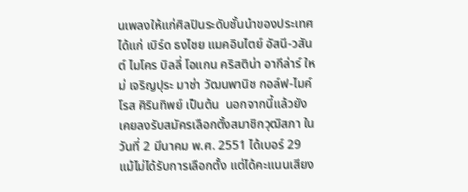นเพลงให้แก่ศิลปินระดับชั้นนำของประเทศ ได้แก่ เบิร์ด ธงไชย แมคอินไตย์ อัสนี-วสันต์ ไมโคร บิลลี่ โอแกน คริสติน่า อากีล่าร์ ใหม่ เจริญปุระ มาช่า วัฒนพานิช กอล์ฟ-ไมค์ โรส ศิรินทิพย์ เป็นต้น  นอกจากนี้แล้วยังเคยลงรับสมัครเลือกตั้งสมาชิกวุฒิสภา ในวันที่ 2 มีนาคม พ.ศ. 2551 ได้เบอร์ 29 แม้ไม่ได้รับการเลือกตั้ง แต่ได้คะแนนเสียง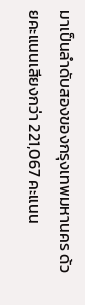มาเป็นลำดับสองของกรุงเทพมหานคร ด้วยคะแนนเสียงกว่า 221,067 คะแนน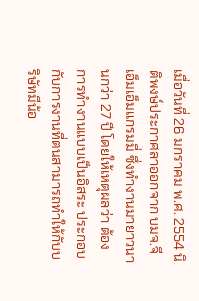เมื่อวันที่ 26 มกราคม พ.ศ. 2554 นิติพงษ์ประกาศลาออกจาก บมจ.จีเอ็มเอ็มแกรมมี่ ซึ่งทำงานมายาวนานกว่า 27 ปี โดยให้เหตุผลว่า ต้องการทำงานแบบเป็นอิสระ ประกอบกับการงานที่ตนสามารถทำให้กับบริษัทมีน้อ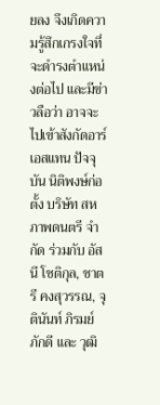ยลง จึงเกิดความรู้สึกเกรงใจที่จะดำรงตำแหน่งต่อไป และมีข่าวลือว่า อาจจะไปเข้าสังกัดอาร์เอสแทน ปัจจุบัน นิติพงษ์ก่อตั้ง บริษัท สหภาพดนตรี จำกัด ร่วมกับ อัสนี โชติกุล, ชาตรี คงสุวรรณ, จุตินันท์ ภิรมย์ภักดี และ วุฒิ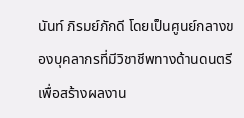นันท์ ภิรมย์ภักดี โดยเป็นศูนย์กลางของบุคลากรที่มีวิชาชีพทางด้านดนตรี เพื่อสร้างผลงาน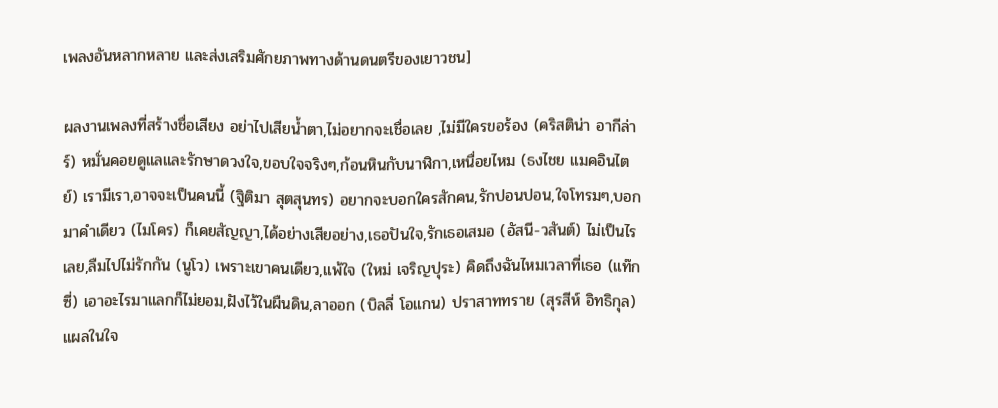เพลงอันหลากหลาย และส่งเสริมศักยภาพทางด้านดนตรีของเยาวชน]

ผลงานเพลงที่สร้างชื่อเสียง อย่าไปเสียน้ำตา,ไม่อยากจะเชื่อเลย ,ไม่มีใครขอร้อง (คริสติน่า อากีล่าร์) หมั่นคอยดูแลและรักษาดวงใจ,ขอบใจจริงๆ,ก้อนหินกับนาฬิกา,เหนื่อยไหม (ธงไชย แมคอินไตย์) เรามีเรา,อาจจะเป็นคนนี้ (ฐิติมา สุตสุนทร) อยากจะบอกใครสักคน,รักปอนปอน,ใจโทรมๆ,บอกมาคำเดียว (ไมโคร) ก็เคยสัญญา,ได้อย่างเสียอย่าง,เธอปันใจ,รักเธอเสมอ (อัสนี-วสันต์) ไม่เป็นไรเลย,ลืมไปไม่รักกัน (นูโว) เพราะเขาคนเดียว,แพ้ใจ (ใหม่ เจริญปุระ) คิดถึงฉันไหมเวลาที่เธอ (แท๊กซี่) เอาอะไรมาแลกก็ไม่ยอม,ฝังไว้ในผืนดิน,ลาออก (บิลลี่ โอแกน) ปราสาททราย (สุรสีห์ อิทธิกุล) แผลในใจ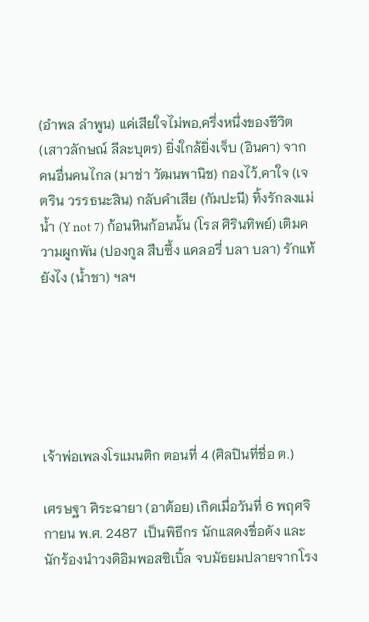(อำพล ลำพูน) แค่เสียใจไม่พอ,ครึ่งหนึ่งของชีวิต (เสาวลักษณ์ ลีละบุตร) ยิ่งใกล้ยิ่งเจ็บ (อินคา) จากคนอื่นคนไกล (มาช่า วัฒนพานิช) กองไว้,คาใจ (เจตริน วรรธนะสิน) กลับคำเสีย (กัมปะนี) ทิ้งรักลงแม่น้ำ (Y not 7) ก้อนหินก้อนนั้น (โรส ศิรินทิพย์) เติมความผูกพัน (ปองกูล สืบซึ้ง แคลอรี่ บลา บลา) รักแท้ยังไง (น้ำชา) ฯลฯ






เจ้าพ่อเพลงโรแมนติก ตอนที่ 4 (ศิลปินที่ชื่อ ต.)

เศรษฐา ศิระฉายา (อาต้อย) เกิดเมื่อวันที่ 6 พฤศจิกายน พ.ศ. 2487  เป็นพิธีกร นักแสดงชื่อดัง และนักร้องนำวงดิอิมพอสซิเบิ้ล จบมัธยมปลายจากโรง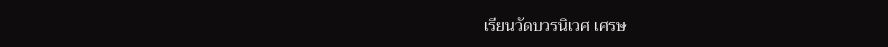เรียนวัดบวรนิเวศ เศรษ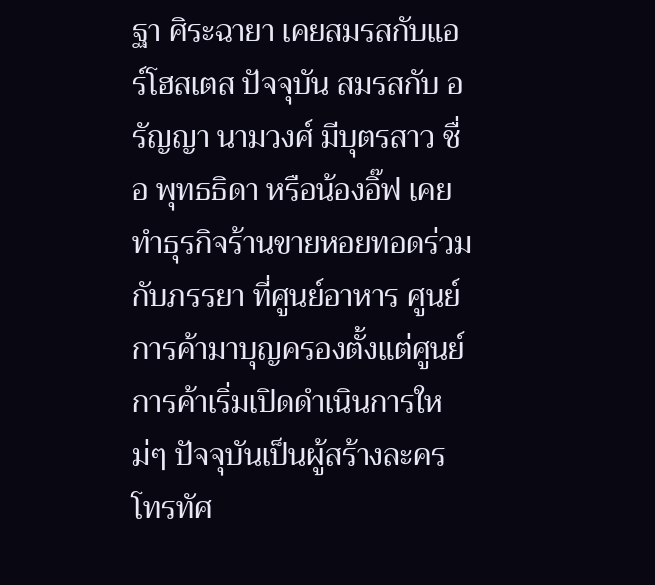ฐา ศิระฉายา เคยสมรสกับแอร์โฮสเตส ปัจจุบัน สมรสกับ อรัญญา นามวงศ์ มีบุตรสาว ชื่อ พุทธธิดา หรือน้องอิ๊ฟ เคยทำธุรกิจร้านขายหอยทอดร่วมกับภรรยา ที่ศูนย์อาหาร ศูนย์การค้ามาบุญครองตั้งแต่ศูนย์การค้าเริ่มเปิดดำเนินการใหม่ๆ ปัจจุบันเป็นผู้สร้างละครโทรทัศ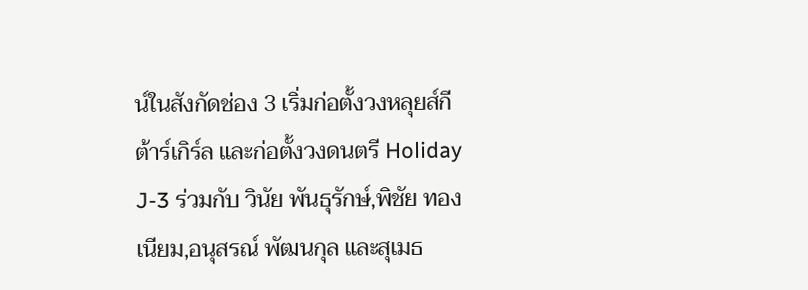น์ในสังกัดช่อง 3 เริ่มก่อตั้งวงหลุยส์กีต้าร์เกิร์ล และก่อตั้งวงดนตรี Holiday J-3 ร่วมกับ วินัย พันธุรักษ์,พิชัย ทองเนียม,อนุสรณ์ พัฒนกุล และสุเมธ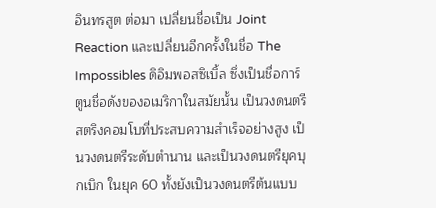อินทรสูต ต่อมา เปลี่ยนชื่อเป็น Joint Reaction และเปลี่ยนอีกครั้งในชื่อ The Impossibles ดิอิมพอสซิเบิ้ล ซึ่งเป็นชื่อการ์ตูนชื่อดังของอเมริกาในสมัยนั้น เป็นวงดนตรีสตริงคอมโบที่ประสบความสำเร็จอย่างสูง เป็นวงดนตรีระดับตำนาน และเป็นวงดนตรียุคบุกเบิก ในยุค 60 ทั้งยังเป็นวงดนตรีต้นแบบ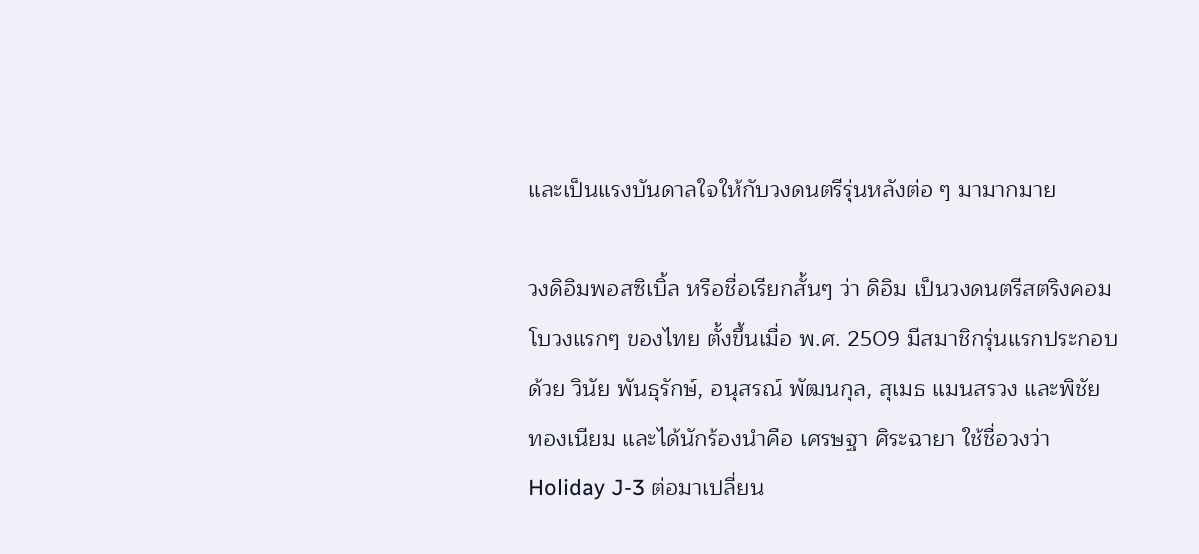และเป็นแรงบันดาลใจให้กับวงดนตรีรุ่นหลังต่อ ๆ มามากมาย

วงดิอิมพอสซิเบิ้ล หรือชื่อเรียกสั้นๆ ว่า ดิอิม เป็นวงดนตรีสตริงคอมโบวงแรกๆ ของไทย ตั้งขึ้นเมื่อ พ.ศ. 2509 มีสมาชิกรุ่นแรกประกอบด้วย วินัย พันธุรักษ์, อนุสรณ์ พัฒนกุล, สุเมธ แมนสรวง และพิชัย ทองเนียม และได้นักร้องนำคือ เศรษฐา ศิระฉายา ใช้ชื่อวงว่า Holiday J-3 ต่อมาเปลี่ยน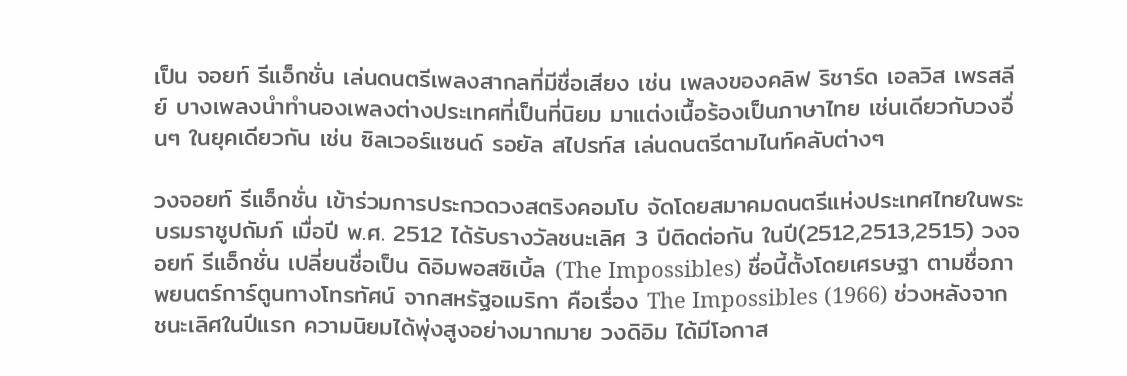เป็น จอยท์ รีแอ็กชั่น เล่นดนตรีเพลงสากลที่มีชื่อเสียง เช่น เพลงของคลิฟ ริชาร์ด เอลวิส เพรสลีย์ บางเพลงนำทำนองเพลงต่างประเทศที่เป็นที่นิยม มาแต่งเนื้อร้องเป็นภาษาไทย เช่นเดียวกับวงอื่นๆ ในยุคเดียวกัน เช่น ซิลเวอร์แซนด์ รอยัล สไปรท์ส เล่นดนตรีตามไนท์คลับต่างๆ

วงจอยท์ รีแอ็กชั่น เข้าร่วมการประกวดวงสตริงคอมโบ จัดโดยสมาคมดนตรีแห่งประเทศไทยในพระบรมราชูปถัมภ์ เมื่อปี พ.ศ. 2512 ได้รับรางวัลชนะเลิศ 3 ปีติดต่อกัน ในปี(2512,2513,2515) วงจอยท์ รีแอ็กชั่น เปลี่ยนชื่อเป็น ดิอิมพอสซิเบิ้ล (The Impossibles) ชื่อนี้ตั้งโดยเศรษฐา ตามชื่อภาพยนตร์การ์ตูนทางโทรทัศน์ จากสหรัฐอเมริกา คือเรื่อง The Impossibles (1966) ช่วงหลังจากชนะเลิศในปีแรก ความนิยมได้พุ่งสูงอย่างมากมาย วงดิอิม ได้มีโอกาส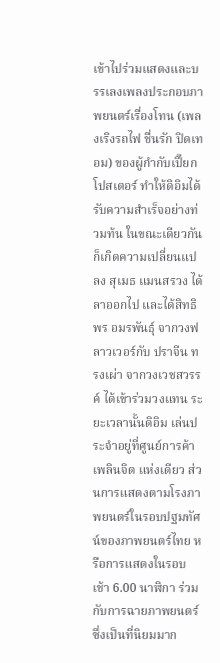เข้าไปร่วมแสดงและบรรเลงเพลงประกอบภาพยนตร์เรื่องโทน (เพลงเริงรถไฟ ชื่นรัก ปิดเทอม) ของผู้กำกับเปี๊ยก โปสเตอร์ ทำให้ดิอิมได้รับความสำเร็จอย่างท่วมท้น ในขณะเดียวกันก็เกิดความเปลี่ยนแปลง สุเมธ แมนสรวง ได้ลาออกไป และได้สิทธิพร อมรพันธุ์ จากวงฟลาวเวอร์กับ ปราจีน ทรงเผ่า จากวงเวชสวรรค์ ได้เข้าร่วมวงแทน ระยะเวลานั้นดิอิม เล่นประจำอยู่ที่ศูนย์การค้าเพลินจิต แห่งเดียว ส่วนการแสดงตามโรงภาพยนตร์ในรอบปฐมทัศน์ของภาพยนตร์ไทย หรือการแสดงในรอบเช้า 6.00 นาฬิกา ร่วมกับการฉายภาพยนตร์ซึ่งเป็นที่นิยมมาก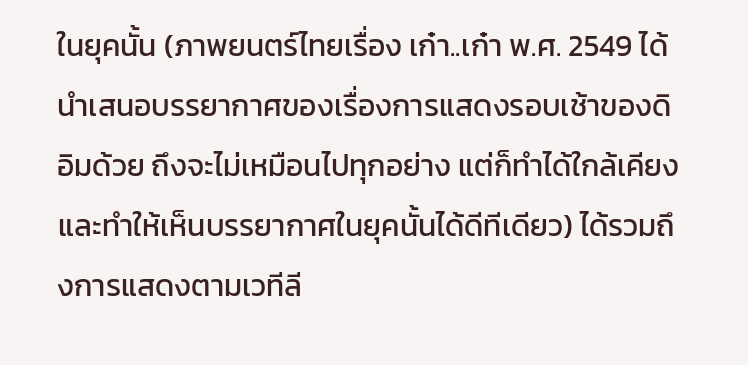ในยุคนั้น (ภาพยนตร์ไทยเรื่อง เก๋า..เก๋า พ.ศ. 2549 ได้นำเสนอบรรยากาศของเรื่องการแสดงรอบเช้าของดิอิมด้วย ถึงจะไม่เหมือนไปทุกอย่าง แต่ก็ทำได้ใกล้เคียงและทำให้เห็นบรรยากาศในยุคนั้นได้ดีทีเดียว) ได้รวมถึงการแสดงตามเวทีลี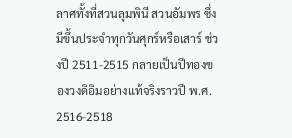ลาศทั้งที่สวนลุมพินี สวนอัมพร ซึ่งมีขึ้นประจำทุกวันศุกร์หรือเสาร์ ช่วงปี 2511-2515 กลายเป็นปีทองของวงดิอิมอย่างแท้จริงราวปี พ.ศ. 2516-2518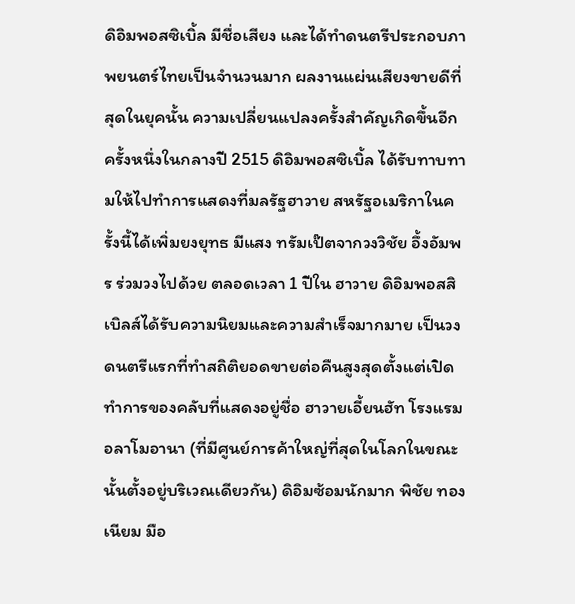ดิอิมพอสซิเบิ้ล มีชื่อเสียง และได้ทำดนตรีประกอบภาพยนตร์ไทยเป็นจำนวนมาก ผลงานแผ่นเสียงขายดีที่สุดในยุคนั้น ความเปลี่ยนแปลงครั้งสำคัญเกิดขึ้นอีกครั้งหนึ่งในกลางปี 2515 ดิอิมพอสซิเบิ้ล ได้รับทาบทามให้ไปทำการแสดงที่มลรัฐฮาวาย สหรัฐอเมริกาในครั้งนี้ได้เพิ่มยงยุทธ มีแสง ทรัมเป๊ตจากวงวิชัย อึ้งอัมพร ร่วมวงไปด้วย ตลอดเวลา 1 ปีใน ฮาวาย ดิอิมพอสสิเบิลส์ได้รับความนิยมและความสำเร็จมากมาย เป็นวงดนตรีแรกที่ทำสถิติยอดขายต่อคืนสูงสุดตั้งแต่เปิดทำการของคลับที่แสดงอยู่ชื่อ ฮาวายเอี้ยนฮัท โรงแรมอลาโมอานา (ที่มีศูนย์การค้าใหญ่ที่สุดในโลกในขณะนั้นตั้งอยู่บริเวณเดียวกัน) ดิอิมซ้อมนักมาก พิชัย ทองเนียม มือ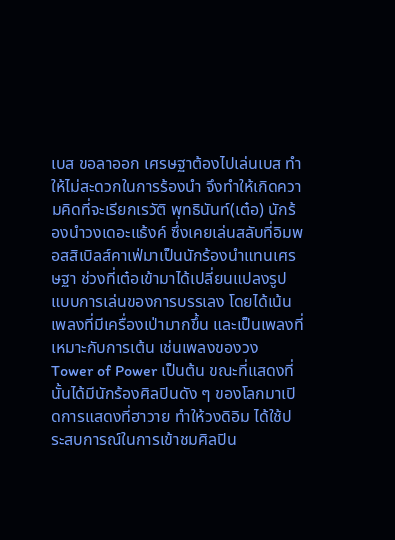เบส ขอลาออก เศรษฐาต้องไปเล่นเบส ทำให้ไม่สะดวกในการร้องนำ จึงทำให้เกิดความคิดที่จะเรียกเรวัติ พุทธินันท์(เต๋อ) นักร้องนำวงเดอะแธ้งค์ ซึ่งเคยเล่นสลับที่อิมพอสสิเบิลส์คาเฟ่มาเป็นนักร้องนำแทนเศรษฐา ช่วงที่เต๋อเข้ามาได้เปลี่ยนแปลงรูปแบบการเล่นของการบรรเลง โดยได้เน้นเพลงที่มีเครื่องเป่ามากขึ้น และเป็นเพลงที่เหมาะกับการเต้น เช่นเพลงของวง Tower of Power เป็นต้น ขณะที่แสดงที่นั้นได้มีนักร้องศิลปินดัง ๆ ของโลกมาเปิดการแสดงที่ฮาวาย ทำให้วงดิอิม ได้ใช้ประสบการณ์ในการเข้าชมศิลปิน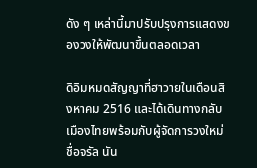ดัง ๆ เหล่านี้มาปรับปรุงการแสดงของวงให้พัฒนาขึ้นตลอดเวลา

ดิอิมหมดสัญญาที่ฮาวายในเดือนสิงหาคม 2516 และได้เดินทางกลับเมืองไทยพร้อมกับผู้จัดการวงใหม่ ชื่อจรัล นัน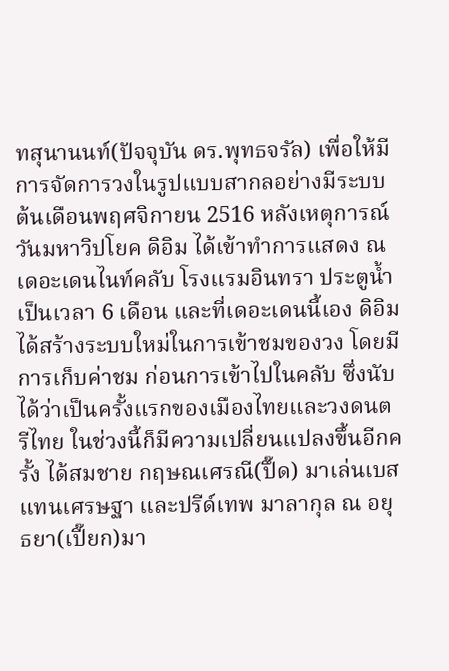ทสุนานนท์(ปัจจุบัน ดร.พุทธจรัล) เพื่อให้มีการจัดการวงในรูปแบบสากลอย่างมีระบบ ต้นเดือนพฤศจิกายน 2516 หลังเหตุการณ์วันมหาวิปโยค ดิอิม ได้เข้าทำการแสดง ณ เดอะเดนไนท์คลับ โรงแรมอินทรา ประตูน้ำเป็นเวลา 6 เดือน และที่เดอะเดนนี้เอง ดิอิม ได้สร้างระบบใหม่ในการเข้าชมของวง โดยมีการเก็บค่าชม ก่อนการเข้าไปในคลับ ซึ่งนับได้ว่าเป็นครั้งแรกของเมืองไทยและวงดนตรีไทย ในช่วงนี้ก็มีความเปลี่ยนแปลงขึ้นอีกครั้ง ได้สมชาย กฤษณเศรณี(ปึ๊ด) มาเล่นเบสแทนเศรษฐา และปรีด์เทพ มาลากุล ณ อยุธยา(เปี๊ยก)มา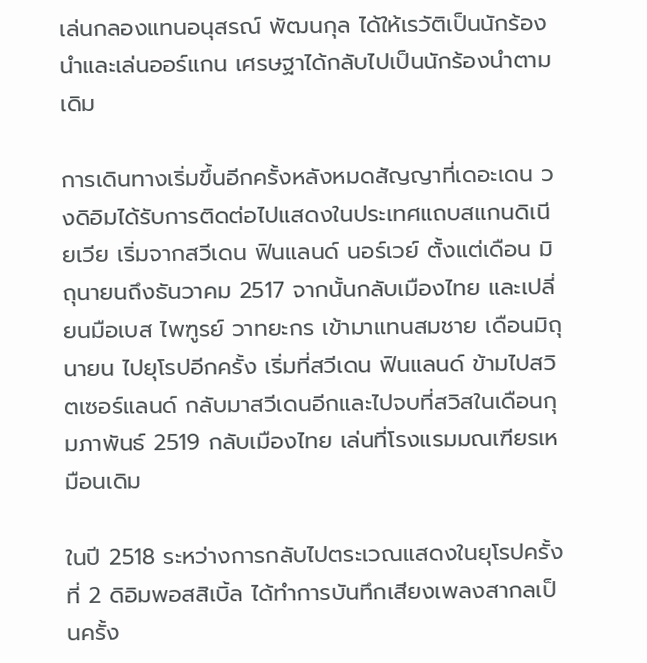เล่นกลองแทนอนุสรณ์ พัฒนกุล ได้ให้เรวัติเป็นนักร้องนำและเล่นออร์แกน เศรษฐาได้กลับไปเป็นนักร้องนำตามเดิม

การเดินทางเริ่มขึ้นอีกครั้งหลังหมดสัญญาที่เดอะเดน วงดิอิมได้รับการติดต่อไปแสดงในประเทศแถบสแกนดิเนียเวีย เริ่มจากสวีเดน ฟินแลนด์ นอร์เวย์ ตั้งแต่เดือน มิถุนายนถึงธันวาคม 2517 จากนั้นกลับเมืองไทย และเปลี่ยนมือเบส ไพฑูรย์ วาทยะกร เข้ามาแทนสมชาย เดือนมิถุนายน ไปยุโรปอีกครั้ง เริ่มที่สวีเดน ฟินแลนด์ ข้ามไปสวิตเซอร์แลนด์ กลับมาสวีเดนอีกและไปจบที่สวิสในเดือนกุมภาพันธ์ 2519 กลับเมืองไทย เล่นที่โรงแรมมณเฑียรเหมือนเดิม

ในปี 2518 ระหว่างการกลับไปตระเวณแสดงในยุโรปครั้งที่ 2 ดิอิมพอสสิเบิ้ล ได้ทำการบันทึกเสียงเพลงสากลเป็นครั้ง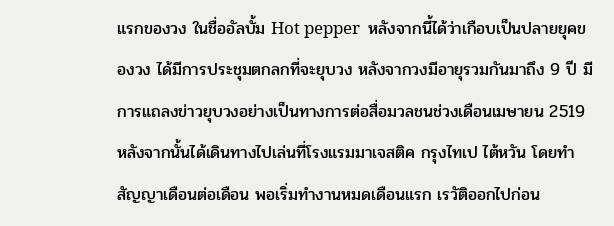แรกของวง ในชื่ออัลบั้ม Hot pepper  หลังจากนี้ได้ว่าเกือบเป็นปลายยุคของวง ได้มีการประชุมตกลกที่จะยุบวง หลังจากวงมีอายุรวมกันมาถึง 9 ปี มีการแถลงข่าวยุบวงอย่างเป็นทางการต่อสื่อมวลชนช่วงเดือนเมษายน 2519 หลังจากนั้นได้เดินทางไปเล่นที่โรงแรมมาเจสติค กรุงไทเป ไต้หวัน โดยทำสัญญาเดือนต่อเดือน พอเริ่มทำงานหมดเดือนแรก เรวัติออกไปก่อน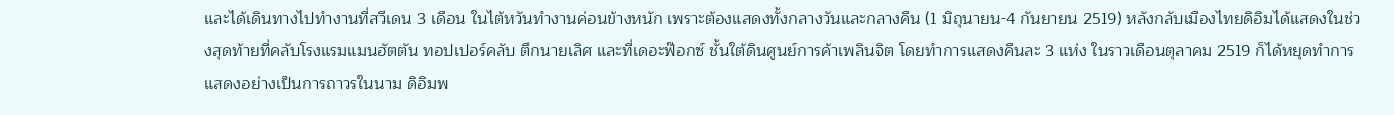และได้เดินทางไปทำงานที่สวีเดน 3 เดือน ในไต้หวันทำงานค่อนข้างหนัก เพราะต้องแสดงทั้งกลางวันและกลางคืน (1 มิถุนายน-4 กันยายน 2519) หลังกลับเมืองไทยดิอิมได้แสดงในช่วงสุดท้ายที่คลับโรงแรมแมนฮัตตัน ทอปเปอร์คลับ ตึกนายเลิศ และที่เดอะฟ๊อกซ์ ชั้นใต้ดินศูนย์การค้าเพลินจิต โดยทำการแสดงคืนละ 3 แห่ง ในราวเดือนตุลาคม 2519 ก็ได้หยุดทำการแสดงอย่างเป็นการถาวรในนาม ดิอิมพ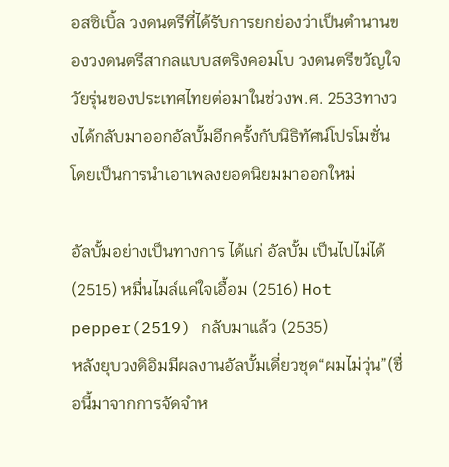อสซิเบิ้ล วงดนตรีที่ได้รับการยกย่องว่าเป็นตำนานของวงดนตรีสากลแบบสตริงคอมโบ วงดนตรีขวัญใจวัยรุ่นของประเทศไทยต่อมาในช่วงพ.ศ. 2533ทางวงได้กลับมาออกอัลบั้มอีกครั้งกับนิธิทัศน์โปรโมชั่น โดยเป็นการนำเอาเพลงยอดนิยมมาออกใหม่

อัลบั้มอย่างเป็นทางการ ได้แก่ อัลบั้ม เป็นไปไม่ได้ (2515) หมื่นไมล์แค่ใจเอื้อม (2516) Hot pepper(2519) กลับมาแล้ว (2535)
หลังยุบวงดิอิมมีผลงานอัลบั้มเดี่ยวชุด“ผมไม่วุ่น”(ชื่อนี้มาจากการจัดจำห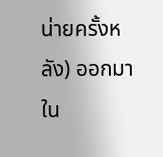น่ายครั้งหลัง) ออกมาใน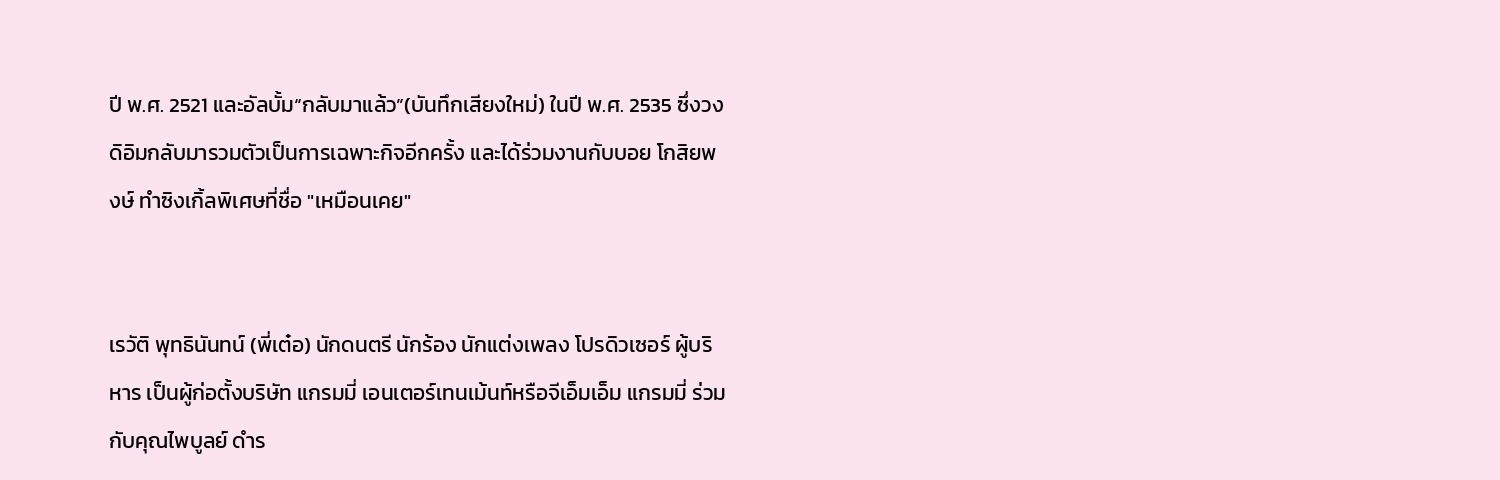ปี พ.ศ. 2521 และอัลบั้ม“กลับมาแล้ว”(บันทึกเสียงใหม่) ในปี พ.ศ. 2535 ซึ่งวงดิอิมกลับมารวมตัวเป็นการเฉพาะกิจอีกครั้ง และได้ร่วมงานกับบอย โกสิยพงษ์ ทำซิงเกิ้ลพิเศษที่ชื่อ "เหมือนเคย"


เรวัติ พุทธินันทน์ (พี่เต๋อ) นักดนตรี นักร้อง นักแต่งเพลง โปรดิวเซอร์ ผู้บริหาร เป็นผู้ก่อตั้งบริษัท แกรมมี่ เอนเตอร์เทนเม้นท์หรือจีเอ็มเอ็ม แกรมมี่ ร่วมกับคุณไพบูลย์ ดำร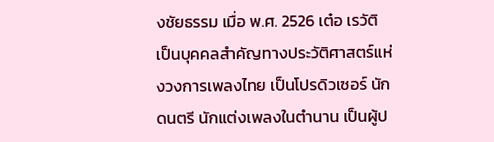งชัยธรรม เมื่อ พ.ศ. 2526 เต๋อ เรวัติ เป็นบุคคลสำคัญทางประวัติศาสตร์แห่งวงการเพลงไทย เป็นโปรดิวเซอร์ นักดนตรี นักแต่งเพลงในตำนาน เป็นผู้ป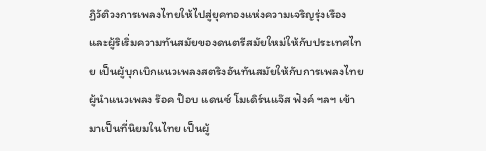ฏิวัติวงการเพลงไทยให้ไปสู่ยุคทองแห่งความเจริญรุ่งเรือง และผู้ริเริ่มความทันสมัยของดนตรีสมัยใหม่ให้กับประเทศไทย เป็นผู้บุกเบิกแนวเพลงสตริงอันทันสมัยให้กับการเพลงไทย ผู้นำแนวเพลง ร๊อค ป๊อบ แดนซ์ โมเดิร์นแจ๊ส ฟังค์ ฯลฯ เข้ามาเป็นที่นิยมในไทย เป็นผู้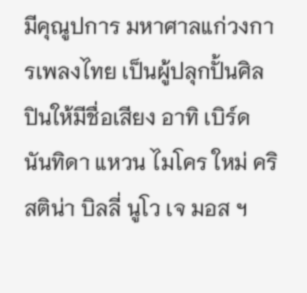มีคุณูปการ มหาศาลแก่วงการเพลงไทย เป็นผู้ปลุกปั้นศิลปินให้มีชื่อเสียง อาทิ เบิร์ด นันทิดา แหวน ไมโคร ใหม่ คริสติน่า บิลลี่ นูโว เจ มอส ฯ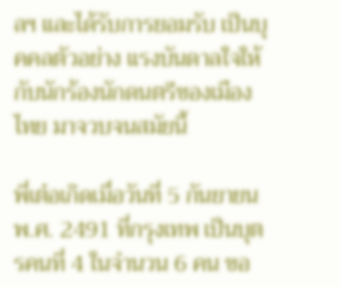ลฯ และได้รับการยอมรับ เป็นบุคคลตัวอย่าง แรงบันดาลใจให้กับนักร้องนักดนตรีของเมืองไทย มาจวบจนสมัยนี้

พี่เต๋อเกิดเมื่อวันที่ 5 กันยายน พ.ศ. 2491 ที่กรุงเทพ เป็นบุตรคนที่ 4 ในจำนวน 6 คน ขอ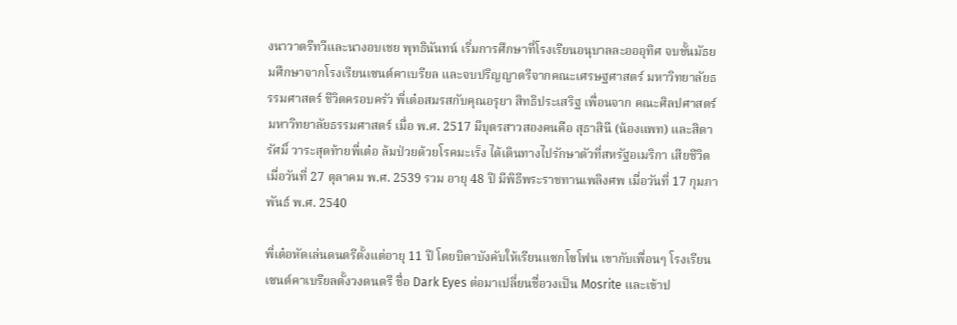งนาวาตรีทวีและนางอบเชย พุทธินันทน์ เริ่มการศึกษาที่โรงเรียนอนุบาลละอออุทิศ จบชั้นมัธยมศึกษาจากโรงเรียนเซนต์คาเบรียล และจบปริญญาตรีจากคณะเศรษฐศาสตร์ มหาวิทยาลัยธรรมศาสตร์ ชีวิตครอบครัว พี่เต๋อสมรสกับคุณอรุยา สิทธิประเสริฐ เพื่อนจาก คณะศิลปศาสตร์ มหาวิทยาลัยธรรมศาสตร์ เมื่อ พ.ศ. 2517 มีบุตรสาวสองคนคือ สุธาสินี (น้องแพท) และสิดารัศมิ์ วาระสุดท้ายพี่เต๋อ ล้มป่วยด้วยโรคมะเร็ง ได้เดินทางไปรักษาตัวที่สหรัฐอเมริกา เสียชีวิตเมื่อวันที่ 27 ตุลาคม พ.ศ. 2539 รวม อายุ 48 ปี มีพิธีพระราชทานเพลิงศพ เมื่อวันที่ 17 กุมภาพันธ์ พ.ศ. 2540

พี่เต๋อหัดเล่นดนตรีตั้งแต่อายุ 11 ปี โดยบิดาบังคับให้เรียนแซกโซโฟน เขากับเพื่อนๆ โรงเรียนเซนต์คาเบรียลตั้งวงดนตรี ชื่อ Dark Eyes ต่อมาเปลี่ยนชื่อวงเป็น Mosrite และเข้าป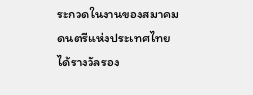ระกวดในงานของสมาคมดนตรีแห่งประเทศไทย ได้รางวัลรอง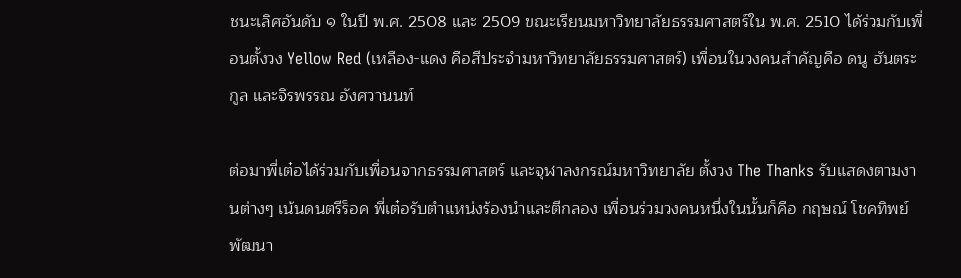ชนะเลิศอันดับ ๑ ในปี พ.ศ. 2508 และ 2509 ขณะเรียนมหาวิทยาลัยธรรมศาสตร์ใน พ.ศ. 2510 ได้ร่วมกับเพื่อนตั้งวง Yellow Red (เหลือง-แดง คือสีประจำมหาวิทยาลัยธรรมศาสตร์) เพื่อนในวงคนสำคัญคือ ดนู ฮันตระกูล และจิรพรรณ อังศวานนท์

ต่อมาพี่เต๋อได้ร่วมกับเพื่อนจากธรรมศาสตร์ และจุฬาลงกรณ์มหาวิทยาลัย ตั้งวง The Thanks รับแสดงตามงานต่างๆ เน้นดนตรีร็อค พี่เต๋อรับตำแหน่งร้องนำและตีกลอง เพื่อนร่วมวงคนหนึ่งในนั้นก็คือ กฤษณ์ โชคทิพย์พัฒนา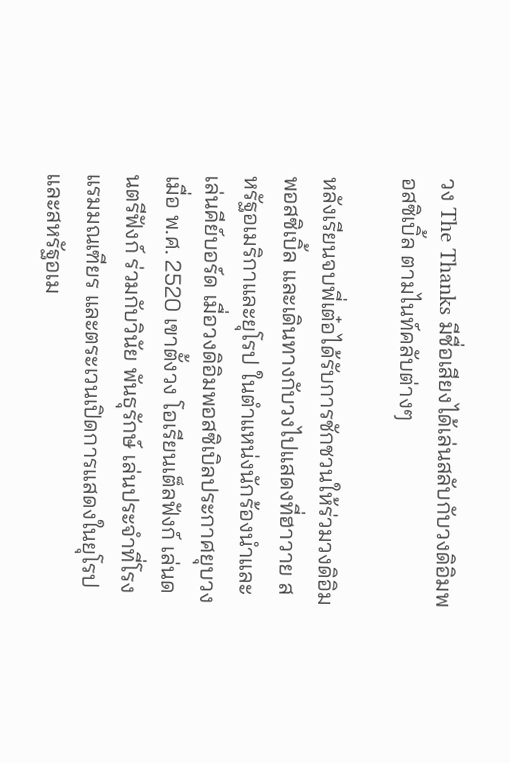วง The Thanks มีชื่อเสียงได้เล่นสลับกับวงดิอิมพอสซิเบิ้ล ตามไนท์คลับต่างๆ

หลังเรียนจบพี่เต๋อได้รับการชักชวนให้ร่วมวงดิอิมพอสซิเบิ้ล และเดินทางกับวงไปแสดงที่ฮาวาย สหรัฐอเมริกาและยุโรป ในตำแหน่งนักร้องนำและเล่นคีย์บอร์ด เมื่อวงดิอิมพอสซิเบิลประกาศยุบวง เมื่อ พ.ศ. 2520 เขาตั้งวง โอเรียนเต็ลฟังก์ เล่นดนตรีฟังก์ ร่วมกับวินัย พันธุรักษ์ เล่นประจำที่โรงแรมมณเฑียร และตระเวนเปิดการแสดงในยุโรปและสหรัฐอเม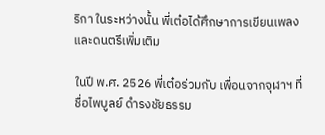ริกา ในระหว่างนั้น พี่เต๋อได้ศึกษาการเขียนเพลงและดนตรีเพิ่มเติม

ในปี พ.ศ. 2526 พี่เต๋อร่วมกับ เพื่อนจากจุฬาฯ ที่ชื่อไพบูลย์ ดำรงชัยธรรม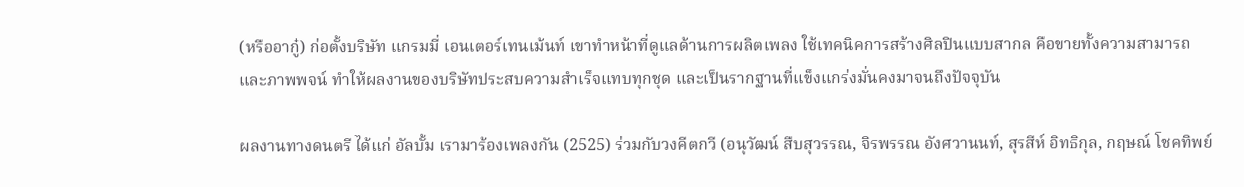(หรืออากู๋) ก่อตั้งบริษัท แกรมมี่ เอนเตอร์เทนเม้นท์ เขาทำหน้าที่ดูแลด้านการผลิตเพลง ใช้เทคนิคการสร้างศิลปินแบบสากล คือขายทั้งความสามารถและภาพพจน์ ทำให้ผลงานของบริษัทประสบความสำเร็จแทบทุกชุด และเป็นรากฐานที่แข็งแกร่งมั่นคงมาจนถึงปัจจุบัน

ผลงานทางดนตรี ได้แก่ อัลบั้ม เรามาร้องเพลงกัน (2525) ร่วมกับวงคีตกวี (อนุวัฒน์ สืบสุวรรณ, จิรพรรณ อังศวานนท์, สุรสีห์ อิทธิกุล, กฤษณ์ โชคทิพย์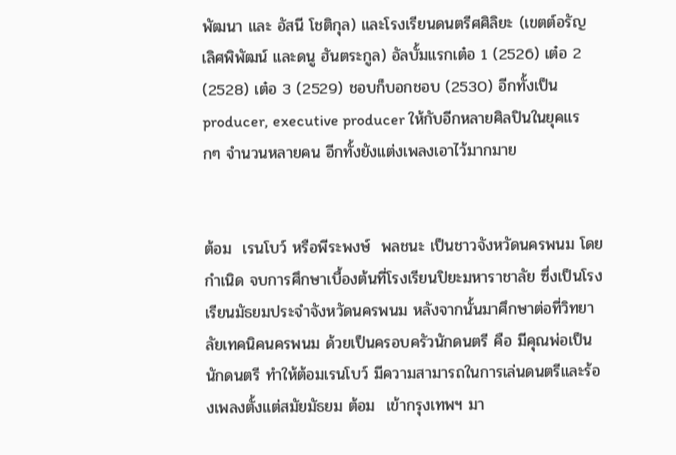พัฒนา และ อัสนี โชติกุล) และโรงเรียนดนตรีศศิลิยะ (เขตต์อรัญ เลิศพิพัฒน์ และดนู ฮันตระกูล) อัลบั้มแรกเต๋อ 1 (2526) เต๋อ 2 (2528) เต๋อ 3 (2529) ชอบก็บอกชอบ (2530) อีกทั้งเป็น producer, executive producer ให้กับอีกหลายศิลปินในยุคแรกๆ จำนวนหลายคน อีกทั้งยังแต่งเพลงเอาไว้มากมาย


ต้อม  เรนโบว์ หรือพีระพงษ์  พลชนะ เป็นชาวจังหวัดนครพนม โดยกำเนิด จบการศึกษาเบื้องต้นที่โรงเรียนปิยะมหาราชาลัย ซึ่งเป็นโรงเรียนมัธยมประจำจังหวัดนครพนม หลังจากนั้นมาศึกษาต่อที่วิทยาลัยเทคนิคนครพนม ด้วยเป็นครอบครัวนักดนตรี คือ มีคุณพ่อเป็นนักดนตรี ทำให้ต้อมเรนโบว์ มีความสามารถในการเล่นดนตรีและร้องเพลงตั้งแต่สมัยมัธยม ต้อม  เข้ากรุงเทพฯ มา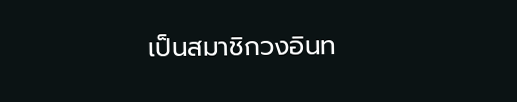เป็นสมาชิกวงอินท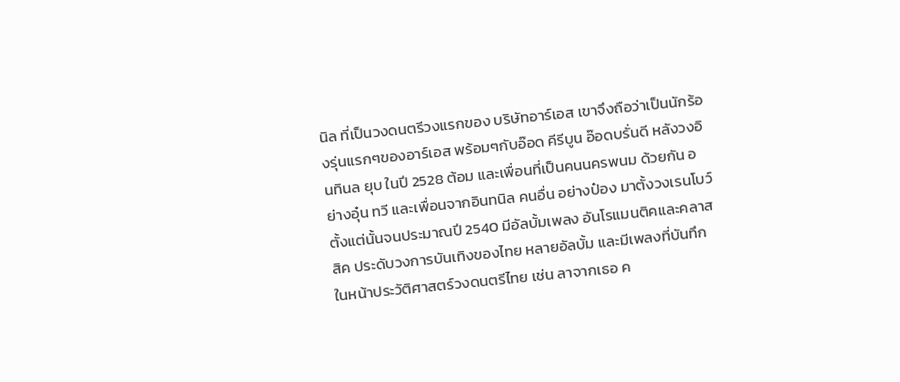นิล ที่เป็นวงดนตรีวงแรกของ บริษัทอาร์เอส เขาจึงถือว่าเป็นนักร้องรุ่นแรกๆของอาร์เอส พร้อมๆกับอ๊อด คีรีบูน อ๊อดบรั่นดี หลังวงอินทินล ยุบ ในปี 2528 ต้อม และเพื่อนที่เป็นคนนครพนม ด้วยกัน อย่างอุ๋น ทวี และเพื่อนจากอินทนิล คนอื่น อย่างป๋อง มาตั้งวงเรนโบว์ ตั้งแต่นั้นจนประมาณปี 2540 มีอัลบั้มเพลง อันโรแมนติคและคลาสสิค ประดับวงการบันเทิงของไทย หลายอัลบั้ม และมีเพลงที่บันทึกในหน้าประวัติศาสตร์วงดนตรีไทย เช่น ลาจากเธอ ค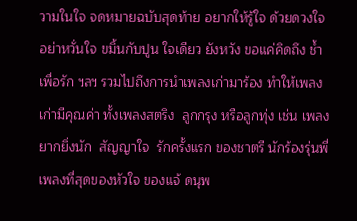วามในใจ จดหมายฉบับสุดท้าย อยากให้รู้ใจ ด้วยดวงใจ อย่าหวั่นใจ ขมิ้นกับปูน ใจเดียว ยังหวัง ขอแค่คิดถึง ช้ำเพื่อรัก ฯลฯ รวมไปถึงการนำเพลงเก่ามาร้อง ทำให้เพลงเก่ามีคุณค่า ทั้งเพลงสตริง  ลูกกรุง หรือลูกทุ่ง เช่น เพลงยากยิ่งนัก  สัญญาใจ  รักครั้งแรก ของชาตรี นักร้องรุ่นพี่ เพลงที่สุดของหัวใจ ของแจ้ ดนุพ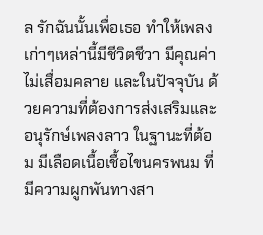ล รักฉันนั้นเพื่อเธอ ทำให้เพลงเก่าๆเหล่านี้มีชีวิตชีวา มีคุณค่าไม่เสื่อมคลาย และในปัจจุบัน ด้วยความที่ต้องการส่งเสริมและอนุรักษ์เพลงลาว ในฐานะที่ต้อม มีเลือดเนื้อเชื้อไขนครพนม ที่มีความผูกพันทางสา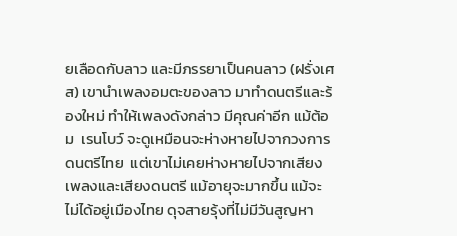ยเลือดกับลาว และมีภรรยาเป็นคนลาว (ฝรั่งเศส) เขานำเพลงอมตะของลาว มาทำดนตรีและร้องใหม่ ทำให้เพลงดังกล่าว มีคุณค่าอีก แม้ต้อม  เรนโบว์ จะดูเหมือนจะห่างหายไปจากวงการดนตรีไทย  แต่เขาไม่เคยห่างหายไปจากเสียงเพลงและเสียงดนตรี แม้อายุจะมากขึ้น แม้จะไม่ได้อยู่เมืองไทย ดุจสายรุ้งที่ไม่มีวันสูญหา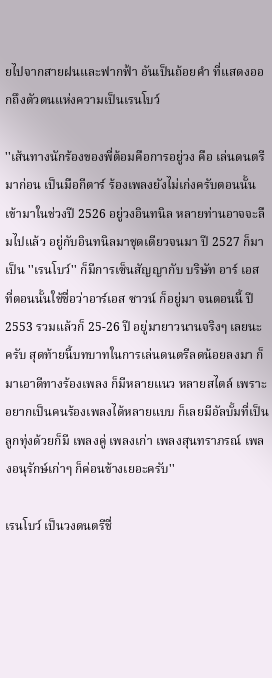ยไปจากสายฝนและฟากฟ้า อันเป็นถ้อยคำ ที่แสดงออกถึงตัวตนแห่งความเป็นเรนโบว์

''เส้นทางนักร้องของพี่ต้อมคือการอยู่วง คือ เล่นดนตรีมาก่อน เป็นมือกีตาร์ ร้องเพลงยังไม่เก่งครับตอนนั้น เข้ามาในช่วงปี 2526 อยู่วงอินทนิล หลายท่านอาจจะลืมไปแล้ว อยู่กับอินทนิลมาชุดเดียวจนมา ปี 2527 ก็มาเป็น ''เรนโบว์'' ก็มีการเซ็นสัญญากับ บริษัท อาร์ เอส ที่ตอนนั้นใช้ชื่อว่าอาร์เอส ซาวน์ ก็อยู่มา จนตอนนี้ ปี 2553 รวมแล้วก็ 25-26 ปี อยู่มายาวนานจริงๆ เลยนะครับ สุดท้ายนี้บทบาทในการเล่นดนตรีลดน้อยลงมา ก็มาเอาดีทางร้องเพลง ก็มีหลายแนว หลายสไตล์ เพราะอยากเป็นคนร้องเพลงได้หลายแบบ ก็เลยมีอัลบั้มที่เป็นลูกทุ่งด้วยก็มี เพลงคู่ เพลงเก่า เพลงสุนทราภรณ์ เพลงอนุรักษ์เก่าๆ ก็ค่อนข้างเยอะครับ''

เรนโบว์ เป็นวงดนตรีชื่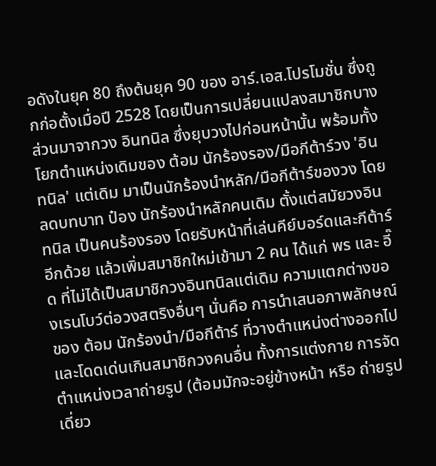อดังในยุค 80 ถึงต้นยุค 90 ของ อาร์.เอส.โปรโมชั่น ซึ่งถูกก่อตั้งเมื่อปี 2528 โดยเป็นการเปลี่ยนแปลงสมาชิกบางส่วนมาจากวง อินทนิล ซึ่งยุบวงไปก่อนหน้านั้น พร้อมทั้งโยกตำแหน่งเดิมของ ต้อม นักร้องรอง/มือกีต้าร์วง 'อินทนิล' แต่เดิม มาเป็นนักร้องนำหลัก/มือกีต้าร์ของวง โดยลดบทบาท ป๋อง นักร้องนำหลักคนเดิม ตั้งแต่สมัยวงอินทนิล เป็นคนร้องรอง โดยรับหน้าที่เล่นคีย์บอร์ดและกีต้าร์อีกด้วย แล้วเพิ่มสมาชิกใหม่เข้ามา 2 คน ได้แก่ พร และ อี๊ด ที่ไม่ได้เป็นสมาชิกวงอินทนิลแต่เดิม ความแตกต่างของเรนโบว์ต่อวงสตริงอื่นๆ นั่นคือ การนำเสนอภาพลักษณ์ของ ต้อม นักร้องนำ/มือกีต้าร์ ที่วางตำแหน่งต่างออกไป และโดดเด่นเกินสมาชิกวงคนอื่น ทั้งการแต่งกาย การจัดตำแหน่งเวลาถ่ายรูป (ต้อมมักจะอยู่ข้างหน้า หรือ ถ่ายรูปเดี่ยว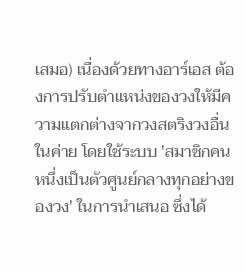เสมอ) เนื่องด้วยทางอาร์เอส ต้องการปรับตำแหน่งของวงให้มีความแตกต่างจากวงสตริงวงอื่นในค่าย โดยใช้ระบบ 'สมาชิกคนหนึ่งเป็นตัวศูนย์กลางทุกอย่างของวง' ในการนำเสนอ ซึ่งได้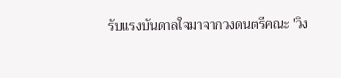รับแรงบันดาลใจมาจากวงดนตรีคณะ 'วิง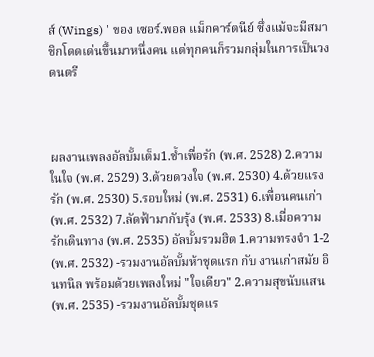ส์ (Wings) ' ของ เซอร์.พอล แม็กคาร์ตนีย์ ซึ่งแม้จะมีสมาชิกโดดเด่นขึ้นมาหนึ่งคน แต่ทุกคนก็รวมกลุ่มในการเป็นวงดนตรี



ผลงานเพลงอัลบั้มเต็ม1.ช้ำเพื่อรัก (พ.ศ. 2528) 2.ความในใจ (พ.ศ. 2529) 3.ด้วยดวงใจ (พ.ศ. 2530) 4.ด้วยแรงรัก (พ.ศ. 2530) 5.รอบใหม่ (พ.ศ. 2531) 6.เพื่อนคนเก่า (พ.ศ. 2532) 7.ลัดฟ้ามากับรุ้ง (พ.ศ. 2533) 8.เมื่อความรักเดินทาง (พ.ศ. 2535) อัลบั้มรวมฮิต 1.ความทรงจำ 1-2 (พ.ศ. 2532) -รวมงานอัลบั้มห้าชุดแรก กับ งานเก่าสมัย อินทนิล พร้อมด้วยเพลงใหม่ "ใจเดียว" 2.ความสุขนับแสน (พ.ศ. 2535) -รวมงานอัลบั้มชุดแร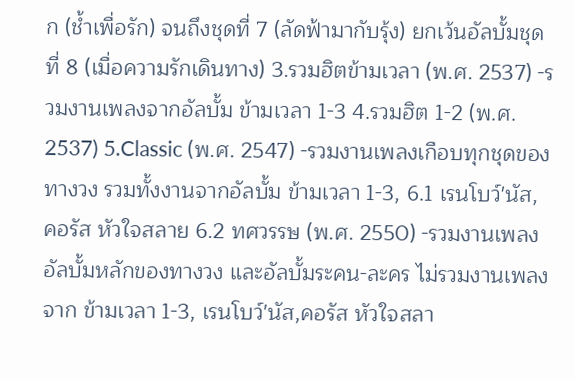ก (ช้ำเพื่อรัก) จนถึงชุดที่ 7 (ลัดฟ้ามากับรุ้ง) ยกเว้นอัลบั้มชุดที่ 8 (เมื่อความรักเดินทาง) 3.รวมฮิตข้ามเวลา (พ.ศ. 2537) -รวมงานเพลงจากอัลบั้ม ข้ามเวลา 1-3 4.รวมฮิต 1-2 (พ.ศ. 2537) 5.Classic (พ.ศ. 2547) -รวมงานเพลงเกือบทุกชุดของทางวง รวมทั้งงานจากอัลบั้ม ข้ามเวลา 1-3, 6.1 เรนโบว์'นัส, คอรัส หัวใจสลาย 6.2 ทศวรรษ (พ.ศ. 2550) -รวมงานเพลงอัลบั้มหลักของทางวง และอัลบั้มระคน-ละคร ไม่รวมงานเพลงจาก ข้ามเวลา 1-3, เรนโบว์'นัส,คอรัส หัวใจสลา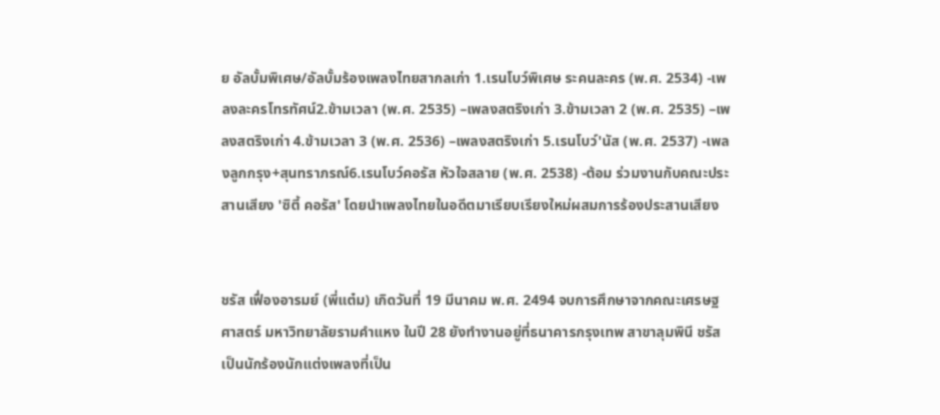ย อัลบั้มพิเศษ/อัลบั้มร้องเพลงไทยสากลเก่า 1.เรนโบว์พิเศษ ระคนละคร (พ.ศ. 2534) -เพลงละครโทรทัศน์2.ข้ามเวลา (พ.ศ. 2535) –เพลงสตริงเก่า 3.ข้ามเวลา 2 (พ.ศ. 2535) –เพลงสตริงเก่า 4.ข้ามเวลา 3 (พ.ศ. 2536) –เพลงสตริงเก่า 5.เรนโบว์'นัส (พ.ศ. 2537) -เพลงลูกกรุง+สุนทราภรณ์6.เรนโบว์คอรัส หัวใจสลาย (พ.ศ. 2538) -ต้อม ร่วมงานกับคณะประสานเสียง 'ซิตี้ คอรัส' โดยนำเพลงไทยในอดีตมาเรียบเรียงใหม่ผสมการร้องประสานเสียง


ชรัส เฟื่องอารมย์ (พี่แต๋ม) เกิดวันที่ 19 มีนาคม พ.ศ. 2494 จบการศึกษาจากคณะเศรษฐศาสตร์ มหาวิทยาลัยรามคำแหง ในปี 28 ยังทำงานอยู่ที่ธนาคารกรุงเทพ สาขาลุมพินี ชรัสเป็นนักร้องนักแต่งเพลงที่เป็น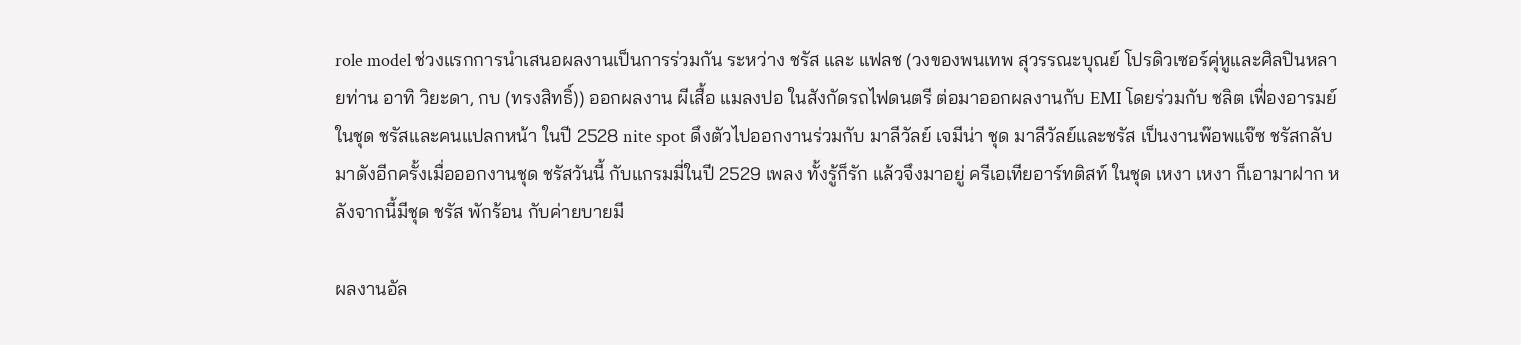role model ช่วงแรกการนำเสนอผลงานเป็นการร่วมกัน ระหว่าง ชรัส และ แฟลช (วงของพนเทพ สุวรรณะบุณย์ โปรดิวเซอร์คุ่หูและศิลปินหลายท่าน อาทิ วิยะดา, กบ (ทรงสิทธิ์)) ออกผลงาน ผีเสื้อ แมลงปอ ในสังกัดรถไฟดนตรี ต่อมาออกผลงานกับ EMI โดยร่วมกับ ชลิต เฟื่องอารมย์ ในชุด ชรัสและคนแปลกหน้า ในปี 2528 nite spot ดึงตัวไปออกงานร่วมกับ มาลีวัลย์ เจมีน่า ชุด มาลีวัลย์และชรัส เป็นงานพ๊อพแจ๊ซ ชรัสกลับมาดังอีกครั้งเมื่อออกงานชุด ชรัสวันนี้ กับแกรมมี่ในปี 2529 เพลง ทั้งรู้ก็รัก แล้วจึงมาอยู่ ครีเอเทียอาร์ทติสท์ ในชุด เหงา เหงา ก็เอามาฝาก หลังจากนี้มีชุด ชรัส พักร้อน กับค่ายบายมี

ผลงานอัล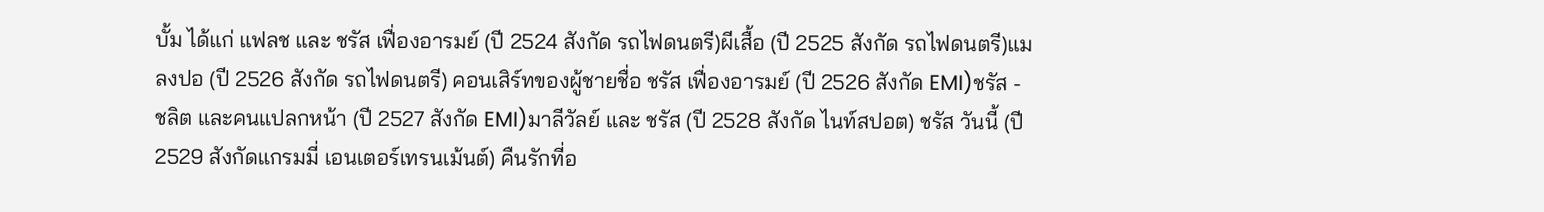บั้ม ได้แก่ แฟลช และ ชรัส เฟื่องอารมย์ (ปี 2524 สังกัด รถไฟดนตรี)ผีเสื้อ (ปี 2525 สังกัด รถไฟดนตรี)แมลงปอ (ปี 2526 สังกัด รถไฟดนตรี) คอนเสิร์ทของผู้ชายชื่อ ชรัส เฟื่องอารมย์ (ปี 2526 สังกัด EMI)ชรัส - ชลิต และคนแปลกหน้า (ปี 2527 สังกัด EMI)มาลีวัลย์ และ ชรัส (ปี 2528 สังกัด ไนท์สปอต) ชรัส วันนี้ (ปี 2529 สังกัดแกรมมี่ เอนเตอร์เทรนเม้นต์) คืนรักที่อ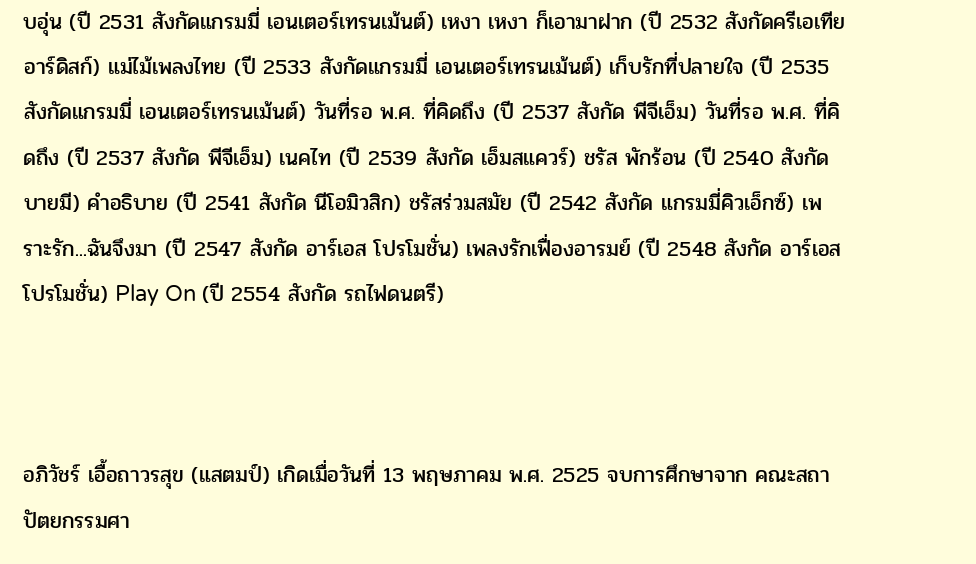บอุ่น (ปี 2531 สังกัดแกรมมี่ เอนเตอร์เทรนเม้นต์) เหงา เหงา ก็เอามาฝาก (ปี 2532 สังกัดครีเอเทีย อาร์ดิสก์) แม่ไม้เพลงไทย (ปี 2533 สังกัดแกรมมี่ เอนเตอร์เทรนเม้นต์) เก็บรักที่ปลายใจ (ปี 2535 สังกัดแกรมมี่ เอนเตอร์เทรนเม้นต์) วันที่รอ พ.ศ. ที่คิดถึง (ปี 2537 สังกัด พีจีเอ็ม) วันที่รอ พ.ศ. ที่คิดถึง (ปี 2537 สังกัด พีจีเอ็ม) เนคไท (ปี 2539 สังกัด เอ็มสแควร์) ชรัส พักร้อน (ปี 2540 สังกัด บายมี) คำอธิบาย (ปี 2541 สังกัด นีโอมิวสิก) ชรัสร่วมสมัย (ปี 2542 สังกัด แกรมมี่คิวเอ็กซ์) เพราะรัก...ฉันจึงมา (ปี 2547 สังกัด อาร์เอส โปรโมชั่น) เพลงรักเฟื่องอารมย์ (ปี 2548 สังกัด อาร์เอส โปรโมชั่น) Play On (ปี 2554 สังกัด รถไฟดนตรี)



อภิวัชร์ เอื้อถาวรสุข (แสตมป์) เกิดเมื่อวันที่ 13 พฤษภาคม พ.ศ. 2525 จบการศึกษาจาก คณะสถาปัตยกรรมศา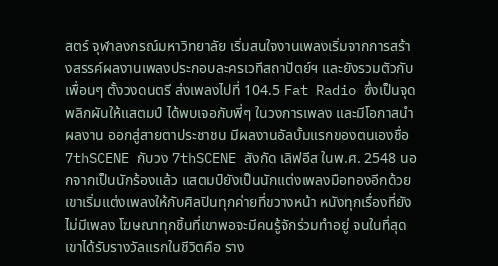สตร์ จุฬาลงกรณ์มหาวิทยาลัย เริ่มสนใจงานเพลงเริ่มจากการสร้างสรรค์ผลงานเพลงประกอบละครเวทีสถาปัตย์ฯ และยังรวมตัวกับเพื่อนๆ ตั้งวงดนตรี ส่งเพลงไปที่ 104.5 Fat Radio ซึ่งเป็นจุดพลิกผันให้แสตมป์ ได้พบเจอกับพี่ๆ ในวงการเพลง และมีโอกาสนำผลงาน ออกสู่สายตาประชาชน มีผลงานอัลบั้มแรกของตนเองชื่อ 7thSCENE กับวง 7thSCENE สังกัด เลิฟอีส ในพ.ศ. 2548 นอกจากเป็นนักร้องแล้ว แสตมป์ยังเป็นนักแต่งเพลงมือทองอีกด้วย เขาเริ่มแต่งเพลงให้กับศิลปินทุกค่ายที่ขวางหน้า หนังทุกเรื่องที่ยังไม่มีเพลง โฆษณาทุกชิ้นที่เขาพอจะมีคนรู้จักร่วมทำอยู่ จนในที่สุดเขาได้รับรางวัลแรกในชีวิตคือ ราง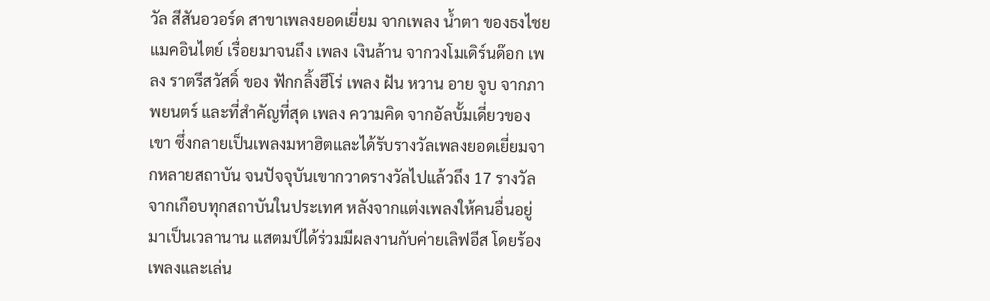วัล สีสันอวอร์ด สาขาเพลงยอดเยี่ยม จากเพลง น้ำตา ของธงไชย แมคอินไตย์ เรื่อยมาจนถึง เพลง เงินล้าน จากวงโมเดิร์นด๊อก เพลง ราตรีสวัสดิ์ ของ ฟักกลิ้งฮีโร่ เพลง ฝัน หวาน อาย จูบ จากภาพยนตร์ และที่สำคัญที่สุด เพลง ความคิด จากอัลบั้มเดี่ยวของเขา ซึ่งกลายเป็นเพลงมหาฮิตและได้รับรางวัลเพลงยอดเยี่ยมจากหลายสถาบัน จนปัจจุบันเขากวาดรางวัลไปแล้วถึง 17 รางวัล จากเกือบทุกสถาบันในประเทศ หลังจากแต่งเพลงให้คนอื่นอยู่มาเป็นเวลานาน แสตมป์ได้ร่วมมีผลงานกับค่ายเลิฟอีส โดยร้องเพลงและเล่น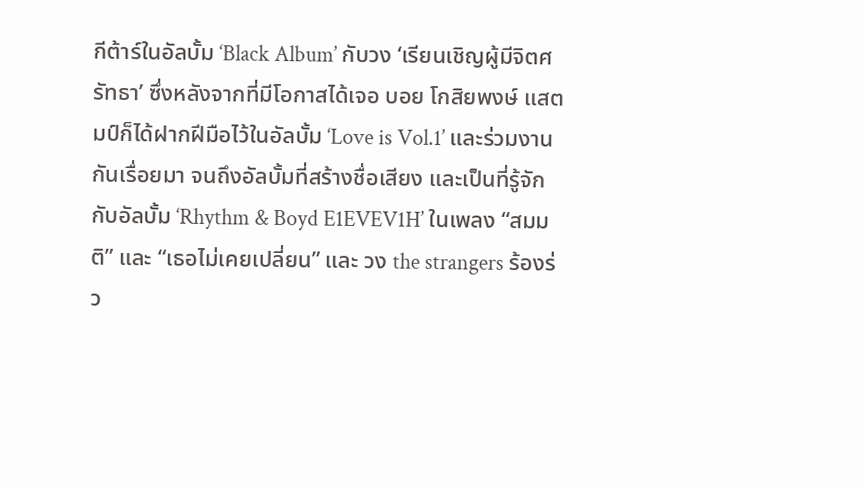กีต้าร์ในอัลบั้ม ‘Black Album’ กับวง ‘เรียนเชิญผู้มีจิตศรัทธา’ ซึ่งหลังจากที่มีโอกาสได้เจอ บอย โกสิยพงษ์ แสตมป์ก็ได้ฝากฝีมือไว้ในอัลบั้ม ‘Love is Vol.1’ และร่วมงานกันเรื่อยมา จนถึงอัลบั้มที่สร้างชื่อเสียง และเป็นที่รู้จักกับอัลบั้ม ‘Rhythm & Boyd E1EVEV1H’ ในเพลง “สมมติ” และ “เธอไม่เคยเปลี่ยน” และ วง the strangers ร้องร่ว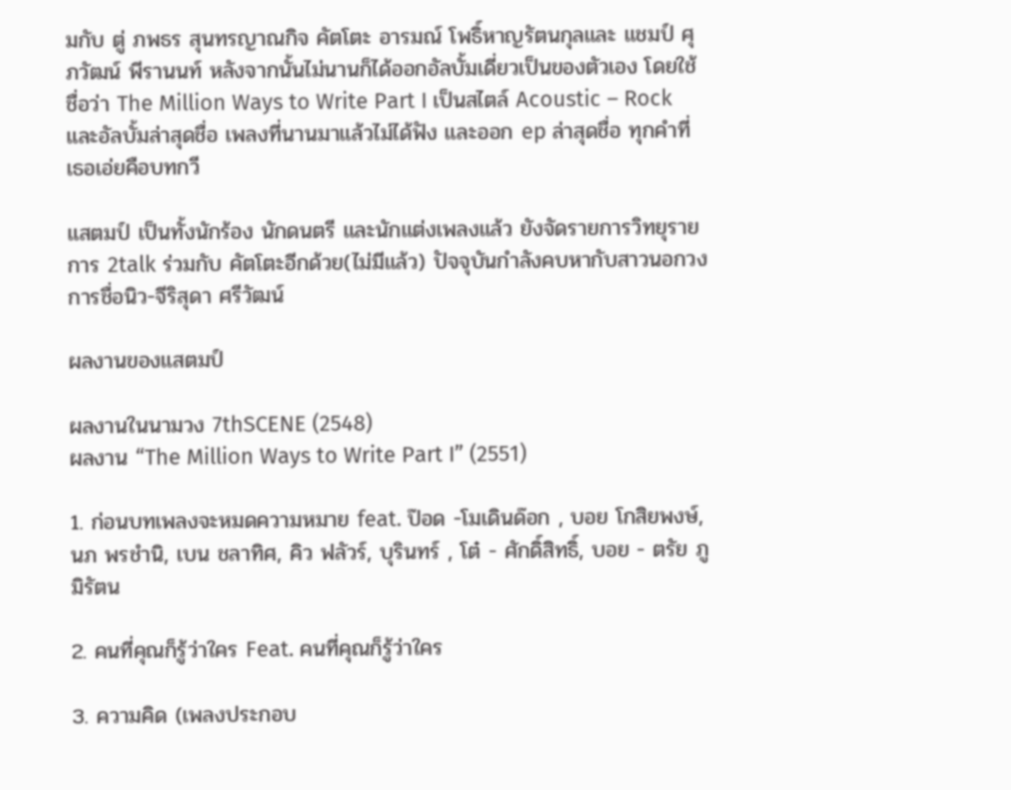มกับ ตู่ ภพธร สุนทรญาณกิจ คัตโตะ อารมณ์ โพธิ์หาญรัตนกุลและ แชมป์ ศุภวัฒน์ พีรานนท์ หลังจากนั้นไม่นานก็ได้ออกอัลบั้มเดี่ยวเป็นของตัวเอง โดยใช้ชื่อว่า The Million Ways to Write Part I เป็นสไตล์ Acoustic – Rock และอัลบั้มล่าสุดชื่อ เพลงที่นานมาแล้วไม่ได้ฟัง และออก ep ล่าสุดชื่อ ทุกคำที่เธอเอ่ยคือบทกวี

แสตมป์ เป็นทั้งนักร้อง นักดนตรี และนักแต่งเพลงแล้ว ยังจัดรายการวิทยุรายการ 2talk ร่วมกับ คัตโตะอีกด้วย(ไม่มีแล้ว) ปัจจุบันกำลังคบหากับสาวนอกวงการชื่อนิว-จีริสุดา ศรีวัฒน์

ผลงานของแสตมป์

ผลงานในนามวง 7thSCENE (2548)
ผลงาน “The Million Ways to Write Part I” (2551)

1. ก่อนบทเพลงจะหมดความหมาย feat. ป๊อด -โมเดินด๊อก , บอย โกสิยพงษ์, นภ พรชำนิ, เบน ชลาทิศ, คิว ฟลัวร์, บุรินทร์ , โต๋ - ศักดิ์สิทธิ์, บอย - ตรัย ภูมิรัตน

2. คนที่คุณก็รู้ว่าใคร Feat. คนที่คุณก็รู้ว่าใคร

3. ความคิด (เพลงประกอบ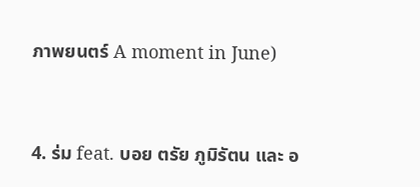ภาพยนตร์ A moment in June)



4. ร่ม feat. บอย ตรัย ภูมิรัตน และ อ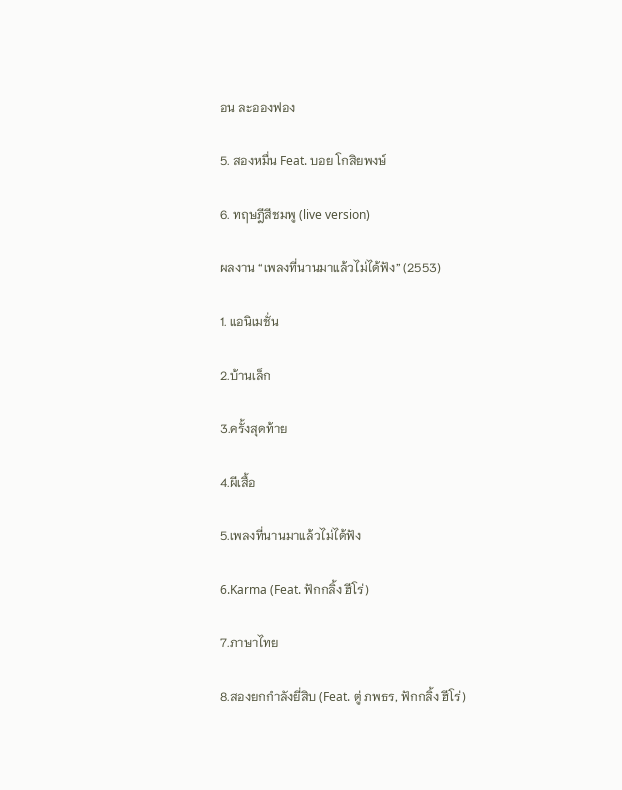อน ละอองฟอง

5. สองหมื่น Feat. บอย โกสิยพงษ์

6. ทฤษฎีสีชมพู (live version)

ผลงาน “เพลงที่นานมาแล้วไม่ได้ฟัง” (2553)

1. แอนิเมชั่น

2.บ้านเล็ก

3.ครั้งสุดท้าย

4.ผีเสื้อ

5.เพลงที่นานมาแล้วไม่ได้ฟัง

6.Karma (Feat. ฟักกลิ้ง ฮีโร่)

7.ภาษาไทย

8.สองยกกำลังยี่สิบ (Feat. ตู่ ภพธร, ฟักกลิ้ง ฮีโร่)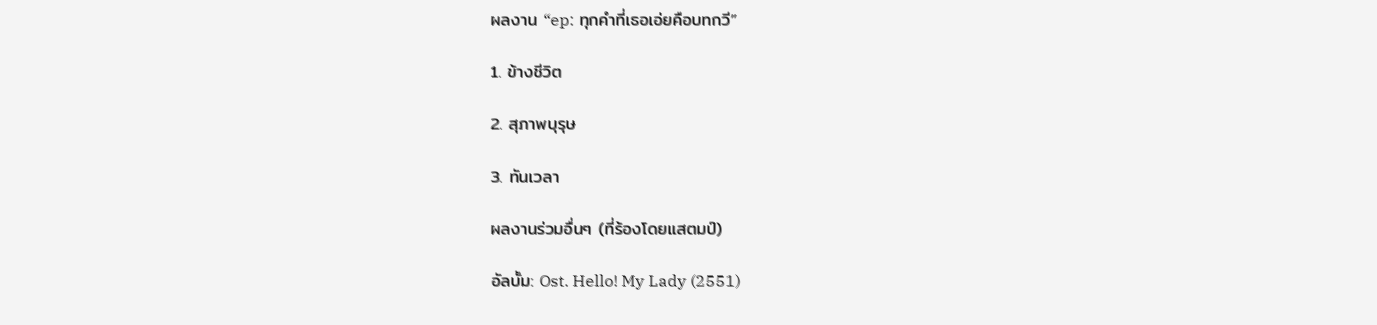ผลงาน “ep: ทุกคำที่เธอเอ่ยคือบทกวี”

1. ข้างชีวิต

2. สุภาพบุรุษ

3. ทันเวลา

ผลงานร่วมอื่นๆ (ที่ร้องโดยแสตมป์)

อัลบั้ม: Ost. Hello! My Lady (2551)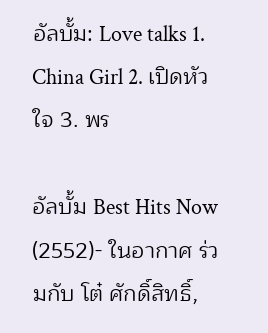อัลบั้ม: Love talks 1. China Girl 2. เปิดหัวใจ 3. พร

อัลบั้ม Best Hits Now (2552)- ในอากาศ ร่วมกับ โต๋ ศักดิ์สิทธิ์,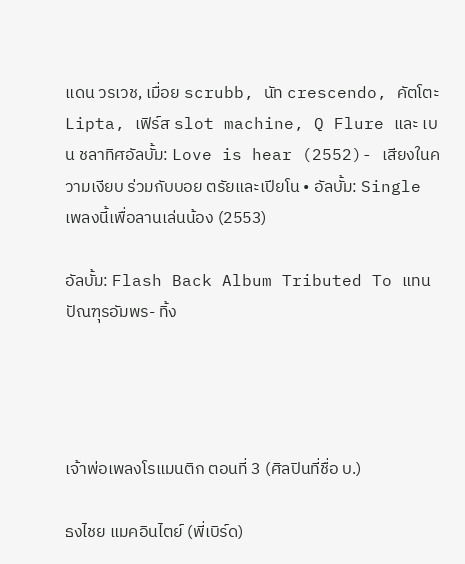แดน วรเวช, เมื่อย scrubb, นัท crescendo, คัตโตะ Lipta, เฟิร์ส slot machine, Q Flure และ เบน ชลาทิศอัลบั้ม: Love is hear (2552)- เสียงในความเงียบ ร่วมกับบอย ตรัยและเปียโน • อัลบั้ม: Single เพลงนี้เพื่อลานเล่นน้อง (2553)

อัลบั้ม: Flash Back Album Tributed To แทน ปัณฑุรอัมพร- ทิ้ง




เจ้าพ่อเพลงโรแมนติก ตอนที่ 3 (ศิลปินที่ชื่อ บ.)

ธงไชย แมคอินไตย์ (พี่เบิร์ด)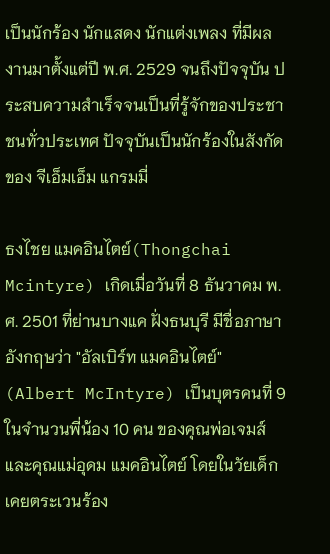เป็นนักร้อง นักแสดง นักแต่งเพลง ที่มีผลงานมาตั้งแต่ปี พ.ศ. 2529 จนถึงปัจจุบัน ประสบความสำเร็จจนเป็นที่รู้จักของประชาชนทั่วประเทศ ปัจจุบันเป็นนักร้องในสังกัดของ จีเอ็มเอ็ม แกรมมี่

ธงไชย แมคอินไตย์(Thongchai Mcintyre) เกิดเมื่อวันที่ 8 ธันวาคม พ.ศ. 2501 ที่ย่านบางแค ฝั่งธนบุรี มีชื่อภาษาอังกฤษว่า "อัลเบิร์ท แมคอินไตย์" (Albert McIntyre) เป็นบุตรคนที่ 9 ในจำนวนพี่น้อง 10 คน ของคุณพ่อเจมส์ และคุณแม่อุดม แมคอินไตย์ โดยในวัยเด็กเคยตระเวนร้อง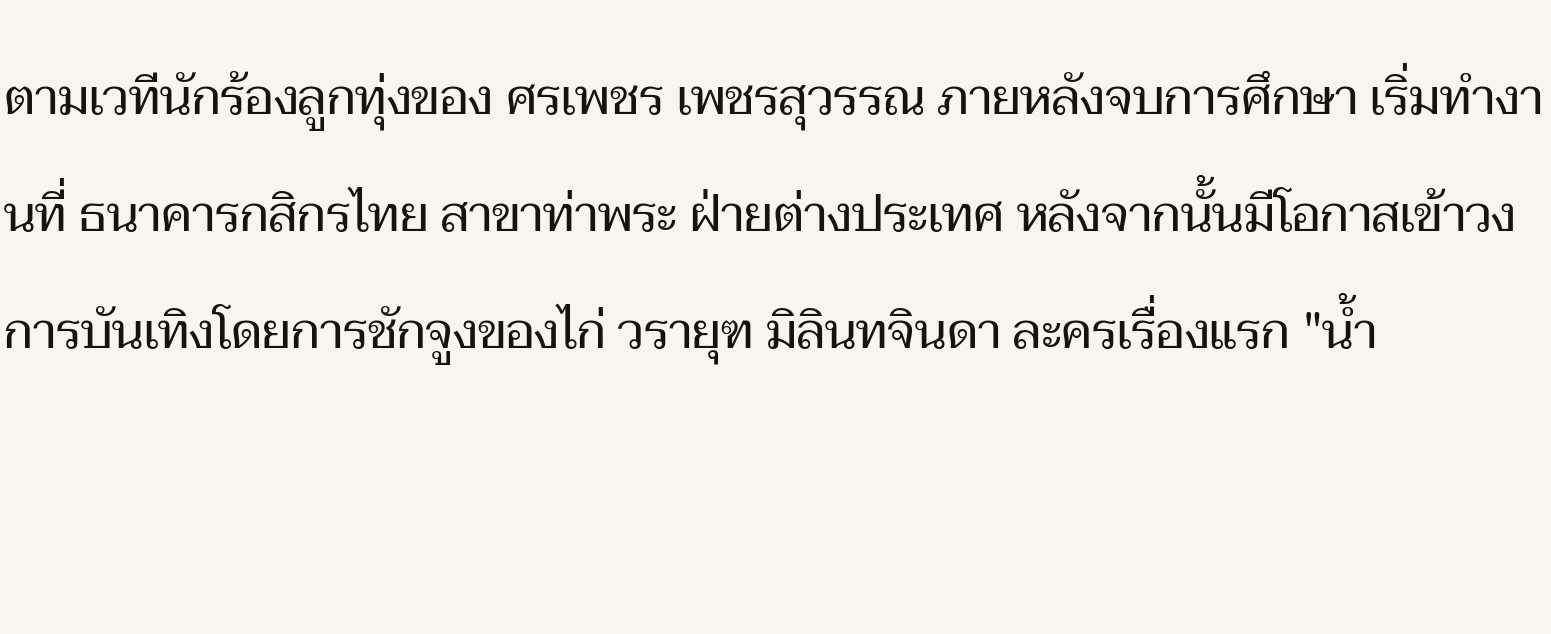ตามเวทีนักร้องลูกทุ่งของ ศรเพชร เพชรสุวรรณ ภายหลังจบการศึกษา เริ่มทำงานที่ ธนาคารกสิกรไทย สาขาท่าพระ ฝ่ายต่างประเทศ หลังจากนั้นมีโอกาสเข้าวงการบันเทิงโดยการชักจูงของไก่ วรายุฑ มิลินทจินดา ละครเรื่องแรก "น้ำ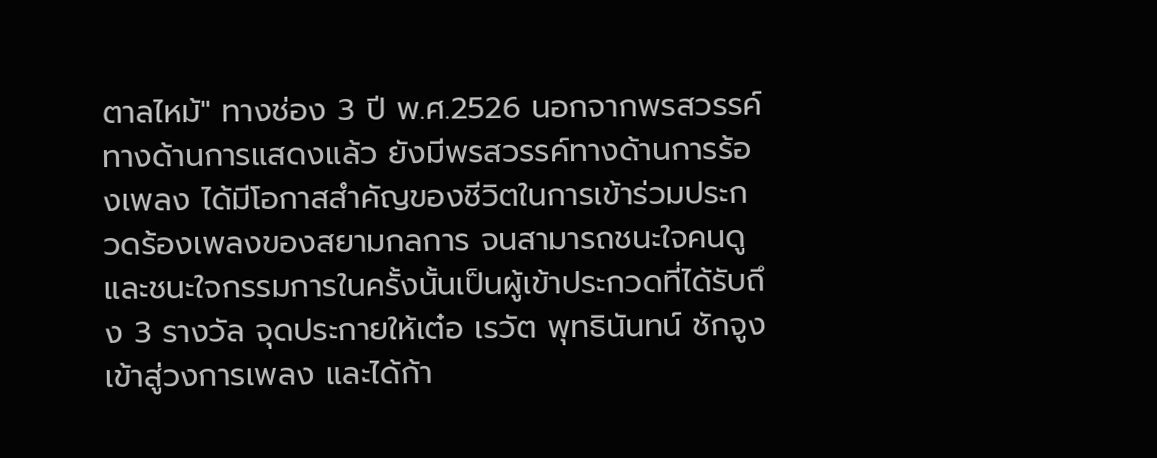ตาลไหม้" ทางช่อง 3 ปี พ.ศ.2526 นอกจากพรสวรรค์ทางด้านการแสดงแล้ว ยังมีพรสวรรค์ทางด้านการร้องเพลง ได้มีโอกาสสำคัญของชีวิตในการเข้าร่วมประกวดร้องเพลงของสยามกลการ จนสามารถชนะใจคนดู และชนะใจกรรมการในครั้งนั้นเป็นผู้เข้าประกวดที่ได้รับถึง 3 รางวัล จุดประกายให้เต๋อ เรวัต พุทธินันทน์ ชักจูงเข้าสู่วงการเพลง และได้ก้า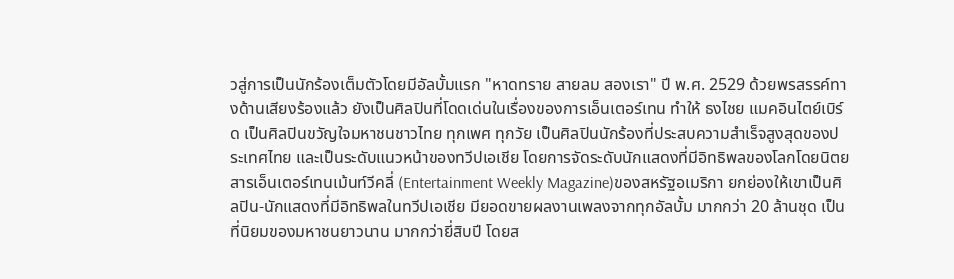วสู่การเป็นนักร้องเต็มตัวโดยมีอัลบั้มแรก "หาดทราย สายลม สองเรา" ปี พ.ศ. 2529 ด้วยพรสรรค์ทางด้านเสียงร้องแล้ว ยังเป็นศิลปินที่โดดเด่นในเรื่องของการเอ็นเตอร์เทน ทำให้ ธงไชย แมคอินไตย์เบิร์ด เป็นศิลปินขวัญใจมหาชนชาวไทย ทุกเพศ ทุกวัย เป็นศิลปินนักร้องที่ประสบความสำเร็จสูงสุดของประเทศไทย และเป็นระดับแนวหน้าของทวีปเอเชีย โดยการจัดระดับนักแสดงที่มีอิทธิพลของโลกโดยนิตยสารเอ็นเตอร์เทนเม้นท์วีคลี่ (Entertainment Weekly Magazine)ของสหรัฐอเมริกา ยกย่องให้เขาเป็นศิลปิน-นักแสดงที่มีอิทธิพลในทวีปเอเชีย มียอดขายผลงานเพลงจากทุกอัลบั้ม มากกว่า 20 ล้านชุด เป็นที่นิยมของมหาชนยาวนาน มากกว่ายี่สิบปี โดยส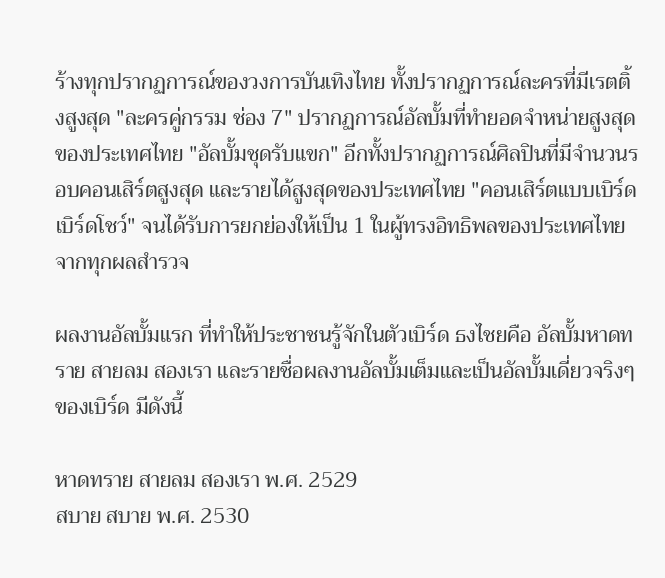ร้างทุกปรากฏการณ์ของวงการบันเทิงไทย ทั้งปรากฏการณ์ละครที่มีเรตติ้งสูงสุด "ละครคู่กรรม ช่อง 7" ปรากฏการณ์อัลบั้มที่ทำยอดจำหน่ายสูงสุดของประเทศไทย "อัลบั้มชุดรับแขก" อีกทั้งปรากฏการณ์ศิลปินที่มีจำนวนรอบคอนเสิร์ตสูงสุด และรายได้สูงสุดของประเทศไทย "คอนเสิร์ตแบบเบิร์ดเบิร์ดโชว์" จนได้รับการยกย่องให้เป็น 1 ในผู้ทรงอิทธิพลของประเทศไทยจากทุกผลสำรวจ

ผลงานอัลบั้มแรก ที่ทำให้ประชาชนรู้จักในตัวเบิร์ด ธงไชยคือ อัลบั้มหาดทราย สายลม สองเรา และรายชื่อผลงานอัลบั้มเต็มและเป็นอัลบั้มเดี่ยวจริงๆ ของเบิร์ด มีดังนี้

หาดทราย สายลม สองเรา พ.ศ. 2529
สบาย สบาย พ.ศ. 2530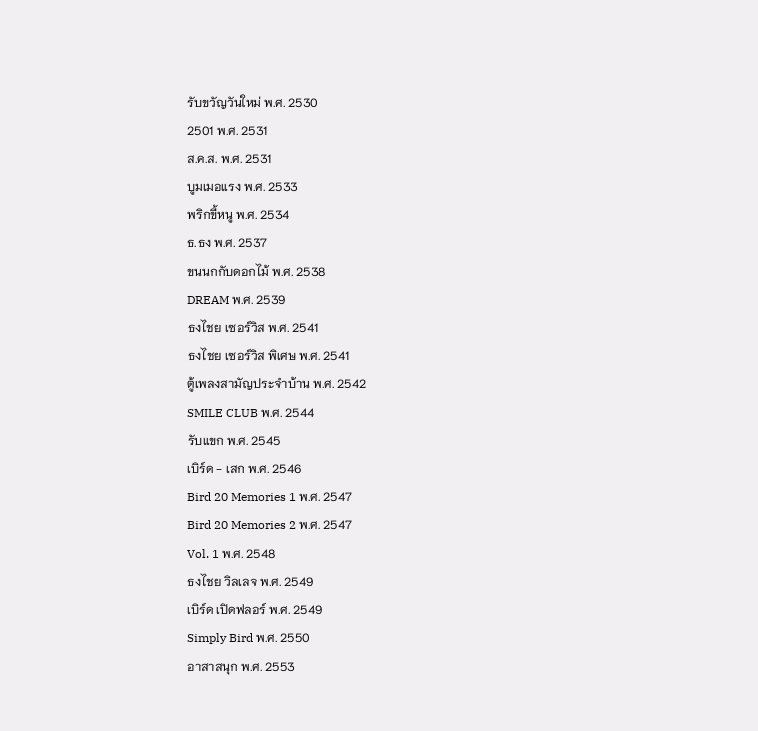รับขวัญวันใหม่ พ.ศ. 2530
2501 พ.ศ. 2531
ส.ค.ส. พ.ศ. 2531
บูมเมอแรง พ.ศ. 2533
พริกขี้หนู พ.ศ. 2534
ธ.ธง พ.ศ. 2537
ขนนกกับดอกไม้ พ.ศ. 2538
DREAM พ.ศ. 2539
ธงไชย เซอร์วิส พ.ศ. 2541
ธงไชย เซอร์วิส พิเศษ พ.ศ. 2541
ตู้เพลงสามัญประจำบ้าน พ.ศ. 2542
SMILE CLUB พ.ศ. 2544
รับแขก พ.ศ. 2545
เบิร์ด - เสก พ.ศ. 2546
Bird 20 Memories 1 พ.ศ. 2547
Bird 20 Memories 2 พ.ศ. 2547
Vol. 1 พ.ศ. 2548
ธงไชย วิลเลจ พ.ศ. 2549
เบิร์ด เปิดฟลอร์ พ.ศ. 2549
Simply Bird พ.ศ. 2550
อาสาสนุก พ.ศ. 2553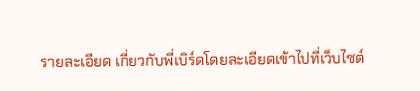รายละเอียด เกี่ยวกับพี่เบิร์ดโดยละเอียดเข้าไปที่เว็บไซต์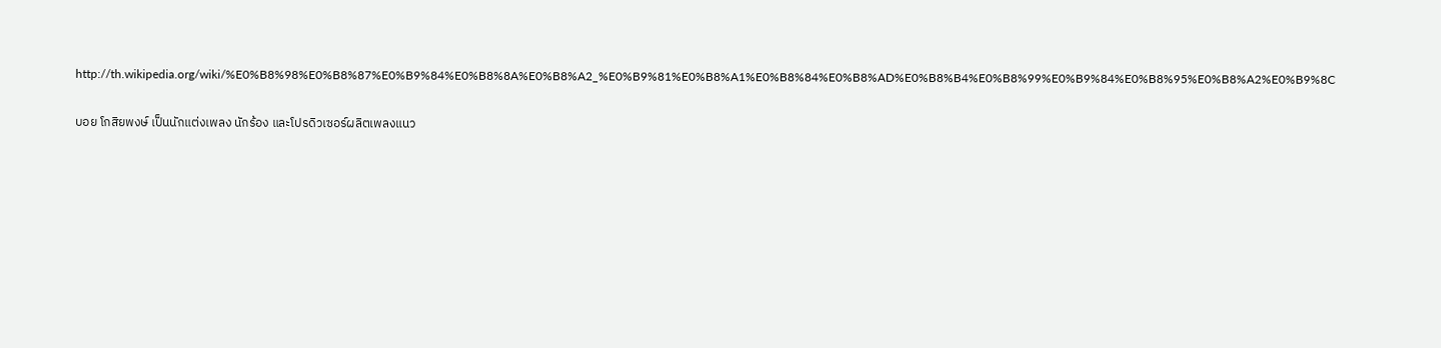http://th.wikipedia.org/wiki/%E0%B8%98%E0%B8%87%E0%B9%84%E0%B8%8A%E0%B8%A2_%E0%B9%81%E0%B8%A1%E0%B8%84%E0%B8%AD%E0%B8%B4%E0%B8%99%E0%B9%84%E0%B8%95%E0%B8%A2%E0%B9%8C

บอย โกสิยพงษ์ เป็นนักแต่งเพลง นักร้อง และโปรดิวเซอร์ผลิตเพลงแนว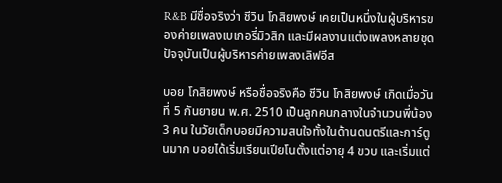R&B มีชื่อจริงว่า ชีวิน โกสิยพงษ์ เคยเป็นหนึ่งในผู้บริหารของค่ายเพลงเบเกอรี่มิวสิก และมีผลงานแต่งเพลงหลายชุด ปัจจุบันเป็นผู้บริหารค่ายเพลงเลิฟอีส

บอย โกสิยพงษ์ หรือชื่อจริงคือ ชีวิน โกสิยพงษ์ เกิดเมื่อวันที่ 5 กันยายน พ.ศ. 2510 เป็นลูกคนกลางในจำนวนพี่น้อง 3 คน ในวัยเด็กบอยมีความสนใจทั้งในด้านดนตรีและการ์ตูนมาก บอยได้เริ่มเรียนเปียโนตั้งแต่อายุ 4 ขวบ และเริ่มแต่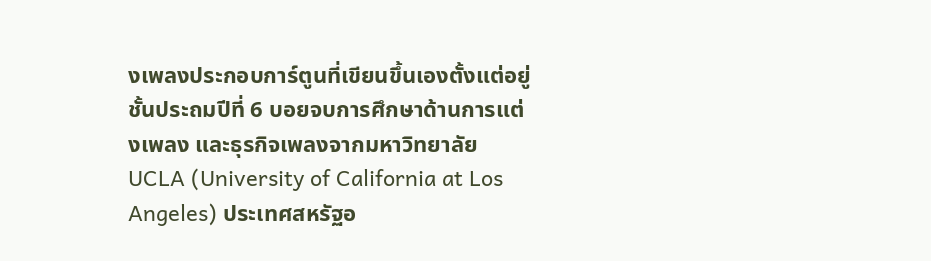งเพลงประกอบการ์ตูนที่เขียนขึ้นเองตั้งแต่อยู่ชั้นประถมปีที่ 6 บอยจบการศึกษาด้านการแต่งเพลง และธุรกิจเพลงจากมหาวิทยาลัย UCLA (University of California at Los Angeles) ประเทศสหรัฐอ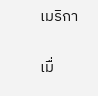เมริกา

เมื่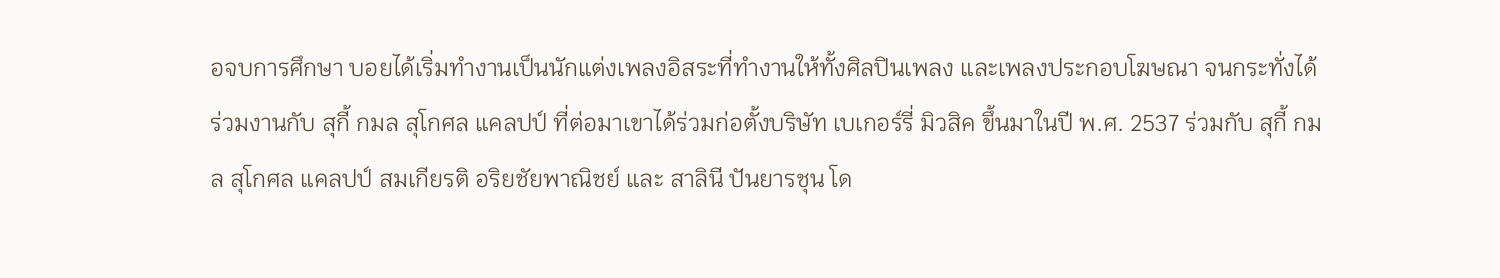อจบการศึกษา บอยได้เริ่มทำงานเป็นนักแต่งเพลงอิสระที่ทำงานให้ทั้งศิลปินเพลง และเพลงประกอบโฆษณา จนกระทั่งได้ร่วมงานกับ สุกี้ กมล สุโกศล แคลปป์ ที่ต่อมาเขาได้ร่วมก่อตั้งบริษัท เบเกอร์รี่ มิวสิค ขึ้นมาในปี พ.ศ. 2537 ร่วมกับ สุกี้ กมล สุโกศล แคลปป์ สมเกียรติ อริยชัยพาณิชย์ และ สาลินี ปันยารชุน โด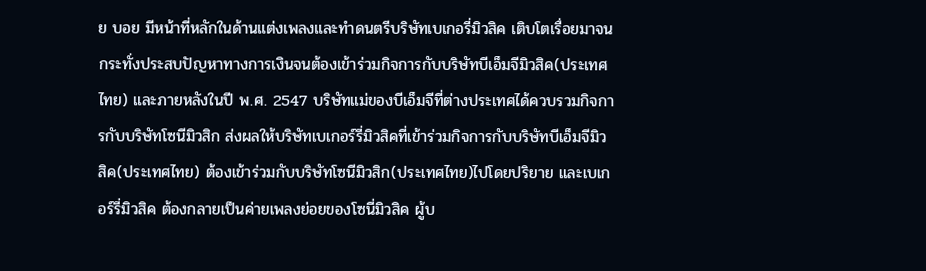ย บอย มีหน้าที่หลักในด้านแต่งเพลงและทำดนตรีบริษัทเบเกอรี่มิวสิค เติบโตเรื่อยมาจนกระทั่งประสบปัญหาทางการเงินจนต้องเข้าร่วมกิจการกับบริษัทบีเอ็มจีมิวสิค(ประเทศไทย) และภายหลังในปี พ.ศ. 2547 บริษัทแม่ของบีเอ็มจีที่ต่างประเทศได้ควบรวมกิจการกับบริษัทโซนีมิวสิก ส่งผลให้บริษัทเบเกอร์รี่มิวสิคที่เข้าร่วมกิจการกับบริษัทบีเอ็มจีมิวสิค(ประเทศไทย) ต้องเข้าร่วมกับบริษัทโซนีมิวสิก(ประเทศไทย)ไปโดยปริยาย และเบเกอร์รี่มิวสิค ต้องกลายเป็นค่ายเพลงย่อยของโซนี่มิวสิค ผู้บ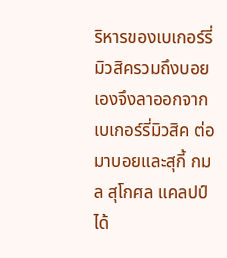ริหารของเบเกอร์รี่มิวสิครวมถึงบอยเองจึงลาออกจากเบเกอร์รี่มิวสิค ต่อมาบอยและสุกี้ กมล สุโกศล แคลปป์ ได้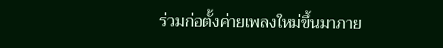ร่วมก่อตั้งค่ายเพลงใหม่ขึ้นมาภาย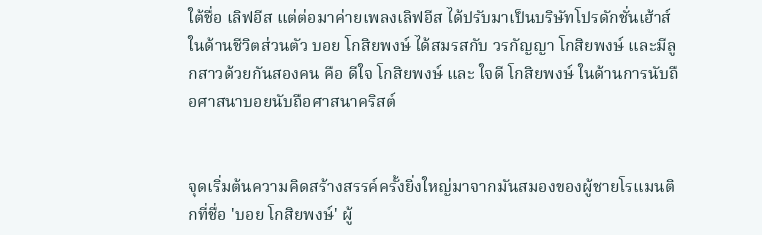ใต้ชื่อ เลิฟอีส แต่ต่อมาค่ายเพลงเลิฟอีส ได้ปรับมาเป็นบริษัทโปรดักชั่นเฮ้าส์ ในด้านชีวิตส่วนตัว บอย โกสิยพงษ์ ได้สมรสกับ วรกัญญา โกสิยพงษ์ และมีลูกสาวด้วยกันสองคน คือ ดีใจ โกสิยพงษ์ และ ใจดี โกสิยพงษ์ ในด้านการนับถือศาสนาบอยนับถือศาสนาคริสต์


จุดเริ่มต้นความคิดสร้างสรรค์ครั้งยิ่งใหญ่มาจากมันสมองของผู้ชายโรแมนติกที่ชื่อ 'บอย โกสิยพงษ์' ผู้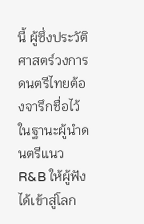นี้ ผู้ซึ่งประวัติศาสตร์วงการดนตรีไทยต้องจารึกชื่อไว้ ในฐานะผู้นำดนตรีแนว R&B ให้ผู้ฟังได้เข้าสู่โลก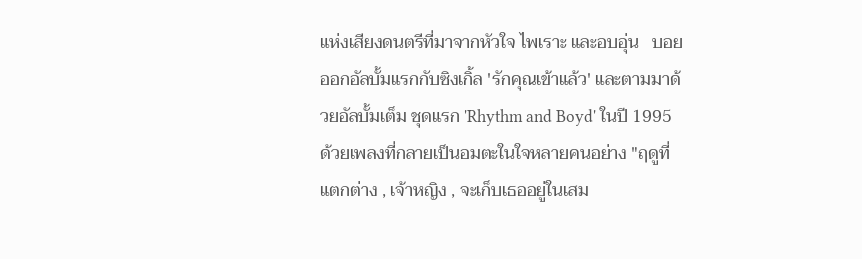แห่งเสียงดนตรีที่มาจากหัวใจ ไพเราะ และอบอุ่น   บอยออกอัลบั้มแรกกับซิงเกิ้ล 'รักคุณเข้าแล้ว' และตามมาด้วยอัลบั้มเต็ม ชุดแรก 'Rhythm and Boyd' ในปี 1995 ด้วยเพลงที่กลายเป็นอมตะในใจหลายคนอย่าง "ฤดูที่แตกต่าง , เจ้าหญิง , จะเก็บเธออยู่ในเสม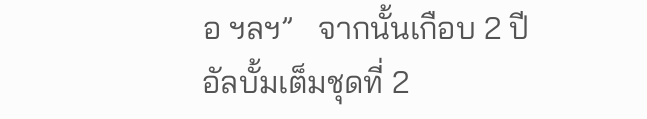อ ฯลฯ”   จากนั้นเกือบ 2 ปีอัลบั้มเต็มชุดที่ 2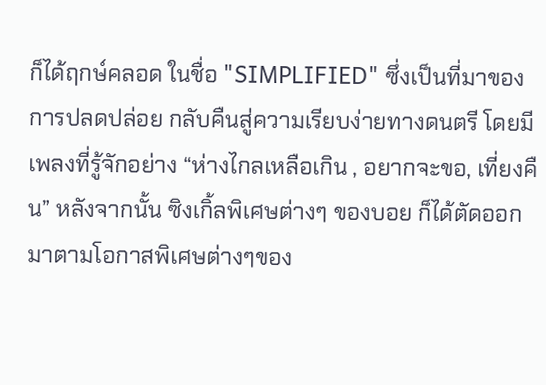ก็ได้ฤกษ์คลอด ในชื่อ "SIMPLIFIED" ซึ่งเป็นที่มาของการปลดปล่อย กลับคืนสู่ความเรียบง่ายทางดนตรี โดยมีเพลงที่รู้จักอย่าง “ห่างไกลเหลือเกิน , อยากจะขอ, เที่ยงคืน” หลังจากนั้น ซิงเกิ้ลพิเศษต่างๆ ของบอย ก็ได้ตัดออกมาตามโอกาสพิเศษต่างๆของ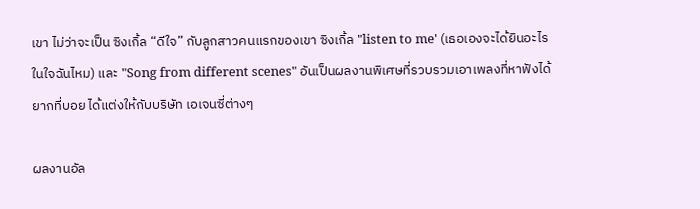เขา ไม่ว่าจะเป็น ซิงเกิ้ล “ดีใจ” กับลูกสาวคนแรกของเขา ซิงเกิ้ล "listen to me' (เธอเองจะได้ยินอะไรในใจฉันไหม) และ "Song from different scenes" อันเป็นผลงานพิเศษที่รวบรวมเอาเพลงที่หาฟังได้ยากที่บอย ได้แต่งให้กับบริษัท เอเจนซี่ต่างๆ

ผลงานอัล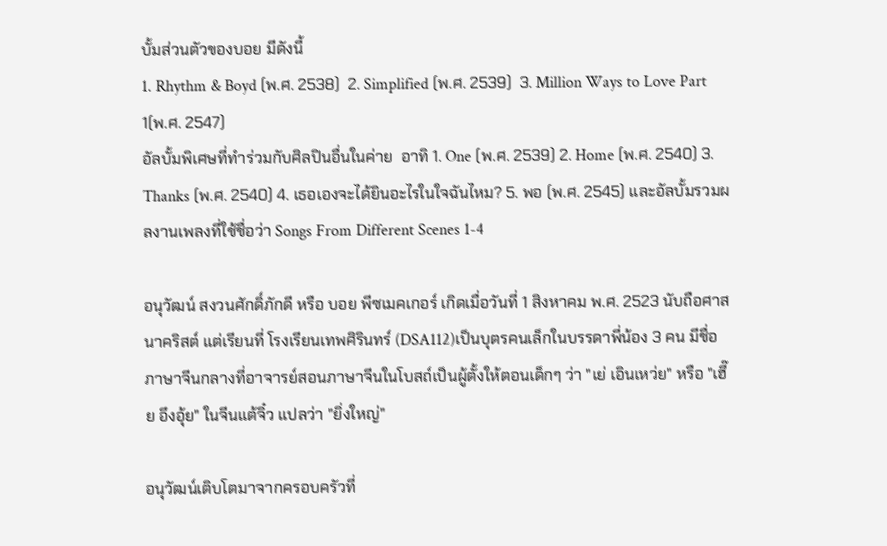บั้มส่วนตัวของบอย มีดังนี้
1. Rhythm & Boyd (พ.ศ. 2538)  2. Simplified (พ.ศ. 2539)  3. Million Ways to Love Part 1(พ.ศ. 2547)
อัลบั้มพิเศษที่ทำร่วมกับศิลปินอื่นในค่าย  อาทิ 1. One (พ.ศ. 2539) 2. Home (พ.ศ. 2540) 3. Thanks (พ.ศ. 2540) 4. เธอเองจะได้ยินอะไรในใจฉันไหม? 5. พอ (พ.ศ. 2545) และอัลบั้มรวมผลงานเพลงที่ใช้ชื่อว่า Songs From Different Scenes 1-4

อนุวัฒน์ สงวนศักดิ์ภักดี หรือ บอย พีซเมคเกอร์ เกิดเมื่อวันที่ 1 สิงหาคม พ.ศ. 2523 นับถือศาสนาคริสต์ แต่เรียนที่ โรงเรียนเทพศิรินทร์ (DSA112)เป็นบุตรคนเล็กในบรรดาพี่น้อง 3 คน มีชื่อภาษาจีนกลางที่อาจารย์สอนภาษาจีนในโบสถ์เป็นผู้ตั้งให้ตอนเด็กๆ ว่า "เย่ เอินเหว่ย" หรือ "เฮี๊ย อึงอุ้ย" ในจีนแต้จิ๋ว แปลว่า "ยิ่งใหญ่"

อนุวัฒน์เติบโตมาจากครอบครัวที่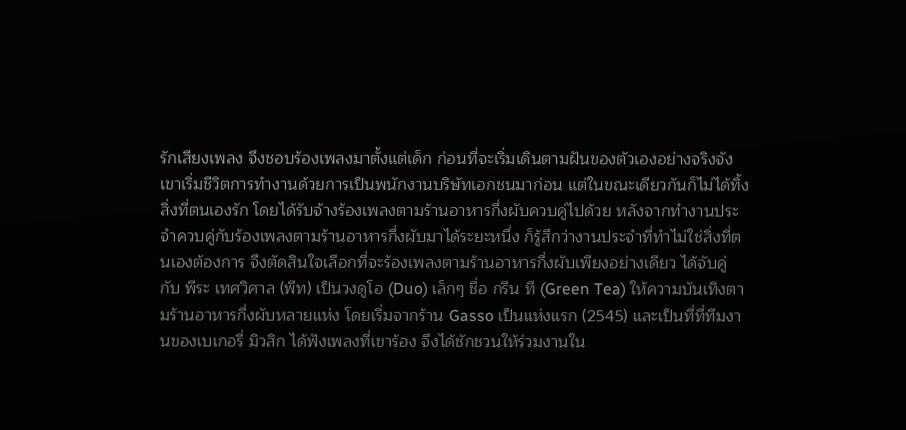รักเสียงเพลง จึงชอบร้องเพลงมาตั้งแต่เด็ก ก่อนที่จะเริ่มเดินตามฝันของตัวเองอย่างจริงจัง เขาเริ่มชีวิตการทำงานด้วยการเป็นพนักงานบริษัทเอกชนมาก่อน แต่ในขณะเดียวกันก็ไม่ได้ทิ้งสิ่งที่ตนเองรัก โดยได้รับจ้างร้องเพลงตามร้านอาหารกึ่งผับควบคู่ไปด้วย หลังจากทำงานประจำควบคู่กับร้องเพลงตามร้านอาหารกึ่งผับมาได้ระยะหนึ่ง ก็รู้สึกว่างานประจำที่ทำไม่ใช่สิ่งที่ตนเองต้องการ จึงตัดสินใจเลือกที่จะร้องเพลงตามร้านอาหารกึ่งผับเพียงอย่างเดียว ได้จับคู่ กับ พีระ เทศวิศาล (พีท) เป็นวงดูโอ (Duo) เล็กๆ ชื่อ กรีน ที (Green Tea) ให้ความบันเทิงตามร้านอาหารกึ่งผับหลายแห่ง โดยเริ่มจากร้าน Gasso เป็นแห่งแรก (2545) และเป็นที่ที่ทีมงานของเบเกอรี่ มิวสิก ได้ฟังเพลงที่เขาร้อง จึงได้ชักชวนให้ร่วมงานใน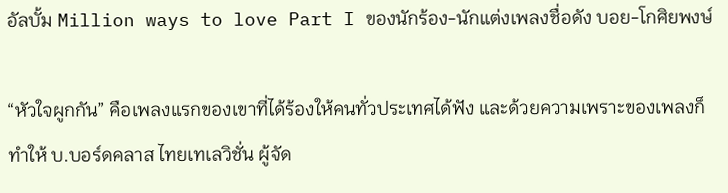อัลบั้ม Million ways to love Part I ของนักร้อง-นักแต่งเพลงชื่อดัง บอย-โกศิยพงษ์

“หัวใจผูกกัน” คือเพลงแรกของเขาที่ได้ร้องให้คนทั่วประเทศได้ฟัง และด้วยความเพราะของเพลงก็ทำให้ บ.บอร์ดคลาส ไทยเทเลวิชั่น ผู้จัด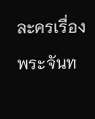ละครเรื่องพระจันท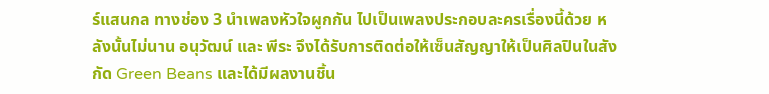ร์แสนกล ทางช่อง 3 นำเพลงหัวใจผูกกัน ไปเป็นเพลงประกอบละครเรื่องนี้ด้วย หลังนั้นไม่นาน อนุวัฒน์ และ พีระ จึงได้รับการติดต่อให้เซ็นสัญญาให้เป็นศิลปินในสังกัด Green Beans และได้มีผลงานชิ้น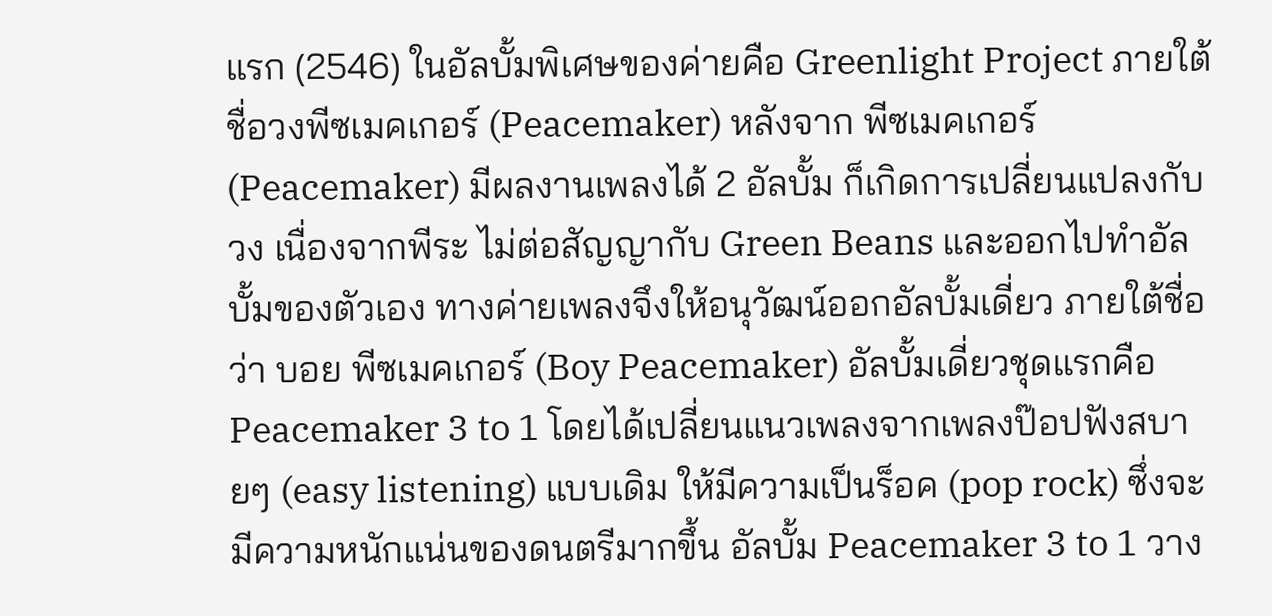แรก (2546) ในอัลบั้มพิเศษของค่ายคือ Greenlight Project ภายใต้ชื่อวงพีซเมคเกอร์ (Peacemaker) หลังจาก พีซเมคเกอร์ (Peacemaker) มีผลงานเพลงได้ 2 อัลบั้ม ก็เกิดการเปลี่ยนแปลงกับวง เนื่องจากพีระ ไม่ต่อสัญญากับ Green Beans และออกไปทำอัลบั้มของตัวเอง ทางค่ายเพลงจึงให้อนุวัฒน์ออกอัลบั้มเดี่ยว ภายใต้ชื่อว่า บอย พีซเมคเกอร์ (Boy Peacemaker) อัลบั้มเดี่ยวชุดแรกคือ Peacemaker 3 to 1 โดยได้เปลี่ยนแนวเพลงจากเพลงป๊อปฟังสบายๆ (easy listening) แบบเดิม ให้มีความเป็นร็อค (pop rock) ซึ่งจะมีความหนักแน่นของดนตรีมากขึ้น อัลบั้ม Peacemaker 3 to 1 วาง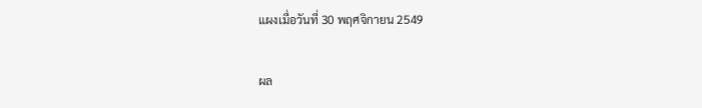แผงเมื่อวันที่ 30 พฤศจิกายน 2549

ผล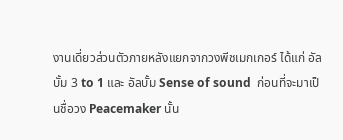งานเดี่ยวส่วนตัวภายหลังแยกจากวงพีชเมกเกอร์ ได้แก่ อัลบั้ม 3 to 1 และ อัลบั้ม Sense of sound  ก่อนที่จะมาเป็นชื่อวง Peacemaker นั้น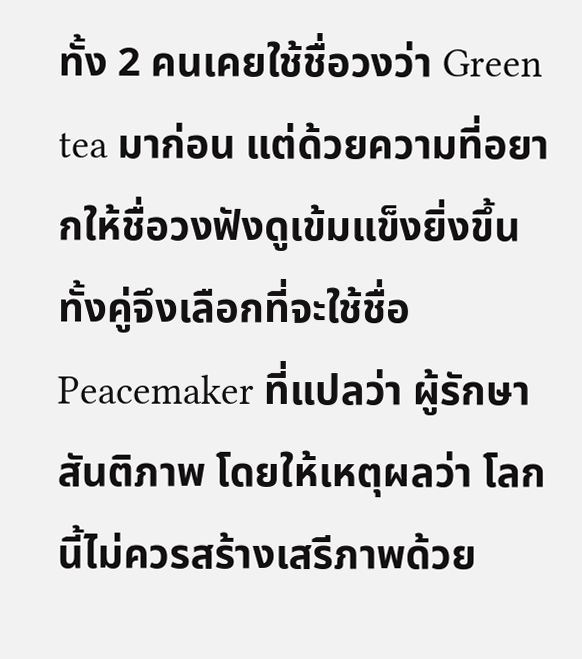ทั้ง 2 คนเคยใช้ชื่อวงว่า Green tea มาก่อน แต่ด้วยความที่อยากให้ชื่อวงฟังดูเข้มแข็งยิ่งขึ้น ทั้งคู่จึงเลือกที่จะใช้ชื่อ Peacemaker ที่แปลว่า ผู้รักษาสันติภาพ โดยให้เหตุผลว่า โลกนี้ไม่ควรสร้างเสรีภาพด้วย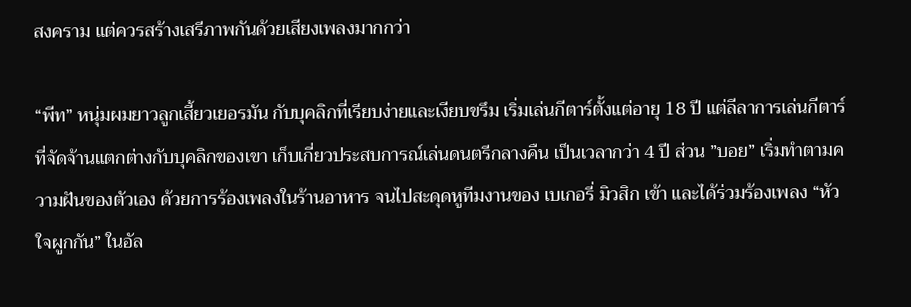สงคราม แต่ควรสร้างเสรีภาพกันด้วยเสียงเพลงมากกว่า

“พีท” หนุ่มผมยาวลูกเสี้ยวเยอรมัน กับบุคลิกที่เรียบง่ายและเงียบขรึม เริ่มเล่นกีตาร์ตั้งแต่อายุ 18 ปี แต่ลีลาการเล่นกีตาร์ที่จัดจ้านแตกต่างกับบุคลิกของเขา เก็บเกี่ยวประสบการณ์เล่นดนตรีกลางคืน เป็นเวลากว่า 4 ปี ส่วน ”บอย” เริ่มทำตามความฝันของตัวเอง ด้วยการร้องเพลงในร้านอาหาร จนไปสะดุดหูทีมงานของ เบเกอรี่ มิวสิก เข้า และได้ร่วมร้องเพลง “หัวใจผูกกัน” ในอัล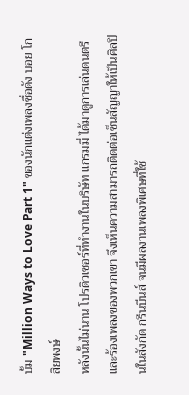บั้ม "Million Ways to Love Part 1" ของนักแต่งเพลงชื่อดัง บอย โกสิยพงษ์
หลังนั้นไม่นาน โปรดิวเซอร์ที่ทำงานในบริษัท แกรมมี่ ได้มาดูการเล่นดนตรีและร้องเพลงของพวกเขา จึงเห็นความสามารถติดต่อเซ็นสัญญาให้เป็นศิลปินในสังกัด กรีนบีนส์ จนมีผลงานเพลงพิเศษที่ใช้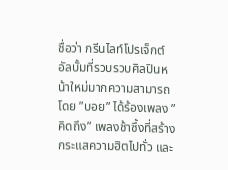ชื่อว่า กรีนไลท์โปรเจ็กต์ อัลบั้มที่รวบรวบศิลปินหน้าใหม่มากความสามารถ โดย ”บอย” ได้ร้องเพลง ”คิดถึง” เพลงช้าซึ้งที่สร้างกระแสความฮิตไปทั่ว และ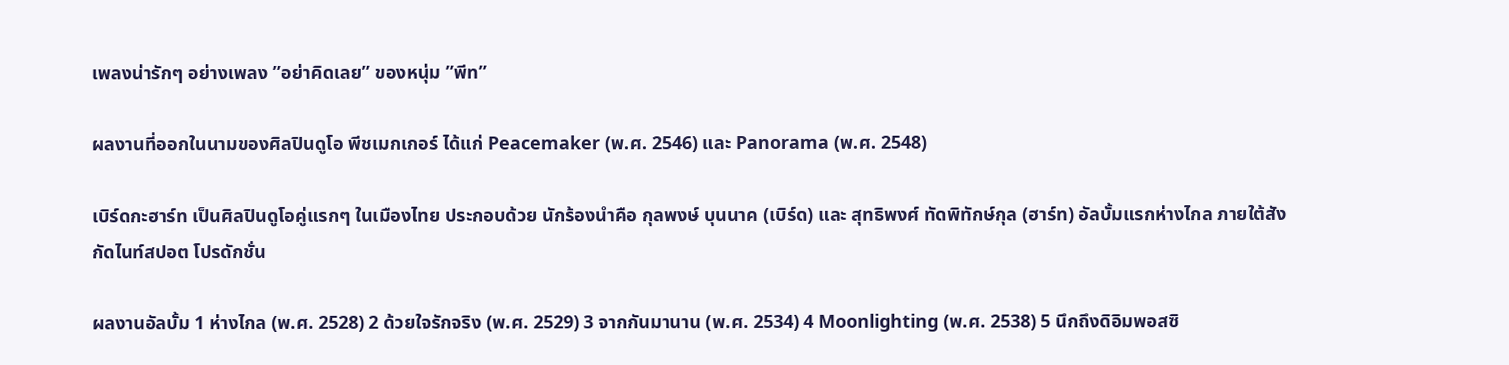เพลงน่ารักๆ อย่างเพลง ”อย่าคิดเลย” ของหนุ่ม ”พีท”

ผลงานที่ออกในนามของศิลปินดูโอ พีชเมกเกอร์ ได้แก่ Peacemaker (พ.ศ. 2546) และ Panorama (พ.ศ. 2548)

เบิร์ดกะฮาร์ท เป็นศิลปินดูโอคู่แรกๆ ในเมืองไทย ประกอบด้วย นักร้องนำคือ กุลพงษ์ บุนนาค (เบิร์ด) และ สุทธิพงศ์ ทัดพิทักษ์กุล (ฮาร์ท) อัลบั้มแรกห่างไกล ภายใต้สังกัดไนท์สปอต โปรดักชั่น

ผลงานอัลบั้ม 1 ห่างไกล (พ.ศ. 2528) 2 ด้วยใจรักจริง (พ.ศ. 2529) 3 จากกันมานาน (พ.ศ. 2534) 4 Moonlighting (พ.ศ. 2538) 5 นึกถึงดิอิมพอสซิ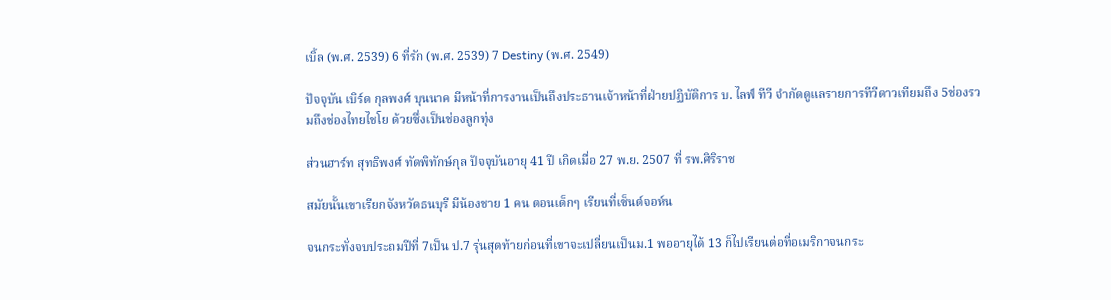เบิ้ล (พ.ศ. 2539) 6 ที่รัก (พ.ศ. 2539) 7 Destiny (พ.ศ. 2549)

ปัจจุบัน เบิร์ด กุลพงศ์ บุนนาค มีหน้าที่การงานเป็นถึงประธานเจ้าหน้าที่ฝ่ายปฏิบัติการ บ. ไลฟ์ ทีวี จำกัดดูแลรายการทีวีดาวเทียมถึง 5ช่องรวมถึงช่องไทยไชโย ด้วยซึ่งเป็นช่องลูกทุ่ง

ส่วนฮาร์ท สุทธิพงศ์ ทัดพิทักษ์กุล ปัจจุบันอายุ 41 ปี เกิดเมื่อ 27 พ.ย. 2507 ที่ รพ.ศิริราช

สมัยนั้นเขาเรียกจังหวัดธนบุรี มีน้องชาย 1 คน ตอนเด็กๆ เรียนที่เซ็นต์จอห์น

จนกระทั่งจบประถมปีที่ 7เป็น ป.7 รุ่นสุดท้ายก่อนที่เขาจะเปลี่ยนเป็นม.1 พออายุได้ 13 ก็ไปเรียนต่อที่อเมริกาจนกระ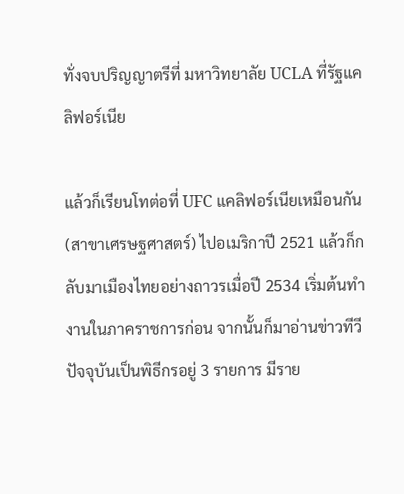ทั่งจบปริญญาตรีที่ มหาวิทยาลัย UCLA ที่รัฐแคลิฟอร์เนีย

แล้วก็เรียนโทต่อที่ UFC แคลิฟอร์เนียเหมือนกัน (สาขาเศรษฐศาสตร์) ไปอเมริกาปี 2521 แล้วก็กลับมาเมืองไทยอย่างถาวรเมื่อปี 2534 เริ่มต้นทำงานในภาคราชการก่อน จากนั้นก็มาอ่านข่าวทีวี ปัจจุบันเป็นพิธีกรอยู่ 3 รายการ มีราย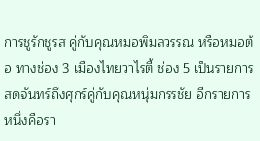การชูรักชูรส คู่กับคุณหมอพิมลวรรณ หรือหมอต้อ ทางช่อง 3 เมืองไทยวาไรตี้ ช่อง 5 เป็นรายการสดจันทร์ถึงศุกร์คู่กับคุณหนุ่มกรรชัย อีกรายการหนึ่งคือรา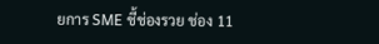ยการ SME ชี้ช่องรวย ช่อง 11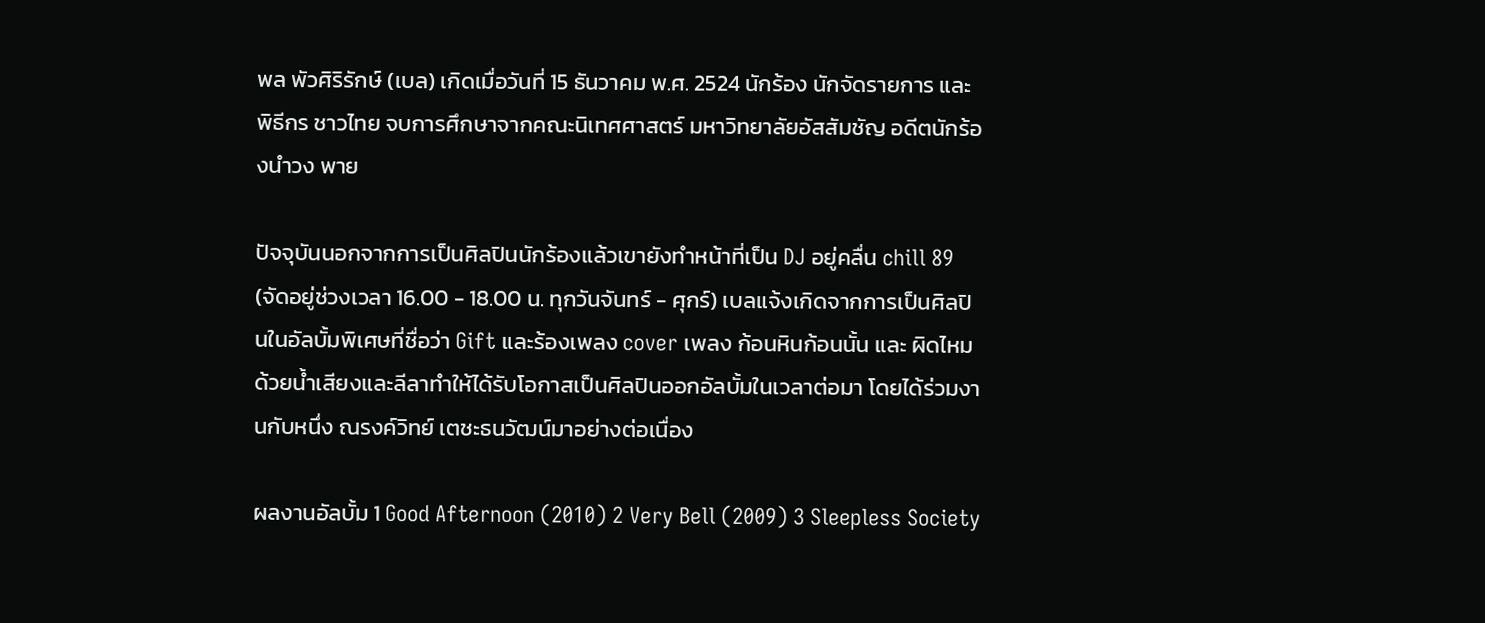พล พัวศิริรักษ์ (เบล) เกิดเมื่อวันที่ 15 ธันวาคม พ.ศ. 2524 นักร้อง นักจัดรายการ และพิธีกร ชาวไทย จบการศึกษาจากคณะนิเทศศาสตร์ มหาวิทยาลัยอัสสัมชัญ อดีตนักร้องนำวง พาย

ปัจจุบันนอกจากการเป็นศิลปินนักร้องแล้วเขายังทำหน้าที่เป็น DJ อยู่คลื่น chill 89 (จัดอยู่ช่วงเวลา 16.00 - 18.00 น. ทุกวันจันทร์ - ศุกร์) เบลแจ้งเกิดจากการเป็นศิลปินในอัลบั้มพิเศษที่ชื่อว่า Gift และร้องเพลง cover เพลง ก้อนหินก้อนนั้น และ ผิดไหม ด้วยน้ำเสียงและลีลาทำให้ได้รับโอกาสเป็นศิลปินออกอัลบั้มในเวลาต่อมา โดยได้ร่วมงานกับหนึ่ง ณรงค์วิทย์ เตชะธนวัฒน์มาอย่างต่อเนื่อง

ผลงานอัลบั้ม 1 Good Afternoon (2010) 2 Very Bell (2009) 3 Sleepless Society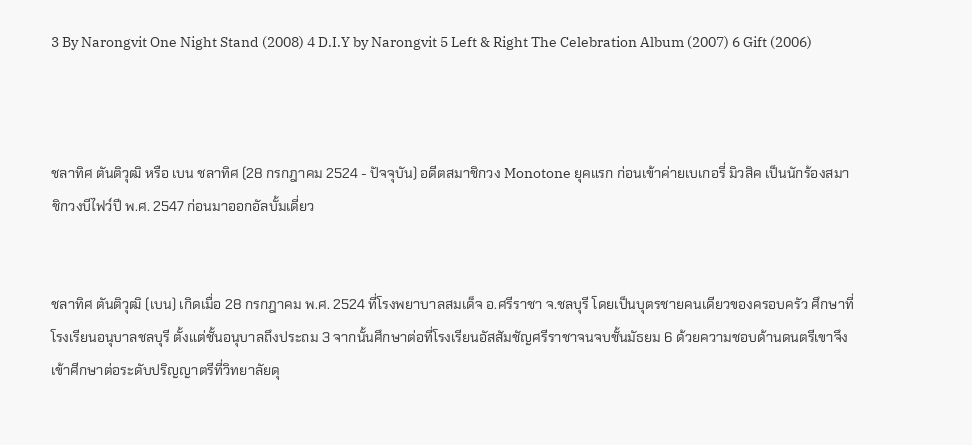3 By Narongvit One Night Stand (2008) 4 D.I.Y by Narongvit 5 Left & Right The Celebration Album (2007) 6 Gift (2006)



ชลาทิศ ตันติวุฒิ หรือ เบน ชลาทิศ (28 กรกฎาคม 2524 - ปัจจุบัน) อดีตสมาชิกวง Monotone ยุคแรก ก่อนเข้าค่ายเบเกอรี่ มิวสิค เป็นนักร้องสมาชิกวงบีไฟว์ปี พ.ศ. 2547 ก่อนมาออกอัลบั้มเดี่ยว


ชลาทิศ ตันติวุฒิ (เบน) เกิดเมื่อ 28 กรกฎาคม พ.ศ. 2524 ที่โรงพยาบาลสมเด็จ อ.ศรีราชา จ.ชลบุรี โดยเป็นบุตรชายคนเดียวของครอบครัว ศึกษาที่โรงเรียนอนุบาลชลบุรี ตั้งแต่ชั้นอนุบาลถึงประถม 3 จากนั้นศึกษาต่อที่โรงเรียนอัสสัมชัญศรีราชาจนจบชั้นมัธยม 6 ด้วยความชอบด้านดนตรีเขาจึงเข้าศีกษาต่อระดับปริญญาตรีที่วิทยาลัยดุ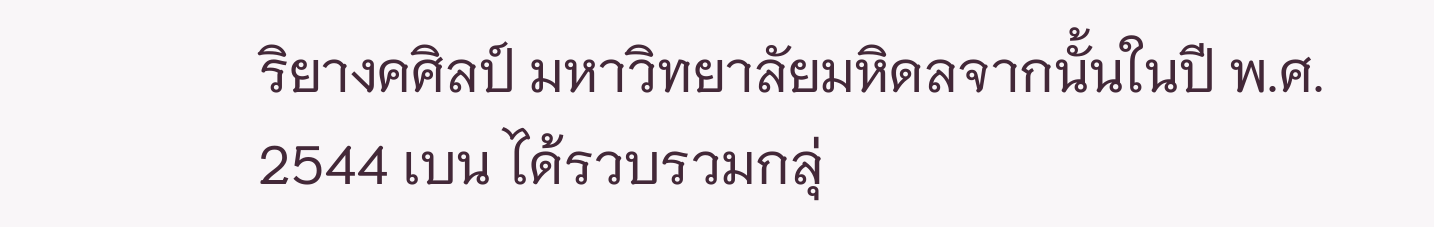ริยางคศิลป์ มหาวิทยาลัยมหิดลจากนั้นในปี พ.ศ. 2544 เบน ได้รวบรวมกลุ่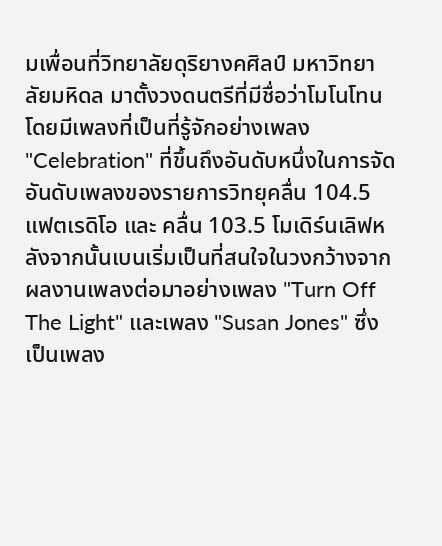มเพื่อนที่วิทยาลัยดุริยางคศิลป์ มหาวิทยาลัยมหิดล มาตั้งวงดนตรีที่มีชื่อว่าโมโนโทน โดยมีเพลงที่เป็นที่รู้จักอย่างเพลง "Celebration" ที่ขึ้นถึงอันดับหนึ่งในการจัดอันดับเพลงของรายการวิทยุคลื่น 104.5 แฟตเรดิโอ และ คลื่น 103.5 โมเดิร์นเลิฟหลังจากนั้นเบนเริ่มเป็นที่สนใจในวงกว้างจากผลงานเพลงต่อมาอย่างเพลง "Turn Off The Light" และเพลง "Susan Jones" ซึ่งเป็นเพลง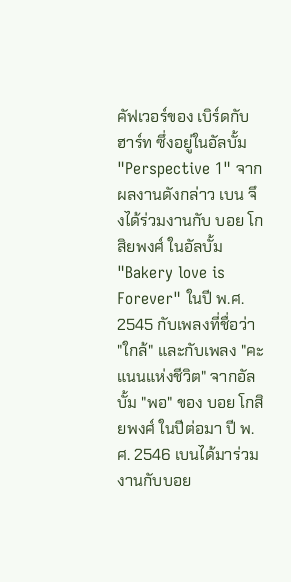คัฟเวอร์ของ เบิร์ดกับฮาร์ท ซึ่งอยู่ในอัลบั้ม "Perspective 1" จากผลงานดังกล่าว เบน จึงได้ร่วมงานกับ บอย โกสิยพงศ์ ในอัลบั้ม "Bakery love is Forever" ในปี พ.ศ. 2545 กับเพลงที่ชื่อว่า "ใกล้" และกับเพลง "คะแนนแห่งชีวิต" จากอัลบั้ม "พอ" ของ บอย โกสิยพงศ์ ในปีต่อมา ปี พ.ศ. 2546 เบนได้มาร่วมงานกับบอย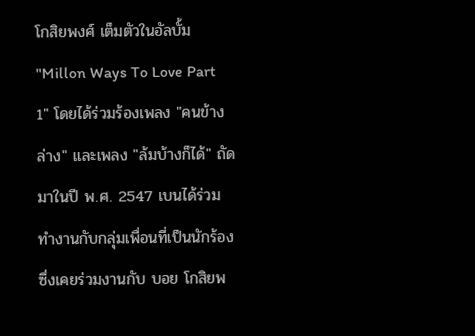โกสิยพงศ์ เต็มตัวในอัลบั้ม "Millon Ways To Love Part 1" โดยได้ร่วมร้องเพลง "คนข้างล่าง" และเพลง "ล้มบ้างก็ได้" ถัดมาในปี พ.ศ. 2547 เบนได้ร่วมทำงานกับกลุ่มเพื่อนที่เป็นนักร้องซึ่งเคยร่วมงานกับ บอย โกสิยพ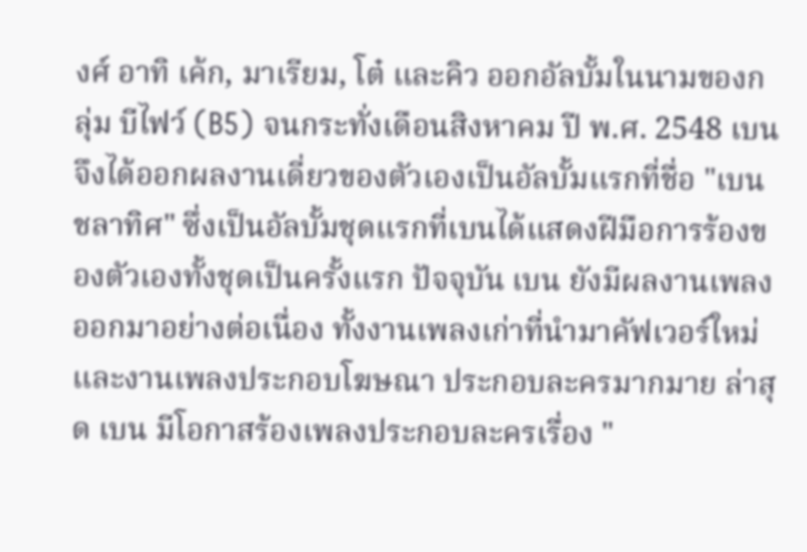งศ์ อาทิ เค้ก, มาเรียม, โต๋ และคิว ออกอัลบั้มในนามของกลุ่ม บีไฟว์ (B5) จนกระทั่งเดือนสิงหาคม ปี พ.ศ. 2548 เบน จึงได้ออกผลงานเดี่ยวของตัวเองเป็นอัลบั้มแรกที่ชื่อ "เบน ชลาทิศ" ซึ่งเป็นอัลบั้มชุดแรกที่เบนได้แสดงฝีมือการร้องของตัวเองทั้งชุดเป็นครั้งแรก ปัจจุบัน เบน ยังมีผลงานเพลงออกมาอย่างต่อเนื่อง ทั้งงานเพลงเก่าที่นำมาคัฟเวอร์ใหม่ และงานเพลงประกอบโฆษณา ประกอบละครมากมาย ล่าสุด เบน มีโอกาสร้องเพลงประกอบละครเรื่อง "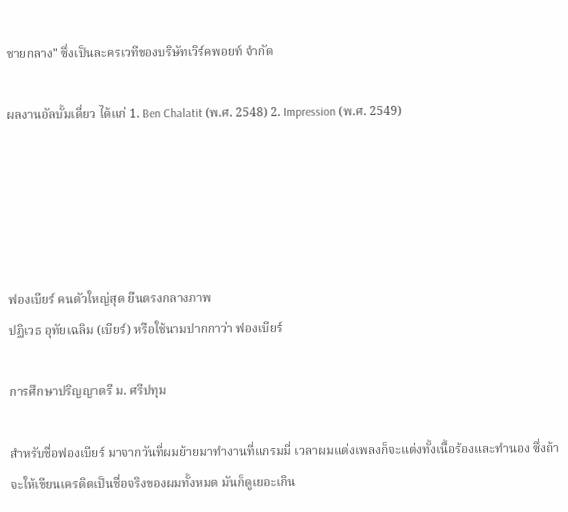ชายกลาง" ซึ่งเป็นละครเวทีของบริษัทเวิร์คพอยท์ จำกัด

ผลงานอัลบั้มเดี่ยว ได้แก่ 1. Ben Chalatit (พ.ศ. 2548) 2. Impression (พ.ศ. 2549)





ฟองเบียร์ คนตัวใหญ่สุด ยืนตรงกลางภาพ
ปฏิเวธ อุทัยเฉลิม (เบียร์) หรือใช้นามปากกาว่า ฟองเบียร์

การศึกษาปริญญาตรี ม. ศรีปทุม

สำหรับชื่อฟองเบียร์ มาจากวันที่ผมย้ายมาทำงานที่แกรมมี่ เวลาผมแต่งเพลงก็จะแต่งทั้งเนื้อร้องและทำนอง ซึ่งถ้าจะให้เขียนเครดิตเป็นชื่อจริงของผมทั้งหมด มันก็ดูเยอะเกิน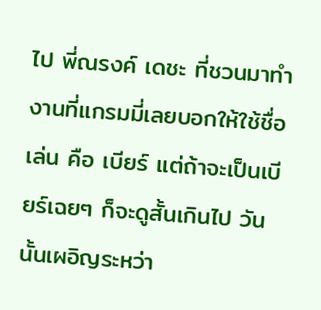ไป พี่ณรงค์ เดชะ ที่ชวนมาทำงานที่แกรมมี่เลยบอกให้ใช้ชื่อเล่น คือ เบียร์ แต่ถ้าจะเป็นเบียร์เฉยๆ ก็จะดูสั้นเกินไป วันนั้นเผอิญระหว่า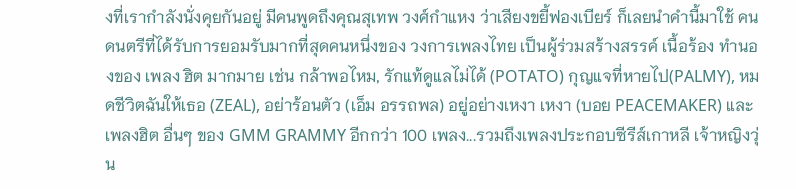งที่เรากำลังนั่งคุยกันอยู่ มีคนพูดถึงคุณสุเทพ วงศ์กำแหง ว่าเสียงขยี้ฟองเบียร์ ก็เลยนำคำนี้มาใช้ คนดนตรีที่ได้รับการยอมรับมากที่สุดคนหนึ่งของ วงการเพลงไทย เป็นผู้ร่วมสร้างสรรค์ เนื้อร้อง ทำนองของ เพลง ฮิต มากมาย เช่น กล้าพอไหม, รักแท้ดูแลไม่ได้ (POTATO) กุญแจที่หายไป(PALMY), หมดชีวิตฉันให้เธอ (ZEAL), อย่าร้อนตัว (เอ็ม อรรถพล) อยู่อย่างเหงา เหงา (บอย PEACEMAKER) และ เพลงฮิต อื่นๆ ของ GMM GRAMMY อีกกว่า 100 เพลง...รวมถึงเพลงประกอบซีรีส์เกาหลี เจ้าหญิงวุ่น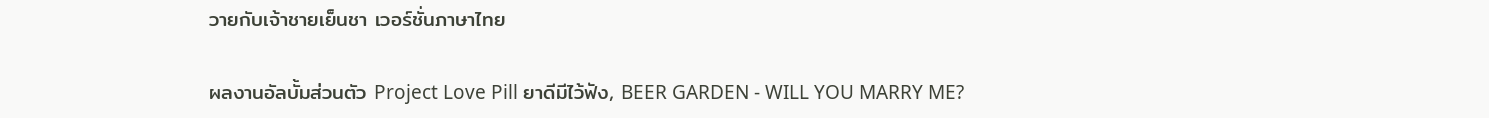วายกับเจ้าชายเย็นชา เวอร์ชั่นภาษาไทย

ผลงานอัลบั้มส่วนตัว Project Love Pill ยาดีมีไว้ฟัง, BEER GARDEN - WILL YOU MARRY ME?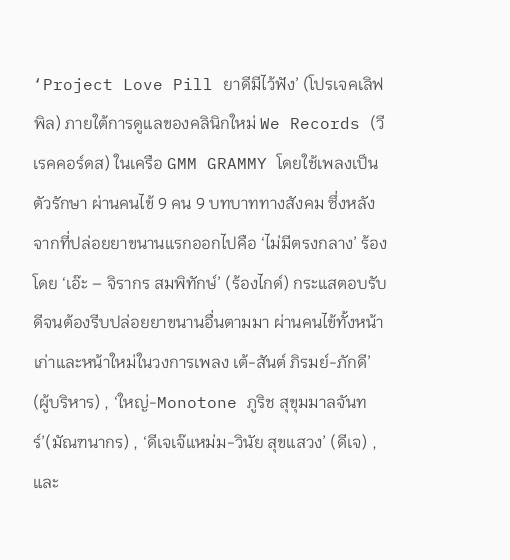‘Project Love Pill ยาดีมีไว้ฟัง’ (โปรเจคเลิฟพิล) ภายใต้การดูแลของคลินิกใหม่ We Records (วีเรคคอร์ดส) ในเครือ GMM GRAMMY โดยใช้เพลงเป็นตัวรักษา ผ่านคนไข้ 9 คน 9 บทบาททางสังคม ซึ่งหลังจากที่ปล่อยยาขนานแรกออกไปคือ ‘ไม่มีตรงกลาง’ ร้องโดย ‘เอ๊ะ – จิรากร สมพิทักษ์’ (ร้องไกด์) กระแสตอบรับดีจนต้องรีบปล่อยยาขนานอื่นตามมา ผ่านคนไข้ทั้งหน้าเก่าและหน้าใหม่ในวงการเพลง เต้-สันต์ ภิรมย์-ภักดี’ (ผู้บริหาร) , ‘ใหญ่-Monotone ภูริช สุขุมมาลจันทร์’(มัณฑนากร) , ‘ดีเจเจ๊แหม่ม-วินัย สุขแสวง’ (ดีเจ) , และ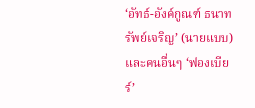‘อัทธ์-อังค์กูณฑ์ ธนาทรัพย์เจริญ’ (นายแบบ) และคนอื่นๆ ‘ฟองเบียร์’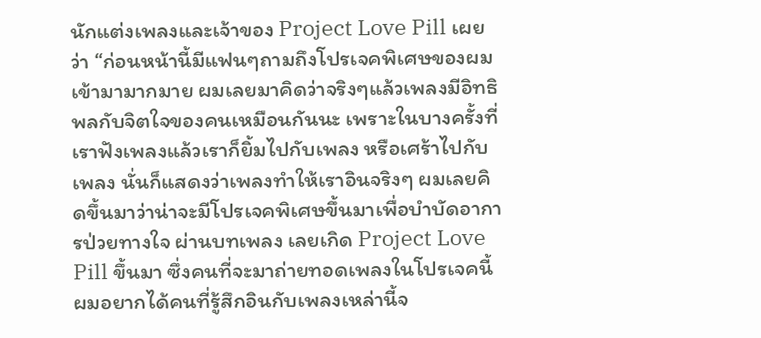นักแต่งเพลงและเจ้าของ Project Love Pill เผยว่า “ก่อนหน้านี้มีแฟนๆถามถึงโปรเจคพิเศษของผมเข้ามามากมาย ผมเลยมาคิดว่าจริงๆแล้วเพลงมีอิทธิพลกับจิตใจของคนเหมือนกันนะ เพราะในบางครั้งที่เราฟังเพลงแล้วเราก็ยิ้มไปกับเพลง หรือเศร้าไปกับเพลง นั่นก็แสดงว่าเพลงทำให้เราอินจริงๆ ผมเลยคิดขึ้นมาว่าน่าจะมีโปรเจคพิเศษขึ้นมาเพื่อบำบัดอาการป่วยทางใจ ผ่านบทเพลง เลยเกิด Project Love Pill ขึ้นมา ซึ่งคนที่จะมาถ่ายทอดเพลงในโปรเจคนี้ผมอยากได้คนที่รู้สึกอินกับเพลงเหล่านี้จ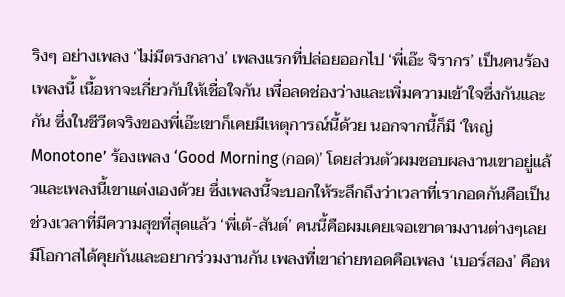ริงๆ อย่างเพลง ‘ไม่มีตรงกลาง’ เพลงแรกที่ปล่อยออกไป ‘พี่เอ๊ะ จิรากร’ เป็นคนร้องเพลงนี้ เนื้อหาจะเกี่ยวกับให้เชื่อใจกัน เพื่อลดช่องว่างและเพิ่มความเข้าใจซึ่งกันและกัน ซึ่งในชีวีตจริงของพี่เอ๊ะเขาก็เคยมีเหตุการณ์นี้ด้วย นอกจากนี้ก็มี ‘ใหญ่ Monotone’ ร้องเพลง ‘Good Morning (กอด)’ โดยส่วนตัวผมชอบผลงานเขาอยู่แล้วและเพลงนี้เขาแต่งเองด้วย ซึ่งเพลงนี้จะบอกให้ระลึกถึงว่าเวลาที่เรากอดกันคือเป็นช่วงเวลาที่มีความสุขที่สุดแล้ว ‘พี่เต้-สันต์’ คนนี้คือผมเคยเจอเขาตามงานต่างๆเลยมีโอกาสได้คุยกันและอยากร่วมงานกัน เพลงที่เขาถ่ายทอดคือเพลง ‘เบอร์สอง’ คือห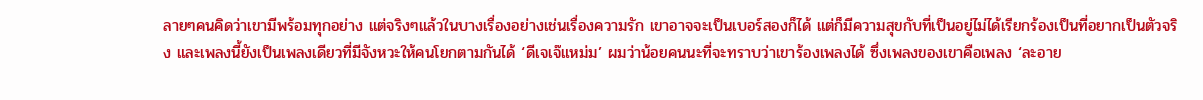ลายๆคนคิดว่าเขามีพร้อมทุกอย่าง แต่จริงๆแล้วในบางเรื่องอย่างเช่นเรื่องความรัก เขาอาจจะเป็นเบอร์สองก็ได้ แต่ก็มีความสุขกับที่เป็นอยู่ไม่ได้เรียกร้องเป็นที่อยากเป็นตัวจริง และเพลงนี้ยังเป็นเพลงเดียวที่มีจังหวะให้คนโยกตามกันได้ ‘ดีเจเจ๊แหม่ม’ ผมว่าน้อยคนนะที่จะทราบว่าเขาร้องเพลงได้ ซึ่งเพลงของเขาคือเพลง ‘ละอาย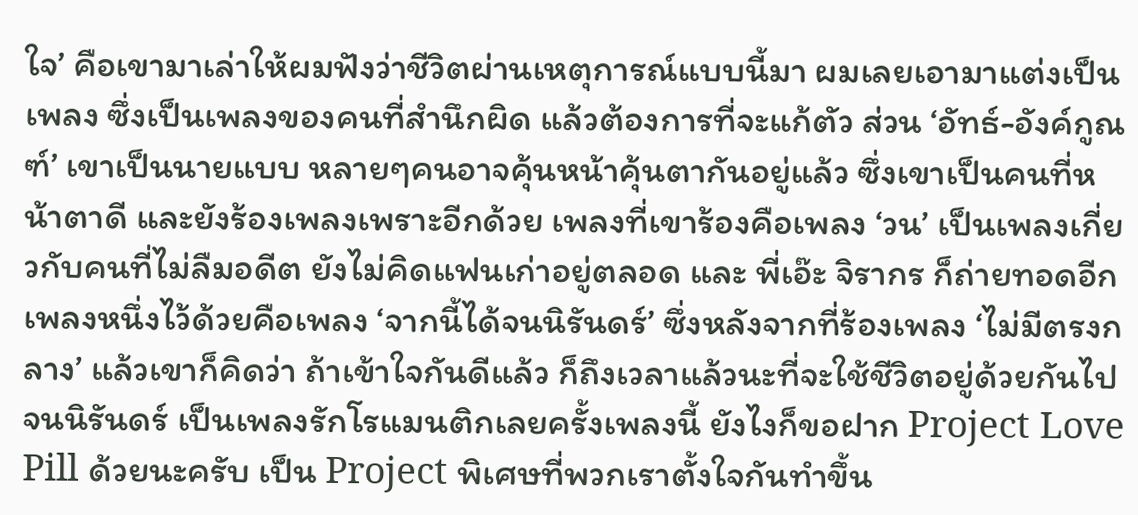ใจ’ คือเขามาเล่าให้ผมฟังว่าชีวิตผ่านเหตุการณ์แบบนี้มา ผมเลยเอามาแต่งเป็นเพลง ซึ่งเป็นเพลงของคนที่สำนึกผิด แล้วต้องการที่จะแก้ตัว ส่วน ‘อัทธ์-อังค์กูณฑ์’ เขาเป็นนายแบบ หลายๆคนอาจคุ้นหน้าคุ้นตากันอยู่แล้ว ซึ่งเขาเป็นคนที่หน้าตาดี และยังร้องเพลงเพราะอีกด้วย เพลงที่เขาร้องคือเพลง ‘วน’ เป็นเพลงเกี่ยวกับคนที่ไม่ลืมอดีต ยังไม่คิดแฟนเก่าอยู่ตลอด และ พี่เอ๊ะ จิรากร ก็ถ่ายทอดอีกเพลงหนึ่งไว้ด้วยคือเพลง ‘จากนี้ได้จนนิรันดร์’ ซึ่งหลังจากที่ร้องเพลง ‘ไม่มีตรงกลาง’ แล้วเขาก็คิดว่า ถ้าเข้าใจกันดีแล้ว ก็ถึงเวลาแล้วนะที่จะใช้ชีวิตอยู่ด้วยกันไปจนนิรันดร์ เป็นเพลงรักโรแมนติกเลยครั้งเพลงนี้ ยังไงก็ขอฝาก Project Love Pill ด้วยนะครับ เป็น Project พิเศษที่พวกเราตั้งใจกันทำขึ้น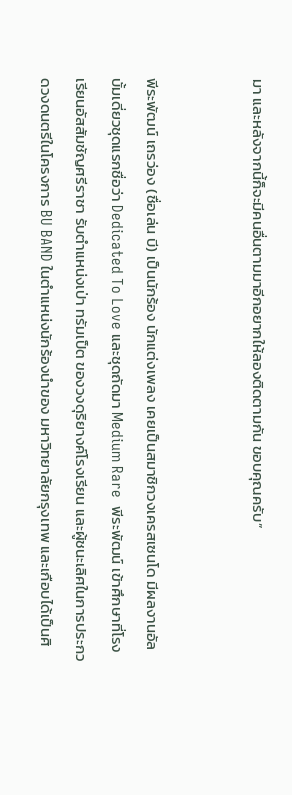มา และหลังจากนี้ก็จะมีคนอื่นตามมาอีกอยากให้ลองติดตามกัน ขอบคุณครับ”


พีระพัฒน์ เถรว่อง (ชื่อเล่น บี) เป็นนักร้อง นักแต่งเพลง เคยเป็นสมาชิกวงเครสเซนโด มีผลงานอัลบั้มเดี่ยวชุดแรกชื่อว่า Dedicated To Love และชุดถัดมา Medium Rare  พีระพัฒน์ เข้าศึกษาที่โรงเรียนอัสสัมชัญศรีราชา รับตำแหน่งเป่า ทรัมเป็ต ของวงดุริยางค์โรงเรียน และผู้ชนะเลิศในการประกวดวงดนตรีในโครงการ BU BAND ในตำแหน่งนักร้องนำของ มหาวิทยาลัยกรุงเทพ และเกือบได้เป็นศิ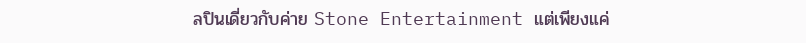ลปินเดี่ยวกับค่าย Stone Entertainment แต่เพียงแค่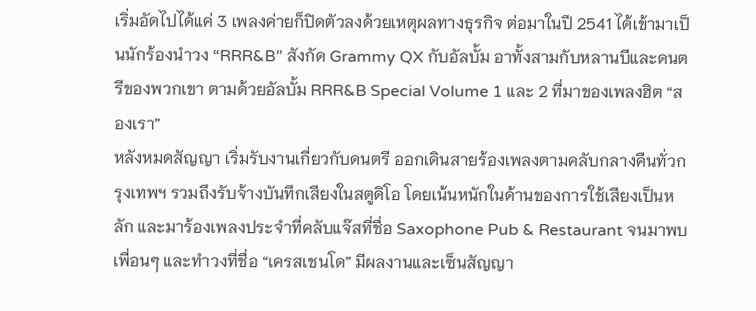เริ่มอัดไปได้แค่ 3 เพลงค่ายก็ปิดตัวลงด้วยเหตุผลทางธุรกิจ ต่อมาในปี 2541 ได้เข้ามาเป็นนักร้องนำวง “RRR&B” สังกัด Grammy QX กับอัลบั้ม อาทั้งสามกับหลานบีและดนตรีของพวกเขา ตามด้วยอัลบั้ม RRR&B Special Volume 1 และ 2 ที่มาของเพลงฮิต “สองเรา”
หลังหมดสัญญา เริ่มรับงานเกี่ยวกับดนตรี ออกเดินสายร้องเพลงตามคลับกลางคืนทั่วกรุงเทพฯ รวมถึงรับจ้างบันทึกเสียงในสตูดิโอ โดยเน้นหนักในด้านของการใช้เสียงเป็นหลัก และมาร้องเพลงประจำที่คลับแจ๊สที่ชื่อ Saxophone Pub & Restaurant จนมาพบเพื่อนๆ และทำวงที่ชื่อ “เครสเชนโด” มีผลงานและเซ็นสัญญา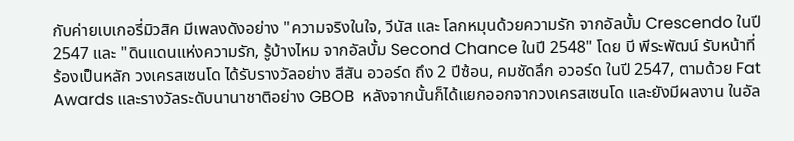กับค่ายเบเกอรี่มิวสิค มีเพลงดังอย่าง "ความจริงในใจ, วีนัส และ โลกหมุนด้วยความรัก จากอัลบั้ม Crescendo ในปี 2547 และ "ดินแดนแห่งความรัก, รู้บ้างไหม จากอัลบั้ม Second Chance ในปี 2548" โดย บี พีระพัฒน์ รับหน้าที่ร้องเป็นหลัก วงเครสเซนโด ได้รับรางวัลอย่าง สีสัน อวอร์ด ถึง 2 ปีซ้อน, คมชัดลึก อวอร์ด ในปี 2547, ตามด้วย Fat Awards และรางวัลระดับนานาชาติอย่าง GBOB  หลังจากนั้นก็ได้แยกออกจากวงเครสเซนโด และยังมีผลงาน ในอัล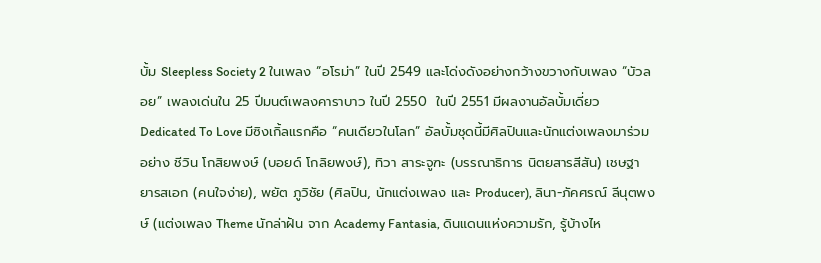บั้ม Sleepless Society 2 ในเพลง “อโรม่า” ในปี 2549 และโด่งดังอย่างกว้างขวางกับเพลง “บัวลอย” เพลงเด่นใน 25 ปีมนต์เพลงคาราบาว ในปี 2550  ในปี 2551 มีผลงานอัลบั้มเดี่ยว Dedicated To Love มีซิงเกิ้ลแรกคือ “คนเดียวในโลก” อัลบั้มชุดนี้มีศิลปินและนักแต่งเพลงมาร่วมอย่าง ชีวิน โกสิยพงษ์ (บอยด์ โกลิยพงษ์), ทิวา สาระจูฑะ (บรรณาธิการ นิตยสารสีสัน) เชษฐา ยารสเอก (คนใจง่าย), พยัต ภูวิชัย (ศิลปิน, นักแต่งเพลง และ Producer), ลินา-ภัคศรณ์ ลีนุตพงษ์ (แต่งเพลง Theme นักล่าฝัน จาก Academy Fantasia, ดินแดนแห่งความรัก, รู้บ้างไห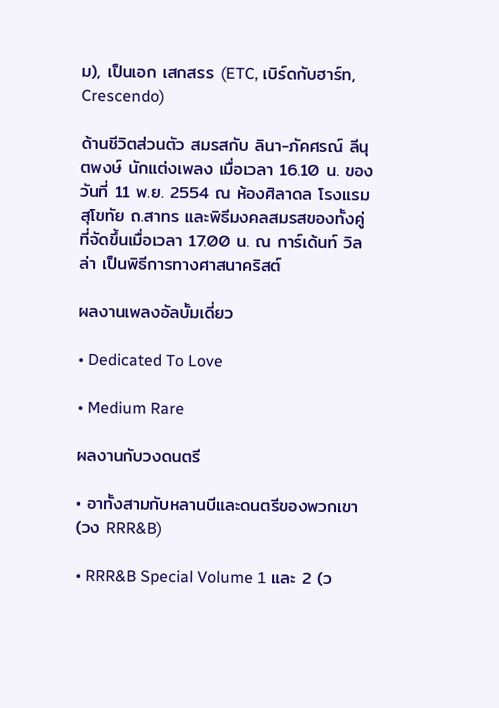ม), เป็นเอก เสกสรร (ETC, เบิร์ดกับฮาร์ท, Crescendo)

ด้านชีวิตส่วนตัว สมรสกับ ลินา-ภัคศรณ์ ลีนุตพงษ์ นักแต่งเพลง เมื่อเวลา 16.10 น. ของวันที่ 11 พ.ย. 2554 ณ ห้องศิลาดล โรงแรมสุโขทัย ถ.สาทร และพิธีมงคลสมรสของทั้งคู่ ที่จัดขึ้นเมื่อเวลา 17.00 น. ณ การ์เด้นท์ วิลล่า เป็นพิธีการทางศาสนาคริสต์

ผลงานเพลงอัลบั้มเดี่ยว

• Dedicated To Love

• Medium Rare

ผลงานกับวงดนตรี

• อาทั้งสามกับหลานบีและดนตรีของพวกเขา (วง RRR&B)

• RRR&B Special Volume 1 และ 2 (ว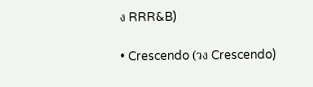ง RRR&B)

• Crescendo (วง Crescendo)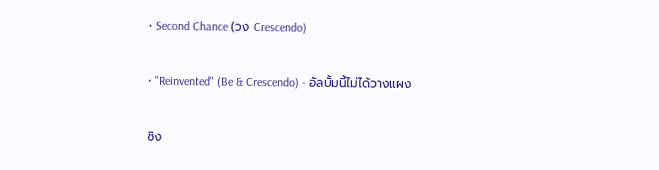• Second Chance (วง Crescendo)

• "Reinvented" (Be & Crescendo) - อัลบั้มนี้ไม่ได้วางแผง

ซิง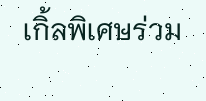เกิ้ลพิเศษร่วม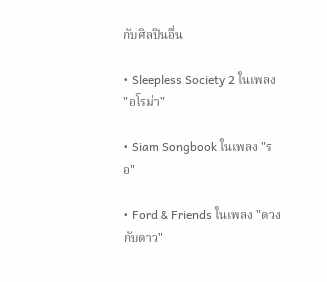กับศิลปินอื่น

• Sleepless Society 2 ในเพลง "อโรม่า"

• Siam Songbook ในเพลง "รอ"

• Ford & Friends ในเพลง "ดวงกับดาว"